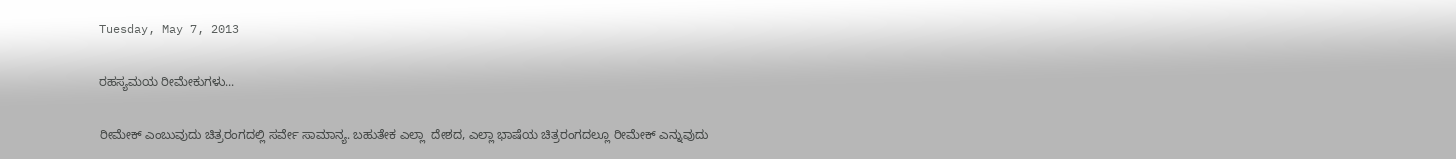Tuesday, May 7, 2013

ರಹಸ್ಯಮಯ ರೀಮೇಕುಗಳು...

ರೀಮೇಕ್ ಎಂಬುವುದು ಚಿತ್ರರಂಗದಲ್ಲಿ ಸರ್ವೇ ಸಾಮಾನ್ಯ. ಬಹುತೇಕ ಎಲ್ಲಾ  ದೇಶದ, ಎಲ್ಲಾ ಭಾಷೆಯ ಚಿತ್ರರಂಗದಲ್ಲೂ ರೀಮೇಕ್ ಎನ್ನುವುದು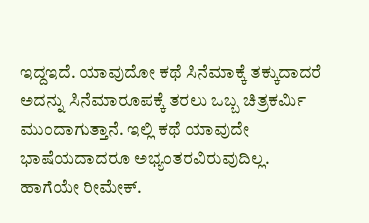ಇದ್ದಇದೆ. ಯಾವುದೋ ಕಥೆ ಸಿನೆಮಾಕ್ಕೆ ತಕ್ಕುದಾದರೆ ಅದನ್ನು ಸಿನೆಮಾರೂಪಕ್ಕೆ ತರಲು ಒಬ್ಬ ಚಿತ್ರಕರ್ಮಿ ಮುಂದಾಗುತ್ತಾನೆ. ಇಲ್ಲಿ ಕಥೆ ಯಾವುದೇ ಭಾಷೆಯದಾದರೂ ಅಭ್ಯಂತರವಿರುವುದಿಲ್ಲ. ಹಾಗೆಯೇ ರೀಮೇಕ್.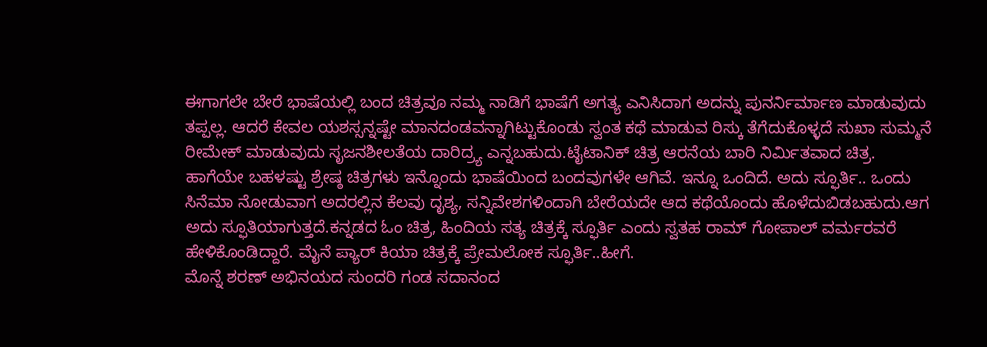ಈಗಾಗಲೇ ಬೇರೆ ಭಾಷೆಯಲ್ಲಿ ಬಂದ ಚಿತ್ರವೂ ನಮ್ಮ ನಾಡಿಗೆ ಭಾಷೆಗೆ ಅಗತ್ಯ ಎನಿಸಿದಾಗ ಅದನ್ನು ಪುನರ್ನಿರ್ಮಾಣ ಮಾಡುವುದು ತಪ್ಪಲ್ಲ. ಆದರೆ ಕೇವಲ ಯಶಸ್ಸನ್ನಷ್ಟೇ ಮಾನದಂಡವನ್ನಾಗಿಟ್ಟುಕೊಂಡು ಸ್ವಂತ ಕಥೆ ಮಾಡುವ ರಿಸ್ಕು ತೆಗೆದುಕೊಳ್ಳದೆ ಸುಖಾ ಸುಮ್ಮನೆ ರೀಮೇಕ್ ಮಾಡುವುದು ಸೃಜನಶೀಲತೆಯ ದಾರಿದ್ರ್ಯ ಎನ್ನಬಹುದು.ಟೈಟಾನಿಕ್ ಚಿತ್ರ ಆರನೆಯ ಬಾರಿ ನಿರ್ಮಿತವಾದ ಚಿತ್ರ. ಹಾಗೆಯೇ ಬಹಳಷ್ಟು ಶ್ರೇಷ್ಠ ಚಿತ್ರಗಳು ಇನ್ನೊಂದು ಭಾಷೆಯಿಂದ ಬಂದವುಗಳೇ ಆಗಿವೆ. ಇನ್ನೂ ಒಂದಿದೆ. ಅದು ಸ್ಫೂರ್ತಿ.. ಒಂದು ಸಿನೆಮಾ ನೋಡುವಾಗ ಅದರಲ್ಲಿನ ಕೆಲವು ದೃಶ್ಯ, ಸನ್ನಿವೇಶಗಳಿಂದಾಗಿ ಬೇರೆಯದೇ ಆದ ಕಥೆಯೊಂದು ಹೊಳೆದುಬಿಡಬಹುದು.ಆಗ ಅದು ಸ್ಫೂತಿಯಾಗುತ್ತದೆ.ಕನ್ನಡದ ಓಂ ಚಿತ್ರ, ಹಿಂದಿಯ ಸತ್ಯ ಚಿತ್ರಕ್ಕೆ ಸ್ಫೂರ್ತಿ ಎಂದು ಸ್ವತಹ ರಾಮ್ ಗೋಪಾಲ್ ವರ್ಮರವರೆ ಹೇಳಿಕೊಂಡಿದ್ದಾರೆ. ಮೈನೆ ಪ್ಯಾರ್ ಕಿಯಾ ಚಿತ್ರಕ್ಕೆ ಪ್ರೇಮಲೋಕ ಸ್ಫೂರ್ತಿ..ಹೀಗೆ.
ಮೊನ್ನೆ ಶರಣ್ ಅಭಿನಯದ ಸುಂದರಿ ಗಂಡ ಸದಾನಂದ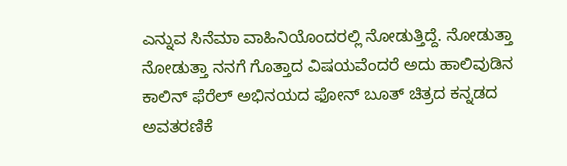ಎನ್ನುವ ಸಿನೆಮಾ ವಾಹಿನಿಯೊಂದರಲ್ಲಿ ನೋಡುತ್ತಿದ್ದೆ. ನೋಡುತ್ತಾ ನೋಡುತ್ತಾ ನನಗೆ ಗೊತ್ತಾದ ವಿಷಯವೆಂದರೆ ಅದು ಹಾಲಿವುಡಿನ ಕಾಲಿನ್ ಫೆರೆಲ್ ಅಭಿನಯದ ಫೋನ್ ಬೂತ್ ಚಿತ್ರದ ಕನ್ನಡದ ಅವತರಣಿಕೆ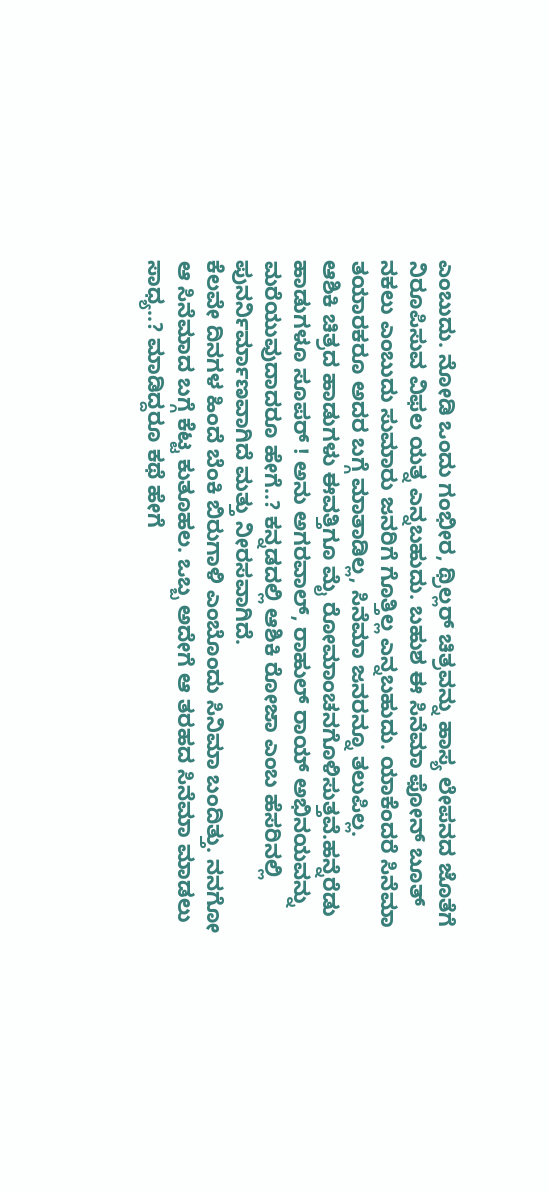ಎಂಬುದು. ನೋಡಿ ಒಂದು ಗಂಭೀರ, ಥ್ರಿಲ್ಲರ್ ಚಿತ್ರವನ್ನು ಹಾಸ್ಯ ಲೇಪನದ ಜೊತೆಗೆ ನಿರೂಪಿಸುವ ವಿಫಲ ಯತ್ನ ಎನ್ನಬಹುದು. ಬಹುಶ ಈ ಸಿನೆಮಾ ಫೋನ್ ಬೂತ್ ನಕಲು ಎಂಬುದು ಸುಮಾರು ಜನರಿಗೆ ಗೊತ್ತಿಲ್ಲ ಎನ್ನಬಹುದು. ಯಾಕೆಂದರೆ ಸಿನೆಮಾ ತಯಾರಕರೂ ಅದರ ಬಗ್ಗೆ ಮಾತಾಡಿಲ್ಲ, ಸಿನೆಮಾ ಜನರನ್ನೂ ತಲುಪಿಲ್ಲ.
ಆಶಿಕಿ ಚಿತ್ರದ ಹಾಡುಗಳು ಈವತ್ತಿಗೂ ಮೈ ರೋಮಾಂಚನಗೊಳಿಸುತ್ತವೆ.ಹನ್ನೆರೆಡು ಹಾಡುಗಳೂ ಸೂಪರ್ ! ಅನು ಅಗರವಾಲ್, ರಾಹುಲ್ ರಾಯ್ ಅಭಿನಯವನ್ನು ಮರೆಯುವುದಾದರೂ ಹೇಗೆ..? ಕನ್ನಡದಲ್ಲಿ ಆಶಿಕಿ ರೋಜಾ ಎಂಬ ಹೆಸರಿನಲ್ಲಿ ಪುನರ್ನಿರ್ಮಾಣವಾಗಿದೆ ಮತ್ತು ನೀರಸವಾಗಿದೆ.
ಕೆಲವೇ ದಿನಗಳ ಹಿಂದೆ ಬೆಂಕಿ ಬಿರುಗಾಳಿ ಎಂಬೊಂದು ಸಿನಿಮಾ ಬಂದಿತ್ತು. ನನಗೋ ಆ ಸಿನೆಮಾದ ಬಗ್ಗೆ ಕೆಟ್ಟ ಕುತೂಹಲ. ಒಬ್ಬ ಅದೇಗೆ ಆ ತರಹದ ಸಿನೆಮಾ ಮಾಡಲು ಸಾಧ್ಯ..? ಮಾಡಿದ್ದರೂ ಕಥೆ ಹೇಗೆ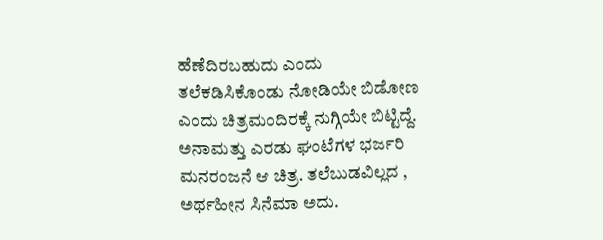ಹೆಣೆದಿರಬಹುದು ಎಂದು ತಲೆಕಡಿಸಿಕೊಂಡು ನೋಡಿಯೇ ಬಿಡೋಣ ಎಂದು ಚಿತ್ರಮಂದಿರಕ್ಕೆ ನುಗ್ಗಿಯೇ ಬಿಟ್ಟಿದ್ದೆ. ಅನಾಮತ್ತು ಎರಡು ಘಂಟೆಗಳ ಭರ್ಜರಿ ಮನರಂಜನೆ ಆ ಚಿತ್ರ. ತಲೆಬುಡವಿಲ್ಲದ , ಅರ್ಥಹೀನ ಸಿನೆಮಾ ಅದು.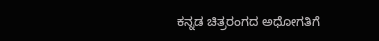ಕನ್ನಡ ಚಿತ್ರರಂಗದ ಅಧೋಗತಿಗೆ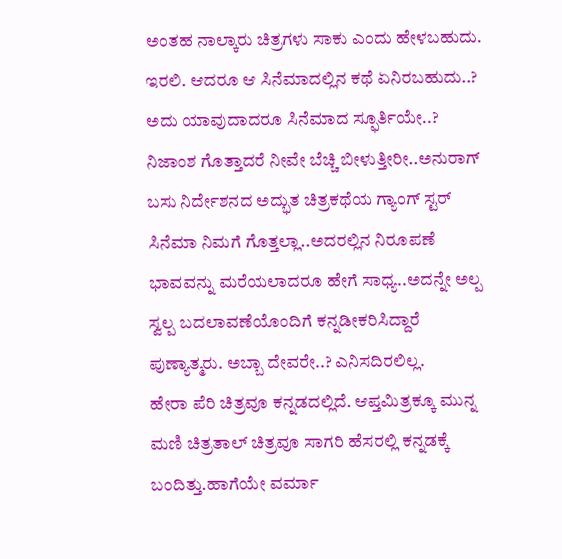ಅಂತಹ ನಾಲ್ಕಾರು ಚಿತ್ರಗಳು ಸಾಕು ಎಂದು ಹೇಳಬಹುದು. ಇರಲಿ. ಆದರೂ ಆ ಸಿನೆಮಾದಲ್ಲಿನ ಕಥೆ ಏನಿರಬಹುದು..? ಅದು ಯಾವುದಾದರೂ ಸಿನೆಮಾದ ಸ್ಫೂರ್ತಿಯೇ..?
ನಿಜಾಂಶ ಗೊತ್ತಾದರೆ ನೀವೇ ಬೆಚ್ಚಿ ಬೀಳುತ್ತೀರೀ..ಅನುರಾಗ್ ಬಸು ನಿರ್ದೇಶನದ ಅದ್ಭುತ ಚಿತ್ರಕಥೆಯ ಗ್ಯಾಂಗ್ ಸ್ಟರ್ ಸಿನೆಮಾ ನಿಮಗೆ ಗೊತ್ತಲ್ಲಾ..ಅದರಲ್ಲಿನ ನಿರೂಪಣೆ ಭಾವವನ್ನು ಮರೆಯಲಾದರೂ ಹೇಗೆ ಸಾಧ್ಯ..ಅದನ್ನೇ ಅಲ್ಪ ಸ್ವಲ್ಪ ಬದಲಾವಣೆಯೊಂದಿಗೆ ಕನ್ನಡೀಕರಿಸಿದ್ದಾರೆ ಪುಣ್ಯಾತ್ಮರು. ಅಬ್ಬಾ ದೇವರೇ..? ಎನಿಸದಿರಲಿಲ್ಲ.
ಹೇರಾ ಪೆರಿ ಚಿತ್ರವೂ ಕನ್ನಡದಲ್ಲಿದೆ. ಆಪ್ತಮಿತ್ರಕ್ಕೂ ಮುನ್ನ ಮಣಿ ಚಿತ್ರತಾಲ್ ಚಿತ್ರವೂ ಸಾಗರಿ ಹೆಸರಲ್ಲಿ ಕನ್ನಡಕ್ಕೆ ಬಂದಿತ್ತು.ಹಾಗೆಯೇ ವರ್ಮಾ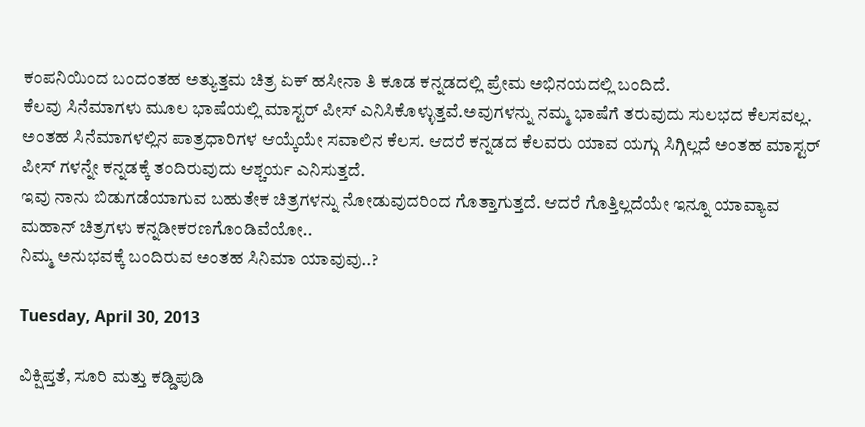ಕಂಪನಿಯಿಂದ ಬಂದಂತಹ ಅತ್ಯುತ್ತಮ ಚಿತ್ರ ಏಕ್ ಹಸೀನಾ ತಿ ಕೂಡ ಕನ್ನಡದಲ್ಲಿ ಪ್ರೇಮ ಅಭಿನಯದಲ್ಲಿ ಬಂದಿದೆ.
ಕೆಲವು ಸಿನೆಮಾಗಳು ಮೂಲ ಭಾಷೆಯಲ್ಲಿ ಮಾಸ್ಟರ್ ಪೀಸ್ ಎನಿಸಿಕೊಳ್ಳುತ್ತವೆ.ಅವುಗಳನ್ನು ನಮ್ಮ ಭಾಷೆಗೆ ತರುವುದು ಸುಲಭದ ಕೆಲಸವಲ್ಲ. ಅಂತಹ ಸಿನೆಮಾಗಳಲ್ಲಿನ ಪಾತ್ರಧಾರಿಗಳ ಆಯ್ಕೆಯೇ ಸವಾಲಿನ ಕೆಲಸ. ಆದರೆ ಕನ್ನಡದ ಕೆಲವರು ಯಾವ ಯಗ್ಗು ಸಿಗ್ಗಿಲ್ಲದೆ ಅಂತಹ ಮಾಸ್ಟರ್ ಪೀಸ್ ಗಳನ್ನೇ ಕನ್ನಡಕ್ಕೆ ತಂದಿರುವುದು ಆಶ್ಚರ್ಯ ಎನಿಸುತ್ತದೆ.
ಇವು ನಾನು ಬಿಡುಗಡೆಯಾಗುವ ಬಹುತೇಕ ಚಿತ್ರಗಳನ್ನು ನೋಡುವುದರಿಂದ ಗೊತ್ತಾಗುತ್ತದೆ. ಆದರೆ ಗೊತ್ತಿಲ್ಲದೆಯೇ ಇನ್ನೂ ಯಾವ್ಯಾವ ಮಹಾನ್ ಚಿತ್ರಗಳು ಕನ್ನಡೀಕರಣಗೊಂಡಿವೆಯೋ..
ನಿಮ್ಮ ಅನುಭವಕ್ಕೆ ಬಂದಿರುವ ಅಂತಹ ಸಿನಿಮಾ ಯಾವುವು..?

Tuesday, April 30, 2013

ವಿಕ್ಷಿಪ್ತತೆ, ಸೂರಿ ಮತ್ತು ಕಡ್ಡಿಪುಡಿ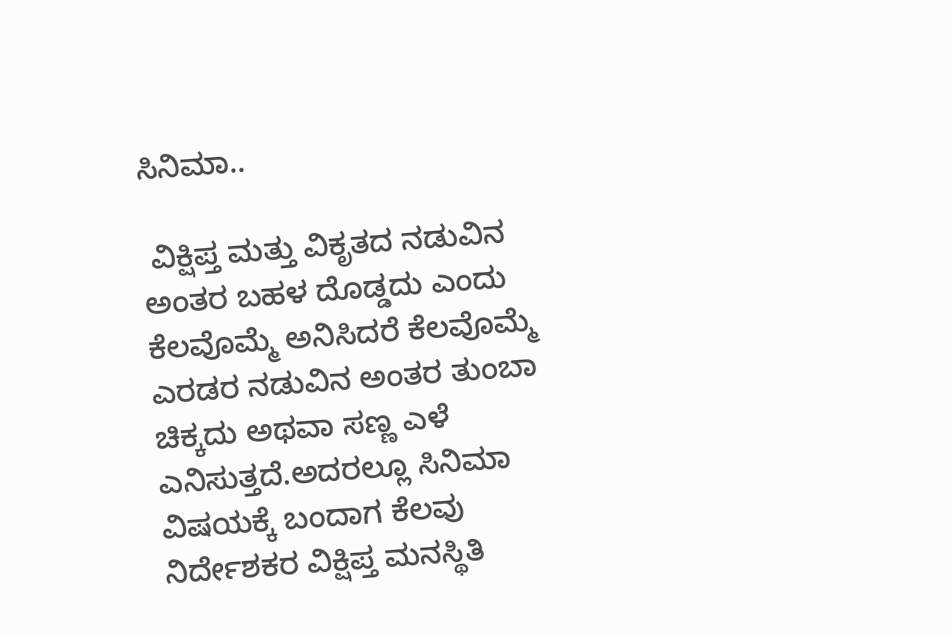ಸಿನಿಮಾ..

 ವಿಕ್ಷಿಪ್ತ ಮತ್ತು ವಿಕೃತದ ನಡುವಿನ ಅಂತರ ಬಹಳ ದೊಡ್ಡದು ಎಂದು ಕೆಲವೊಮ್ಮೆ ಅನಿಸಿದರೆ ಕೆಲವೊಮ್ಮೆ ಎರಡರ ನಡುವಿನ ಅಂತರ ತುಂಬಾ ಚಿಕ್ಕದು ಅಥವಾ ಸಣ್ಣ ಎಳೆ ಎನಿಸುತ್ತದೆ.ಅದರಲ್ಲೂ ಸಿನಿಮಾ ವಿಷಯಕ್ಕೆ ಬಂದಾಗ ಕೆಲವು ನಿರ್ದೇಶಕರ ವಿಕ್ಷಿಪ್ತ ಮನಸ್ಥಿತಿ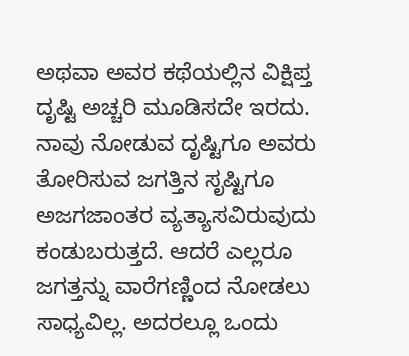ಅಥವಾ ಅವರ ಕಥೆಯಲ್ಲಿನ ವಿಕ್ಷಿಪ್ತ ದೃಷ್ಟಿ ಅಚ್ಚರಿ ಮೂಡಿಸದೇ ಇರದು. ನಾವು ನೋಡುವ ದೃಷ್ಟಿಗೂ ಅವರು ತೋರಿಸುವ ಜಗತ್ತಿನ ಸೃಷ್ಟಿಗೂ ಅಜಗಜಾಂತರ ವ್ಯತ್ಯಾಸವಿರುವುದು ಕಂಡುಬರುತ್ತದೆ. ಆದರೆ ಎಲ್ಲರೂ ಜಗತ್ತನ್ನು ವಾರೆಗಣ್ಣಿಂದ ನೋಡಲು ಸಾಧ್ಯವಿಲ್ಲ. ಅದರಲ್ಲೂ ಒಂದು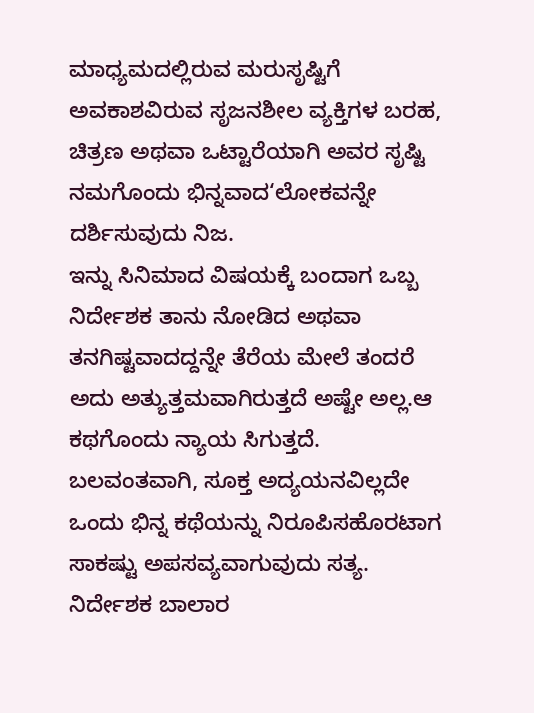ಮಾಧ್ಯಮದಲ್ಲಿರುವ ಮರುಸೃಷ್ಟಿಗೆ ಅವಕಾಶವಿರುವ ಸೃಜನಶೀಲ ವ್ಯಕ್ತಿಗಳ ಬರಹ, ಚಿತ್ರಣ ಅಥವಾ ಒಟ್ಟಾರೆಯಾಗಿ ಅವರ ಸೃಷ್ಟಿ ನಮಗೊಂದು ಭಿನ್ನವಾದ‘ಲೋಕವನ್ನೇ ದರ್ಶಿಸುವುದು ನಿಜ.
ಇನ್ನು ಸಿನಿಮಾದ ವಿಷಯಕ್ಕೆ ಬಂದಾಗ ಒಬ್ಬ ನಿರ್ದೇಶಕ ತಾನು ನೋಡಿದ ಅಥವಾ ತನಗಿಷ್ಟವಾದದ್ದನ್ನೇ ತೆರೆಯ ಮೇಲೆ ತಂದರೆ ಅದು ಅತ್ಯುತ್ತಮವಾಗಿರುತ್ತದೆ ಅಷ್ಟೇ ಅಲ್ಲ.ಆ ಕಥಗೊಂದು ನ್ಯಾಯ ಸಿಗುತ್ತದೆ. ಬಲವಂತವಾಗಿ, ಸೂಕ್ತ ಅದ್ಯಯನವಿಲ್ಲದೇ ಒಂದು ಭಿನ್ನ ಕಥೆಯನ್ನು ನಿರೂಪಿಸಹೊರಟಾಗ ಸಾಕಷ್ಟು ಅಪಸವ್ಯವಾಗುವುದು ಸತ್ಯ.
ನಿರ್ದೇಶಕ ಬಾಲಾರ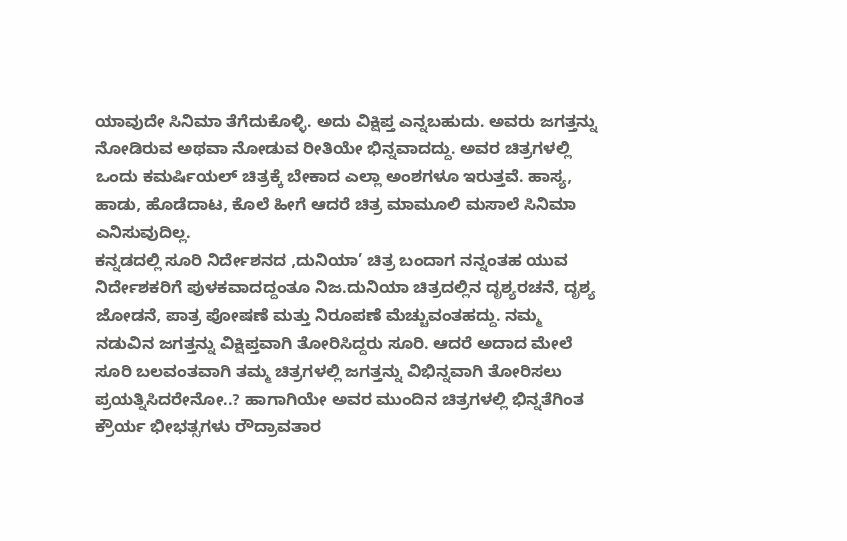ಯಾವುದೇ ಸಿನಿಮಾ ತೆಗೆದುಕೊಳ್ಳಿ. ಅದು ವಿಕ್ಷಿಪ್ತ ಎನ್ನಬಹುದು. ಅವರು ಜಗತ್ತನ್ನು ನೋಡಿರುವ ಅಥವಾ ನೋಡುವ ರೀತಿಯೇ ಭಿನ್ನವಾದದ್ದು. ಅವರ ಚಿತ್ರಗಳಲ್ಲಿ ಒಂದು ಕಮರ್ಷಿಯಲ್ ಚಿತ್ರಕ್ಕೆ ಬೇಕಾದ ಎಲ್ಲಾ ಅಂಶಗಳೂ ಇರುತ್ತವೆ. ಹಾಸ್ಯ, ಹಾಡು, ಹೊಡೆದಾಟ, ಕೊಲೆ ಹೀಗೆ ಆದರೆ ಚಿತ್ರ ಮಾಮೂಲಿ ಮಸಾಲೆ ಸಿನಿಮಾ ಎನಿಸುವುದಿಲ್ಲ.
ಕನ್ನಡದಲ್ಲಿ ಸೂರಿ ನಿರ್ದೇಶನದ ,ದುನಿಯಾ’ ಚಿತ್ರ ಬಂದಾಗ ನನ್ನಂತಹ ಯುವ ನಿರ್ದೇಶಕರಿಗೆ ಪುಳಕವಾದದ್ದಂತೂ ನಿಜ.ದುನಿಯಾ ಚಿತ್ರದಲ್ಲಿನ ದೃಶ್ಯರಚನೆ, ದೃಶ್ಯ ಜೋಡನೆ, ಪಾತ್ರ ಪೋಷಣೆ ಮತ್ತು ನಿರೂಪಣೆ ಮೆಚ್ಚುವಂತಹದ್ದು. ನಮ್ಮ ನಡುವಿನ ಜಗತ್ತನ್ನು ವಿಕ್ಷಿಪ್ತವಾಗಿ ತೋರಿಸಿದ್ದರು ಸೂರಿ. ಆದರೆ ಅದಾದ ಮೇಲೆ ಸೂರಿ ಬಲವಂತವಾಗಿ ತಮ್ಮ ಚಿತ್ರಗಳಲ್ಲಿ ಜಗತ್ತನ್ನು ವಿಭಿನ್ನವಾಗಿ ತೋರಿಸಲು ಪ್ರಯತ್ನಿಸಿದರೇನೋ..? ಹಾಗಾಗಿಯೇ ಅವರ ಮುಂದಿನ ಚಿತ್ರಗಳಲ್ಲಿ ಭಿನ್ನತೆಗಿಂತ
ಕ್ರೌರ್ಯ ಭೀಭತ್ಸಗಳು ರೌದ್ರಾವತಾರ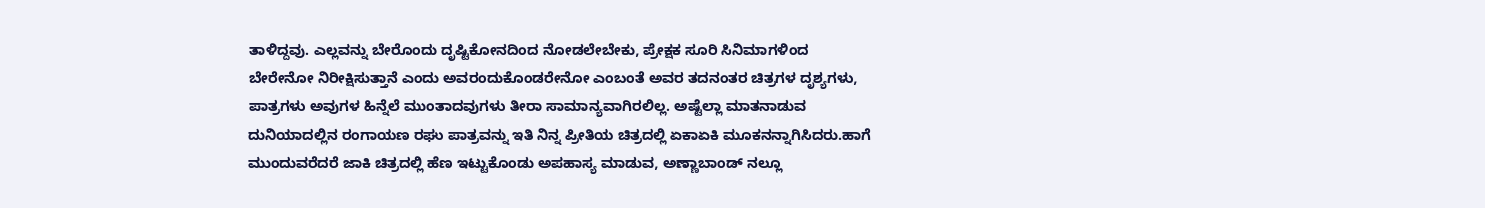ತಾಳಿದ್ದವು. ಎಲ್ಲವನ್ನು ಬೇರೊಂದು ದೃಷ್ಟಿಕೋನದಿಂದ ನೋಡಲೇಬೇಕು, ಪ್ರೇಕ್ಷಕ ಸೂರಿ ಸಿನಿಮಾಗಳಿಂದ ಬೇರೇನೋ ನಿರೀಕ್ಷಿಸುತ್ತಾನೆ ಎಂದು ಅವರಂದುಕೊಂಡರೇನೋ ಎಂಬಂತೆ ಅವರ ತದನಂತರ ಚಿತ್ರಗಳ ದೃಶ್ಯಗಳು, ಪಾತ್ರಗಳು ಅವುಗಳ ಹಿನ್ನೆಲೆ ಮುಂತಾದವುಗಳು ತೀರಾ ಸಾಮಾನ್ಯವಾಗಿರಲಿಲ್ಲ. ಅಷ್ಟೆಲ್ಲಾ ಮಾತನಾಡುವ ದುನಿಯಾದಲ್ಲಿನ ರಂಗಾಯಣ ರಘು ಪಾತ್ರವನ್ನು ಇತಿ ನಿನ್ನ ಪ್ರೀತಿಯ ಚಿತ್ರದಲ್ಲಿ ಏಕಾಏಕಿ ಮೂಕನನ್ನಾಗಿಸಿದರು.ಹಾಗೆ ಮುಂದುವರೆದರೆ ಜಾಕಿ ಚಿತ್ರದಲ್ಲಿ ಹೆಣ ಇಟ್ಟುಕೊಂಡು ಅಪಹಾಸ್ಯ ಮಾಡುವ, ಅಣ್ಣಾಬಾಂಡ್ ನಲ್ಲೂ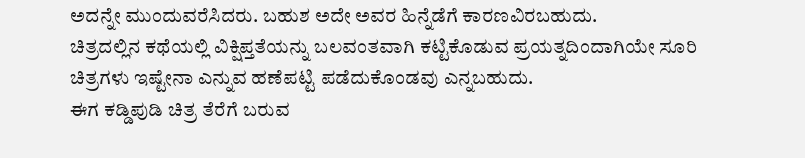ಅದನ್ನೇ ಮುಂದುವರೆಸಿದರು. ಬಹುಶ ಅದೇ ಅವರ ಹಿನ್ನೆಡೆಗೆ ಕಾರಣವಿರಬಹುದು.
ಚಿತ್ರದಲ್ಲಿನ ಕಥೆಯಲ್ಲಿ ವಿಕ್ಷಿಪ್ತತೆಯನ್ನು ಬಲವಂತವಾಗಿ ಕಟ್ಟಿಕೊಡುವ ಪ್ರಯತ್ನದಿಂದಾಗಿಯೇ ಸೂರಿ ಚಿತ್ರಗಳು ಇಷ್ಟೇನಾ ಎನ್ನುವ ಹಣೆಪಟ್ಟಿ ಪಡೆದುಕೊಂಡವು ಎನ್ನಬಹುದು.
ಈಗ ಕಡ್ಡಿಪುಡಿ ಚಿತ್ರ ತೆರೆಗೆ ಬರುವ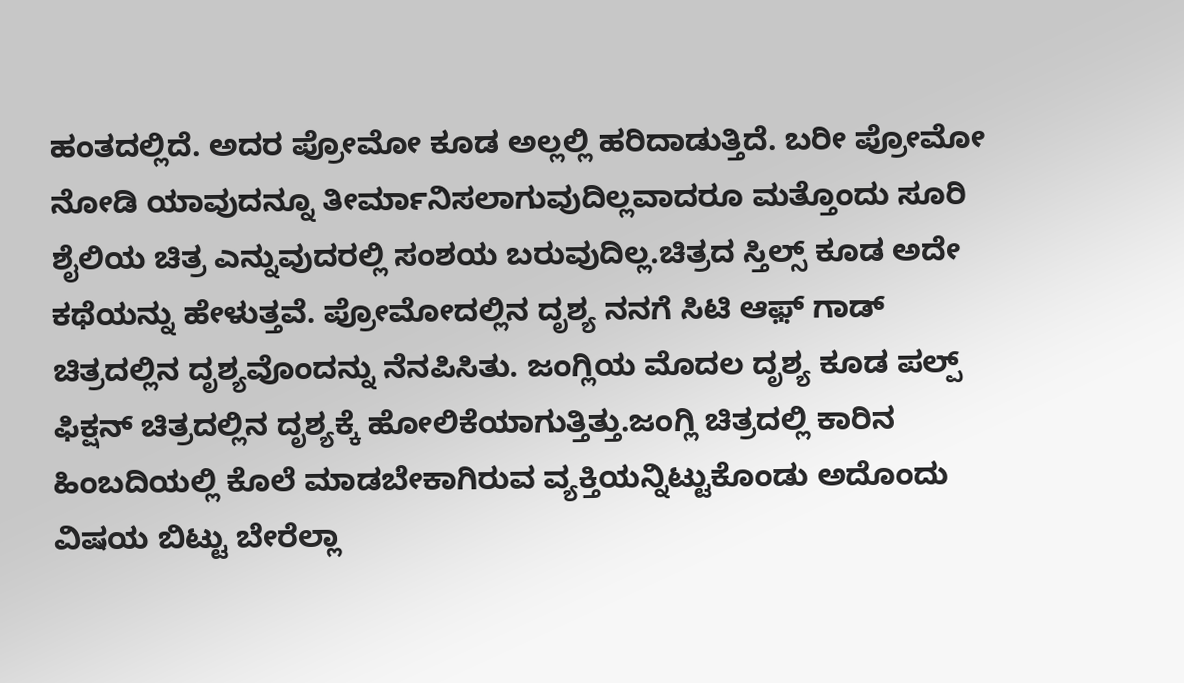ಹಂತದಲ್ಲಿದೆ. ಅದರ ಪ್ರೋಮೋ ಕೂಡ ಅಲ್ಲಲ್ಲಿ ಹರಿದಾಡುತ್ತಿದೆ. ಬರೀ ಪ್ರೋಮೋ ನೋಡಿ ಯಾವುದನ್ನೂ ತೀರ್ಮಾನಿಸಲಾಗುವುದಿಲ್ಲವಾದರೂ ಮತ್ತೊಂದು ಸೂರಿ ಶೈಲಿಯ ಚಿತ್ರ ಎನ್ನುವುದರಲ್ಲಿ ಸಂಶಯ ಬರುವುದಿಲ್ಲ.ಚಿತ್ರದ ಸ್ತಿಲ್ಸ್ ಕೂಡ ಅದೇ ಕಥೆಯನ್ನು ಹೇಳುತ್ತವೆ. ಪ್ರೋಮೋದಲ್ಲಿನ ದೃಶ್ಯ ನನಗೆ ಸಿಟಿ ಆಫ಼್ ಗಾಡ್ ಚಿತ್ರದಲ್ಲಿನ ದೃಶ್ಯವೊಂದನ್ನು ನೆನಪಿಸಿತು. ಜಂಗ್ಲಿಯ ಮೊದಲ ದೃಶ್ಯ ಕೂಡ ಪಲ್ಪ್ ಫಿಕ್ಷನ್ ಚಿತ್ರದಲ್ಲಿನ ದೃಶ್ಯಕ್ಕೆ ಹೋಲಿಕೆಯಾಗುತ್ತಿತ್ತು.ಜಂಗ್ಲಿ ಚಿತ್ರದಲ್ಲಿ ಕಾರಿನ ಹಿಂಬದಿಯಲ್ಲಿ ಕೊಲೆ ಮಾಡಬೇಕಾಗಿರುವ ವ್ಯಕ್ತಿಯನ್ನಿಟ್ಟುಕೊಂಡು ಅದೊಂದು ವಿಷಯ ಬಿಟ್ಟು ಬೇರೆಲ್ಲಾ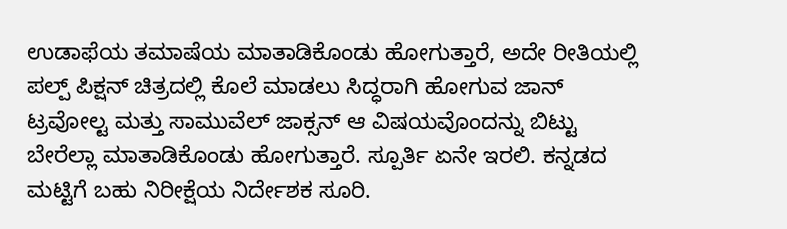ಉಡಾಫೆಯ ತಮಾಷೆಯ ಮಾತಾಡಿಕೊಂಡು ಹೋಗುತ್ತಾರೆ, ಅದೇ ರೀತಿಯಲ್ಲಿ ಪಲ್ಪ್ ಪಿಕ್ಷನ್ ಚಿತ್ರದಲ್ಲಿ ಕೊಲೆ ಮಾಡಲು ಸಿದ್ಧರಾಗಿ ಹೋಗುವ ಜಾನ್ ಟ್ರವೋಲ್ಟ ಮತ್ತು ಸಾಮುವೆಲ್ ಜಾಕ್ಸನ್ ಆ ವಿಷಯವೊಂದನ್ನು ಬಿಟ್ಟು ಬೇರೆಲ್ಲಾ ಮಾತಾಡಿಕೊಂಡು ಹೋಗುತ್ತಾರೆ. ಸ್ಪೂರ್ತಿ ಏನೇ ಇರಲಿ. ಕನ್ನಡದ ಮಟ್ಟಿಗೆ ಬಹು ನಿರೀಕ್ಷೆಯ ನಿರ್ದೇಶಕ ಸೂರಿ.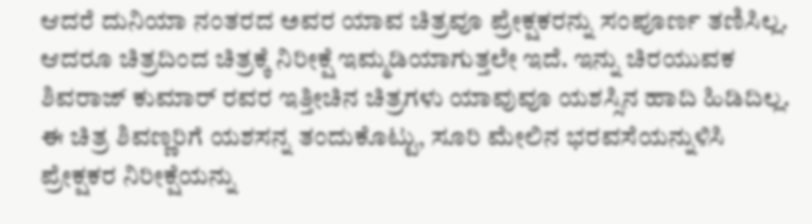ಆದರೆ ದುನಿಯಾ ನಂತರದ ಅವರ ಯಾವ ಚಿತ್ರವೂ ಪ್ರೇಕ್ಷಕರನ್ನು ಸಂಪೂರ್ಣ ತಣಿಸಿಲ್ಲ. ಆದರೂ ಚಿತ್ರದಿಂದ ಚಿತ್ರಕ್ಕೆ ನಿರೀಕ್ಷೆ ಇಮ್ಮಡಿಯಾಗುತ್ತಲೇ ಇದೆ. ಇನ್ನು ಚಿರಯುವಕ ಶಿವರಾಜ್ ಕುಮಾರ್ ರವರ ಇತ್ತೀಚಿನ ಚಿತ್ರಗಳು ಯಾವುವೂ ಯಶಸ್ಸಿನ ಹಾದಿ ಹಿಡಿದಿಲ್ಲ. ಈ ಚಿತ್ರ ಶಿವಣ್ಣರಿಗೆ ಯಶಸನ್ನ ತಂದುಕೊಟ್ಟು, ಸೂರಿ ಮೇಲಿನ ಭರವಸೆಯನ್ನುಳಿಸಿ  ಪ್ರೇಕ್ಷಕರ ನಿರೀಕ್ಷೆಯನ್ನು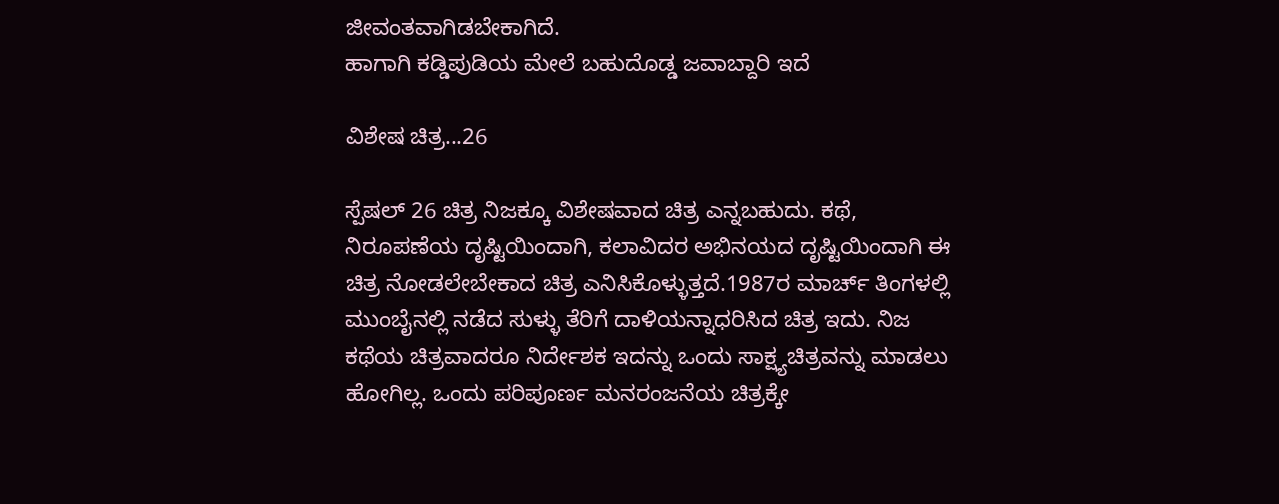ಜೀವಂತವಾಗಿಡಬೇಕಾಗಿದೆ.
ಹಾಗಾಗಿ ಕಡ್ಡಿಪುಡಿಯ ಮೇಲೆ ಬಹುದೊಡ್ಡ ಜವಾಬ್ದಾರಿ ಇದೆ

ವಿಶೇಷ ಚಿತ್ರ...26

ಸ್ಪೆಷಲ್ 26 ಚಿತ್ರ ನಿಜಕ್ಕೂ ವಿಶೇಷವಾದ ಚಿತ್ರ ಎನ್ನಬಹುದು. ಕಥೆ, ನಿರೂಪಣೆಯ ದೃಷ್ಟಿಯಿಂದಾಗಿ, ಕಲಾವಿದರ ಅಭಿನಯದ ದೃಷ್ಟಿಯಿಂದಾಗಿ ಈ ಚಿತ್ರ ನೋಡಲೇಬೇಕಾದ ಚಿತ್ರ ಎನಿಸಿಕೊಳ್ಳುತ್ತದೆ.1987ರ ಮಾರ್ಚ್ ತಿಂಗಳಲ್ಲಿ  ಮುಂಬೈನಲ್ಲಿ ನಡೆದ ಸುಳ್ಳು ತೆರಿಗೆ ದಾಳಿಯನ್ನಾಧರಿಸಿದ ಚಿತ್ರ ಇದು. ನಿಜ ಕಥೆಯ ಚಿತ್ರವಾದರೂ ನಿರ್ದೇಶಕ ಇದನ್ನು ಒಂದು ಸಾಕ್ಷ್ಯಚಿತ್ರವನ್ನು ಮಾಡಲು ಹೋಗಿಲ್ಲ. ಒಂದು ಪರಿಪೂರ್ಣ ಮನರಂಜನೆಯ ಚಿತ್ರಕ್ಕೇ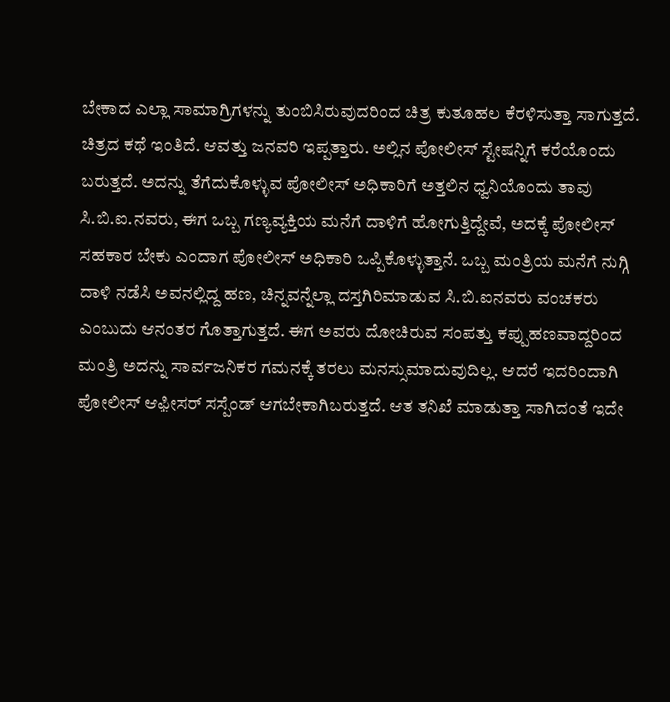ಬೇಕಾದ ಎಲ್ಲಾ ಸಾಮಾಗ್ರಿಗಳನ್ನು ತುಂಬಿಸಿರುವುದರಿಂದ ಚಿತ್ರ ಕುತೂಹಲ ಕೆರಳಿಸುತ್ತಾ ಸಾಗುತ್ತದೆ.
ಚಿತ್ರದ ಕಥೆ ಇಂತಿದೆ. ಆವತ್ತು ಜನವರಿ ಇಪ್ಪತ್ತಾರು. ಅಲ್ಲಿನ ಪೋಲೀಸ್ ಸ್ಟೇಷನ್ನಿಗೆ ಕರೆಯೊಂದು ಬರುತ್ತದೆ. ಅದನ್ನು ತೆಗೆದುಕೊಳ್ಳುವ ಪೋಲೀಸ್ ಅಧಿಕಾರಿಗೆ ಅತ್ತಲಿನ ಧ್ವನಿಯೊಂದು ತಾವು ಸಿ.ಬಿ.ಐ.ನವರು, ಈಗ ಒಬ್ಬ ಗಣ್ಯವ್ಯಕ್ತಿಯ ಮನೆಗೆ ದಾಳಿಗೆ ಹೋಗುತ್ತಿದ್ದೇವೆ, ಅದಕ್ಕೆ ಪೋಲೀಸ್ ಸಹಕಾರ ಬೇಕು ಎಂದಾಗ ಪೋಲೀಸ್ ಅಧಿಕಾರಿ ಒಪ್ಪಿಕೊಳ್ಳುತ್ತಾನೆ. ಒಬ್ಬ ಮಂತ್ರಿಯ ಮನೆಗೆ ನುಗ್ಗಿ ದಾಳಿ ನಡೆಸಿ ಅವನಲ್ಲಿದ್ದ ಹಣ, ಚಿನ್ನವನ್ನೆಲ್ಲಾ ದಸ್ತಗಿರಿಮಾಡುವ ಸಿ.ಬಿ.ಐನವರು ವಂಚಕರು ಎಂಬುದು ಆನಂತರ ಗೊತ್ತಾಗುತ್ತದೆ. ಈಗ ಅವರು ದೋಚಿರುವ ಸಂಪತ್ತು ಕಪ್ಪುಹಣವಾದ್ದರಿಂದ ಮಂತ್ರಿ ಅದನ್ನು ಸಾರ್ವಜನಿಕರ ಗಮನಕ್ಕೆ ತರಲು ಮನಸ್ಸುಮಾದುವುದಿಲ್ಲ. ಆದರೆ ಇದರಿಂದಾಗಿ ಪೋಲೀಸ್ ಆಫ಼ೀಸರ್ ಸಸ್ಪೆಂಡ್ ಆಗಬೇಕಾಗಿಬರುತ್ತದೆ. ಆತ ತನಿಖೆ ಮಾಡುತ್ತಾ ಸಾಗಿದಂತೆ ಇದೇ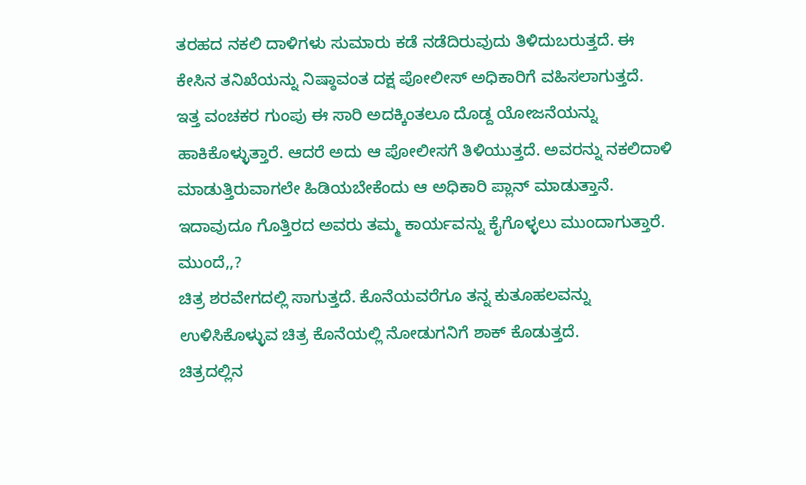ತರಹದ ನಕಲಿ ದಾಳಿಗಳು ಸುಮಾರು ಕಡೆ ನಡೆದಿರುವುದು ತಿಳಿದುಬರುತ್ತದೆ. ಈ ಕೇಸಿನ ತನಿಖೆಯನ್ನು ನಿಷ್ಠಾವಂತ ದಕ್ಷ ಪೋಲೀಸ್ ಅಧಿಕಾರಿಗೆ ವಹಿಸಲಾಗುತ್ತದೆ.
ಇತ್ತ ವಂಚಕರ ಗುಂಪು ಈ ಸಾರಿ ಅದಕ್ಕಿಂತಲೂ ದೊಡ್ದ ಯೋಜನೆಯನ್ನು ಹಾಕಿಕೊಳ್ಳುತ್ತಾರೆ. ಆದರೆ ಅದು ಆ ಪೋಲೀಸಗೆ ತಿಳಿಯುತ್ತದೆ. ಅವರನ್ನು ನಕಲಿದಾಳಿ ಮಾಡುತ್ತಿರುವಾಗಲೇ ಹಿಡಿಯಬೇಕೆಂದು ಆ ಅಧಿಕಾರಿ ಪ್ಲಾನ್ ಮಾಡುತ್ತಾನೆ. ಇದಾವುದೂ ಗೊತ್ತಿರದ ಅವರು ತಮ್ಮ ಕಾರ್ಯವನ್ನು ಕೈಗೊಳ್ಳಲು ಮುಂದಾಗುತ್ತಾರೆ. ಮುಂದೆ,,?
ಚಿತ್ರ ಶರವೇಗದಲ್ಲಿ ಸಾಗುತ್ತದೆ. ಕೊನೆಯವರೆಗೂ ತನ್ನ ಕುತೂಹಲವನ್ನು ಉಳಿಸಿಕೊಳ್ಳುವ ಚಿತ್ರ ಕೊನೆಯಲ್ಲಿ ನೋಡುಗನಿಗೆ ಶಾಕ್ ಕೊಡುತ್ತದೆ.
ಚಿತ್ರದಲ್ಲಿನ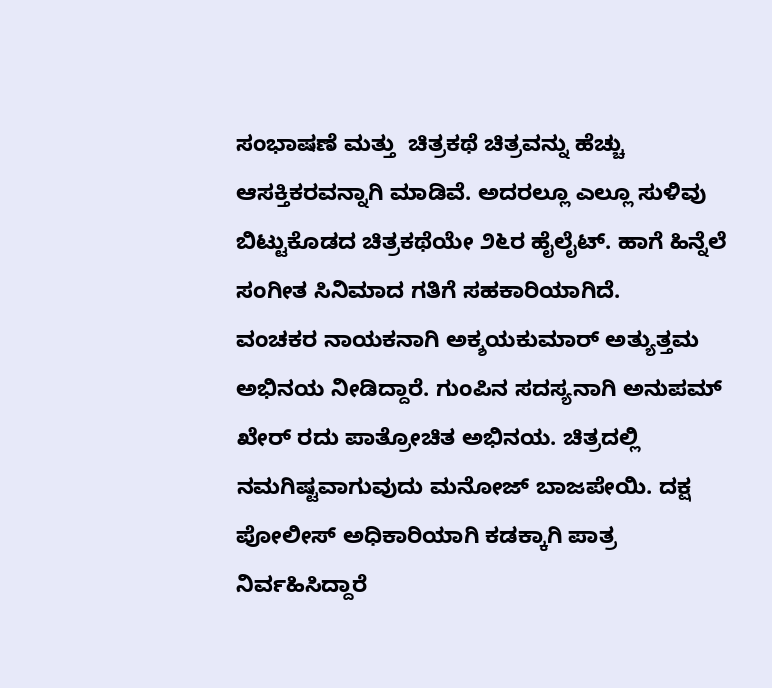ಸಂಭಾಷಣೆ ಮತ್ತು  ಚಿತ್ರಕಥೆ ಚಿತ್ರವನ್ನು ಹೆಚ್ಚು ಆಸಕ್ತಿಕರವನ್ನಾಗಿ ಮಾಡಿವೆ. ಅದರಲ್ಲೂ ಎಲ್ಲೂ ಸುಳಿವು ಬಿಟ್ಟುಕೊಡದ ಚಿತ್ರಕಥೆಯೇ ೨೬ರ ಹೈಲೈಟ್. ಹಾಗೆ ಹಿನ್ನೆಲೆ ಸಂಗೀತ ಸಿನಿಮಾದ ಗತಿಗೆ ಸಹಕಾರಿಯಾಗಿದೆ.
ವಂಚಕರ ನಾಯಕನಾಗಿ ಅಕ್ಶಯಕುಮಾರ್ ಅತ್ಯುತ್ತಮ ಅಭಿನಯ ನೀಡಿದ್ದಾರೆ. ಗುಂಪಿನ ಸದಸ್ಯನಾಗಿ ಅನುಪಮ್ ಖೇರ್ ರದು ಪಾತ್ರೋಚಿತ ಅಭಿನಯ. ಚಿತ್ರದಲ್ಲಿ ನಮಗಿಷ್ಟವಾಗುವುದು ಮನೋಜ್ ಬಾಜಪೇಯಿ. ದಕ್ಷ ಪೋಲೀಸ್ ಅಧಿಕಾರಿಯಾಗಿ ಕಡಕ್ಕಾಗಿ ಪಾತ್ರ ನಿರ್ವಹಿಸಿದ್ದಾರೆ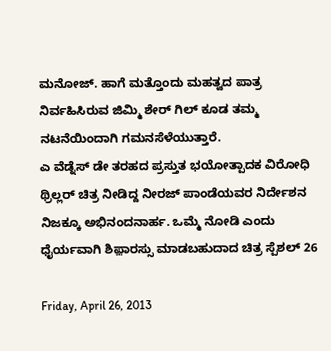ಮನೋಜ್. ಹಾಗೆ ಮತ್ತೊಂದು ಮಹತ್ವದ ಪಾತ್ರ ನಿರ್ವಹಿಸಿರುವ ಜಿಮ್ಮಿ ಶೇರ್ ಗಿಲ್ ಕೂಡ ತಮ್ಮ ನಟನೆಯಿಂದಾಗಿ ಗಮನಸೆಳೆಯುತ್ತಾರೆ.
ಎ ವೆಡ್ನೆಸ್ ಡೇ ತರಹದ ಪ್ರಸ್ತುತ ಭಯೋತ್ಪಾದಕ ವಿರೋಧಿ ಥ್ರಿಲ್ಲರ್ ಚಿತ್ರ ನೀಡಿದ್ದ ನೀರಜ್ ಪಾಂಡೆಯವರ ನಿರ್ದೇಶನ ನಿಜಕ್ಕೂ ಅಭಿನಂದನಾರ್ಹ. ಒಮ್ಮೆ ನೋಡಿ ಎಂದು ಧೈರ್ಯವಾಗಿ ಶಿಫ಼ಾರಸ್ಸು ಮಾಡಬಹುದಾದ ಚಿತ್ರ ಸ್ಪೆಶಲ್ 26

Friday, April 26, 2013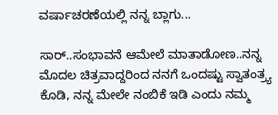ವರ್ಷಾಚರಣೆಯಲ್ಲಿ ನನ್ನ ಬ್ಲಾಗು...

ಸಾರ್..ಸಂಭಾವನೆ ಆಮೇಲೆ ಮಾತಾಡೋಣ..ನನ್ನ ಮೊದಲ ಚಿತ್ರವಾದ್ದರಿಂದ ನನಗೆ ಒಂದಷ್ಟು ಸ್ವಾತಂತ್ರ್ಯ ಕೊಡಿ, ನನ್ನ ಮೇಲೇ ನಂಬಿಕೆ ಇಡಿ ಎಂದು ನಮ್ಮ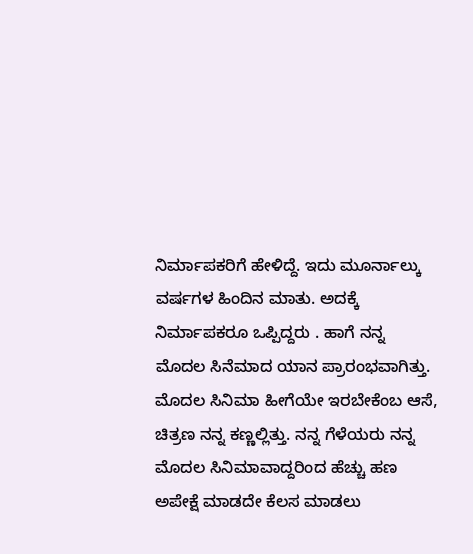ನಿರ್ಮಾಪಕರಿಗೆ ಹೇಳಿದ್ದೆ. ಇದು ಮೂರ್ನಾಲ್ಕು ವರ್ಷಗಳ ಹಿಂದಿನ ಮಾತು. ಅದಕ್ಕೆ ನಿರ್ಮಾಪಕರೂ ಒಪ್ಪಿದ್ದರು . ಹಾಗೆ ನನ್ನ ಮೊದಲ ಸಿನೆಮಾದ ಯಾನ ಪ್ರಾರಂಭವಾಗಿತ್ತು. ಮೊದಲ ಸಿನಿಮಾ ಹೀಗೆಯೇ ಇರಬೇಕೆಂಬ ಆಸೆ, ಚಿತ್ರಣ ನನ್ನ ಕಣ್ಣಲ್ಲಿತ್ತು. ನನ್ನ ಗೆಳೆಯರು ನನ್ನ ಮೊದಲ ಸಿನಿಮಾವಾದ್ದರಿಂದ ಹೆಚ್ಚು ಹಣ ಅಪೇಕ್ಷೆ ಮಾಡದೇ ಕೆಲಸ ಮಾಡಲು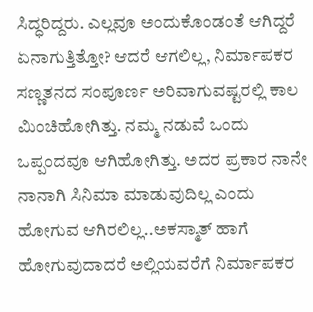ಸಿದ್ಧರಿದ್ದರು. ಎಲ್ಲವೂ ಅಂದುಕೊಂಡಂತೆ ಆಗಿದ್ದರೆ ಏನಾಗುತ್ತಿತ್ತೋ? ಆದರೆ ಆಗಲಿಲ್ಲ, ನಿರ್ಮಾಪಕರ ಸಣ್ಣತನದ ಸಂಪೂರ್ಣ ಅರಿವಾಗುವಷ್ಟರಲ್ಲಿ ಕಾಲ ಮಿಂಚಿಹೋಗಿತ್ತು. ನಮ್ಮ ನಡುವೆ ಒಂದು ಒಪ್ಪಂದವೂ ಆಗಿಹೋಗಿತ್ತು. ಅದರ ಪ್ರಕಾರ ನಾನೇ ನಾನಾಗಿ ಸಿನಿಮಾ ಮಾಡುವುದಿಲ್ಲ ಎಂದು ಹೋಗುವ ಆಗಿರಲಿಲ್ಲ..ಅಕಸ್ಮಾತ್ ಹಾಗೆ  ಹೋಗುವುದಾದರೆ ಅಲ್ಲಿಯವರೆಗೆ ನಿರ್ಮಾಪಕರ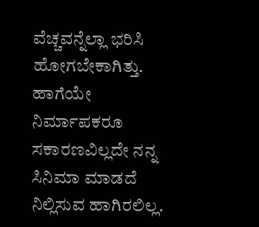ವೆಚ್ಚವನ್ನೆಲ್ಲಾ ಭರಿಸಿ ಹೋಗಬೇಕಾಗಿತ್ತು. ಹಾಗೆಯೇ ನಿರ್ಮಾಪಕರೂ ಸಕಾರಣವಿಲ್ಲದೇ ನನ್ನ ಸಿನಿಮಾ ಮಾಡದೆ ನಿಲ್ಲಿಸುವ ಹಾಗಿರಲಿಲ್ಲ.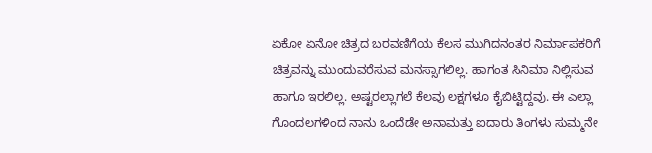ಏಕೋ ಏನೋ ಚಿತ್ರದ ಬರವಣಿಗೆಯ ಕೆಲಸ ಮುಗಿದನಂತರ ನಿರ್ಮಾಪಕರಿಗೆ ಚಿತ್ರವನ್ನು ಮುಂದುವರೆಸುವ ಮನಸ್ಸಾಗಲಿಲ್ಲ. ಹಾಗಂತ ಸಿನಿಮಾ ನಿಲ್ಲಿಸುವ ಹಾಗೂ ಇರಲಿಲ್ಲ. ಅಷ್ಟರಲ್ಲಾಗಲೆ ಕೆಲವು ಲಕ್ಷಗಳೂ ಕೈಬಿಟ್ಟಿದ್ದವು. ಈ ಎಲ್ಲಾ ಗೊಂದಲಗಳಿಂದ ನಾನು ಒಂದೆಡೇ ಅನಾಮತ್ತು ಐದಾರು ತಿಂಗಳು ಸುಮ್ಮನೇ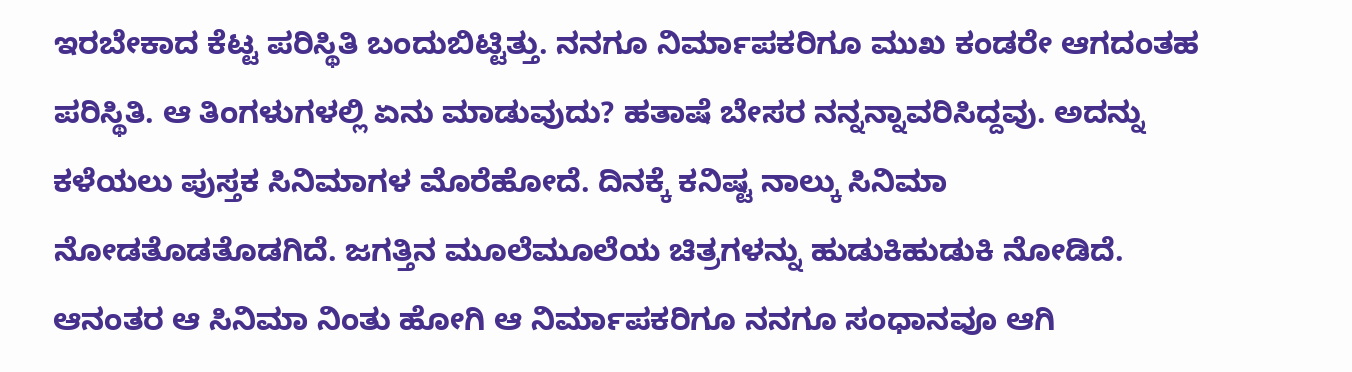ಇರಬೇಕಾದ ಕೆಟ್ಟ ಪರಿಸ್ಥಿತಿ ಬಂದುಬಿಟ್ಟಿತ್ತು. ನನಗೂ ನಿರ್ಮಾಪಕರಿಗೂ ಮುಖ ಕಂಡರೇ ಆಗದಂತಹ ಪರಿಸ್ಥಿತಿ. ಆ ತಿಂಗಳುಗಳಲ್ಲಿ ಏನು ಮಾಡುವುದು? ಹತಾಷೆ ಬೇಸರ ನನ್ನನ್ನಾವರಿಸಿದ್ದವು. ಅದನ್ನು ಕಳೆಯಲು ಪುಸ್ತಕ ಸಿನಿಮಾಗಳ ಮೊರೆಹೋದೆ. ದಿನಕ್ಕೆ ಕನಿಷ್ಟ ನಾಲ್ಕು ಸಿನಿಮಾ ನೋಡತೊಡತೊಡಗಿದೆ. ಜಗತ್ತಿನ ಮೂಲೆಮೂಲೆಯ ಚಿತ್ರಗಳನ್ನು ಹುಡುಕಿಹುಡುಕಿ ನೋಡಿದೆ. ಆನಂತರ ಆ ಸಿನಿಮಾ ನಿಂತು ಹೋಗಿ ಆ ನಿರ್ಮಾಪಕರಿಗೂ ನನಗೂ ಸಂಧಾನವೂ ಆಗಿ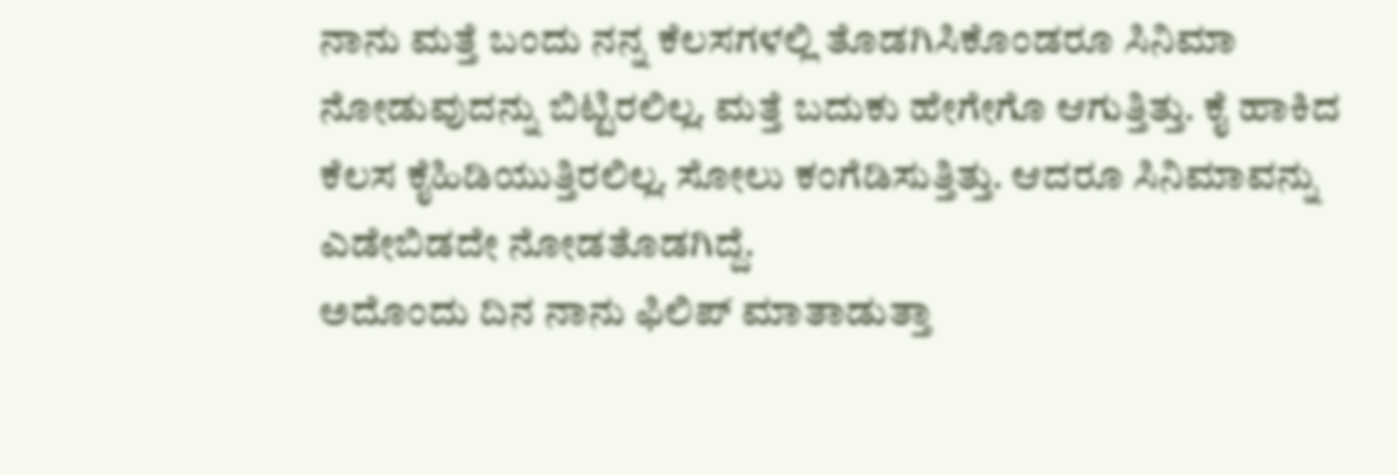ನಾನು ಮತ್ತೆ ಬಂದು ನನ್ನ ಕೆಲಸಗಳಲ್ಲಿ ತೊಡಗಿಸಿಕೊಂಡರೂ ಸಿನಿಮಾ ನೋಡುವುದನ್ನು ಬಿಟ್ಟಿರಲಿಲ್ಲ. ಮತ್ತೆ ಬದುಕು ಹೇಗೇಗೊ ಆಗುತ್ತಿತ್ತು. ಕೈ ಹಾಕಿದ ಕೆಲಸ ಕೈಹಿಡಿಯುತ್ತಿರಲಿಲ್ಲ. ಸೋಲು ಕಂಗೆಡಿಸುತ್ತಿತ್ತು. ಆದರೂ ಸಿನಿಮಾವನ್ನು ಎಡೇಬಿಡದೇ ನೋಡತೊಡಗಿದ್ದೆ.
ಅದೊಂದು ದಿನ ನಾನು ಫಿಲಿಪ್ ಮಾತಾಡುತ್ತಾ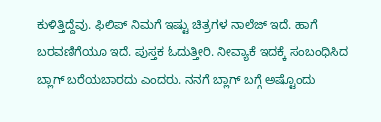ಕುಳಿತ್ತಿದ್ದೆವು. ಫಿಲಿಪ್ ನಿಮಗೆ ಇಷ್ಟು ಚಿತ್ರಗಳ ನಾಲೆಜ್ ಇದೆ. ಹಾಗೆ ಬರವಣಿಗೆಯೂ ಇದೆ. ಪುಸ್ತಕ ಓದುತ್ತೀರಿ. ನೀವ್ಯಾಕೆ ಇದಕ್ಕೆ ಸಂಬಂಧಿಸಿದ ಬ್ಲಾಗ್ ಬರೆಯಬಾರದು ಎಂದರು. ನನಗೆ ಬ್ಲಾಗ್ ಬಗ್ಗೆ ಅಷ್ಟೊಂದು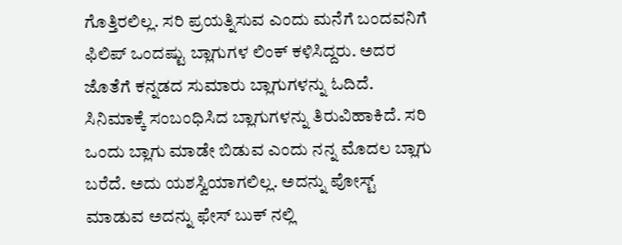ಗೊತ್ತಿರಲಿಲ್ಲ. ಸರಿ ಪ್ರಯತ್ನಿಸುವ ಎಂದು ಮನೆಗೆ ಬಂದವನಿಗೆ ಫಿಲಿಪ್ ಒಂದಷ್ಟು ಬ್ಲಾಗುಗಳ ಲಿಂಕ್ ಕಳಿಸಿದ್ದರು. ಅದರ ಜೊತೆಗೆ ಕನ್ನಡದ ಸುಮಾರು ಬ್ಲಾಗುಗಳನ್ನು ಓದಿದೆ. ಸಿನಿಮಾಕ್ಕೆ ಸಂಬಂಧಿಸಿದ ಬ್ಲಾಗುಗಳನ್ನು ತಿರುವಿಹಾಕಿದೆ. ಸರಿ ಒಂದು ಬ್ಲಾಗು ಮಾಡೇ ಬಿಡುವ ಎಂದು ನನ್ನ ಮೊದಲ ಬ್ಲಾಗು ಬರೆದೆ. ಅದು ಯಶಸ್ವಿಯಾಗಲಿಲ್ಲ. ಅದನ್ನು ಪೋಸ್ಟ್ ಮಾಡುವ ಅದನ್ನು ಫೇಸ್ ಬುಕ್ ನಲ್ಲಿ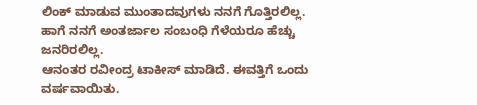ಲಿಂಕ್ ಮಾಡುವ ಮುಂತಾದವುಗಳು ನನಗೆ ಗೊತ್ತಿರಲಿಲ್ಲ. ಹಾಗೆ ನನಗೆ ಅಂತರ್ಜಾಲ ಸಂಬಂಧಿ ಗೆಳೆಯರೂ ಹೆಚ್ಚು ಜನರಿರಲಿಲ್ಲ.
ಆನಂತರ ರವೀಂದ್ರ ಟಾಕೀಸ್ ಮಾಡಿದೆ. ಈವತ್ತಿಗೆ ಒಂದು ವರ್ಷವಾಯಿತು.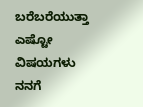ಬರೆಬರೆಯುತ್ತಾ ಎಷ್ಟೋ ವಿಷಯಗಳು ನನಗೆ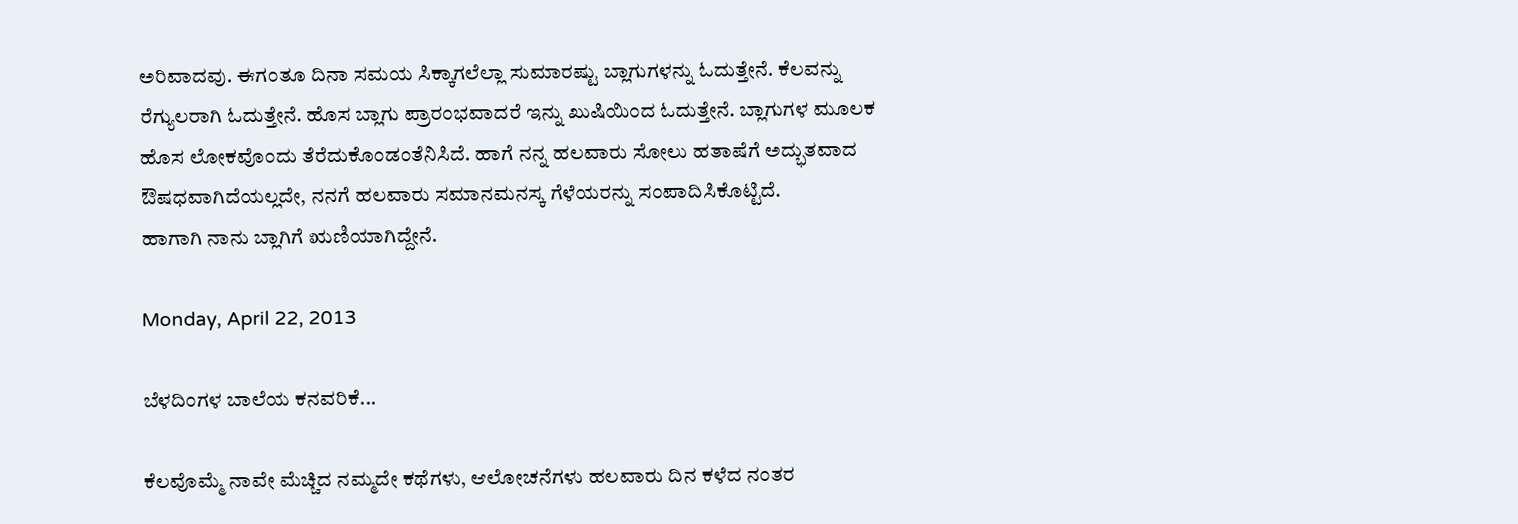ಅರಿವಾದವು. ಈಗಂತೂ ದಿನಾ ಸಮಯ ಸಿಕ್ಕಾಗಲೆಲ್ಲಾ ಸುಮಾರಷ್ಟು ಬ್ಲಾಗುಗಳನ್ನು ಓದುತ್ತೇನೆ. ಕೆಲವನ್ನು ರೆಗ್ಯುಲರಾಗಿ ಓದುತ್ತೇನೆ. ಹೊಸ ಬ್ಲಾಗು ಪ್ರಾರಂಭವಾದರೆ ಇನ್ನು ಖುಷಿಯಿಂದ ಓದುತ್ತೇನೆ. ಬ್ಲಾಗುಗಳ ಮೂಲಕ ಹೊಸ ಲೋಕವೊಂದು ತೆರೆದುಕೊಂಡಂತೆನಿಸಿದೆ. ಹಾಗೆ ನನ್ನ ಹಲವಾರು ಸೋಲು ಹತಾಷೆಗೆ ಅದ್ಭುತವಾದ ಔಷಧವಾಗಿದೆಯಲ್ಲದೇ, ನನಗೆ ಹಲವಾರು ಸಮಾನಮನಸ್ಕ ಗೆಳೆಯರನ್ನು ಸಂಪಾದಿಸಿಕೊಟ್ಟಿದೆ.
ಹಾಗಾಗಿ ನಾನು ಬ್ಲಾಗಿಗೆ ಋಣಿಯಾಗಿದ್ದೇನೆ.

Monday, April 22, 2013

ಬೆಳದಿಂಗಳ ಬಾಲೆಯ ಕನವರಿಕೆ...

ಕೆಲವೊಮ್ಮೆ ನಾವೇ ಮೆಚ್ಚಿದ ನಮ್ಮದೇ ಕಥೆಗಳು, ಆಲೋಚನೆಗಳು ಹಲವಾರು ದಿನ ಕಳೆದ ನಂತರ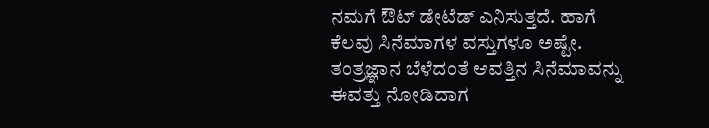ನಮಗೆ ಔಟ್ ಡೇಟೆಡ್ ಎನಿಸುತ್ತದೆ. ಹಾಗೆ ಕೆಲವು ಸಿನೆಮಾಗಳ ವಸ್ತುಗಳೂ ಅಷ್ಟೇ. ತಂತ್ರಜ್ಞಾನ ಬೆಳೆದಂತೆ ಆವತ್ತಿನ ಸಿನೆಮಾವನ್ನು ಈವತ್ತು ನೋಡಿದಾಗ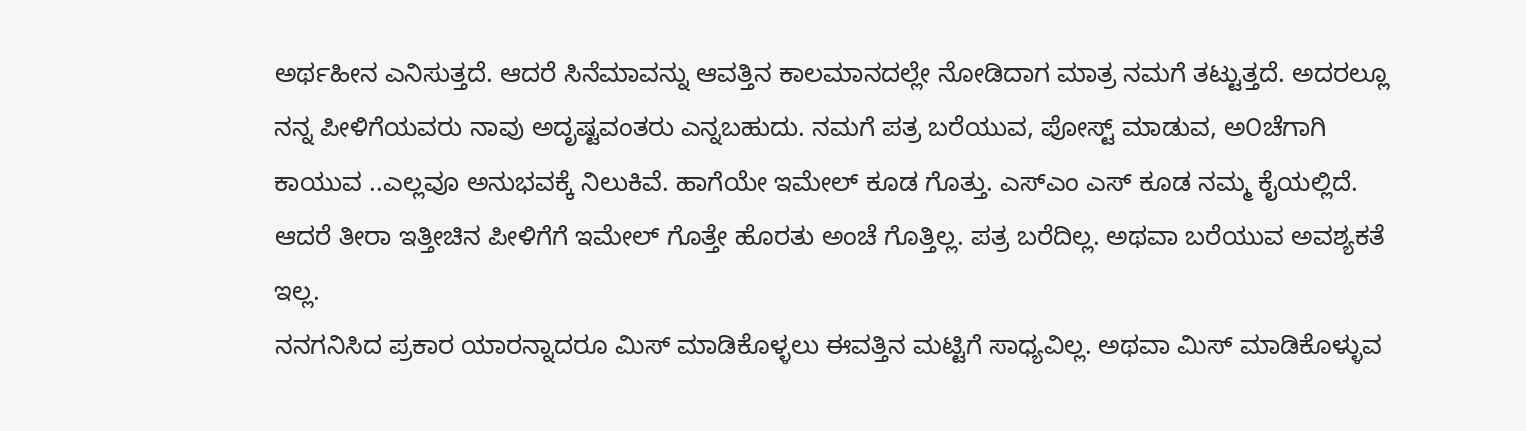ಅರ್ಥಹೀನ ಎನಿಸುತ್ತದೆ. ಆದರೆ ಸಿನೆಮಾವನ್ನು ಆವತ್ತಿನ ಕಾಲಮಾನದಲ್ಲೇ ನೋಡಿದಾಗ ಮಾತ್ರ ನಮಗೆ ತಟ್ಟುತ್ತದೆ. ಅದರಲ್ಲೂ ನನ್ನ ಪೀಳಿಗೆಯವರು ನಾವು ಅದೃಷ್ಟವಂತರು ಎನ್ನಬಹುದು. ನಮಗೆ ಪತ್ರ ಬರೆಯುವ, ಪೋಸ್ಟ್ ಮಾಡುವ, ಅ೦ಚೆಗಾಗಿ ಕಾಯುವ ..ಎಲ್ಲವೂ ಅನುಭವಕ್ಕೆ ನಿಲುಕಿವೆ. ಹಾಗೆಯೇ ಇಮೇಲ್ ಕೂಡ ಗೊತ್ತು. ಎಸ್ಎಂ ಎಸ್ ಕೂಡ ನಮ್ಮ ಕೈಯಲ್ಲಿದೆ. ಆದರೆ ತೀರಾ ಇತ್ತೀಚಿನ ಪೀಳಿಗೆಗೆ ಇಮೇಲ್ ಗೊತ್ತೇ ಹೊರತು ಅಂಚೆ ಗೊತ್ತಿಲ್ಲ. ಪತ್ರ ಬರೆದಿಲ್ಲ. ಅಥವಾ ಬರೆಯುವ ಅವಶ್ಯಕತೆ ಇಲ್ಲ.
ನನಗನಿಸಿದ ಪ್ರಕಾರ ಯಾರನ್ನಾದರೂ ಮಿಸ್ ಮಾಡಿಕೊಳ್ಳಲು ಈವತ್ತಿನ ಮಟ್ಟಿಗೆ ಸಾಧ್ಯವಿಲ್ಲ. ಅಥವಾ ಮಿಸ್ ಮಾಡಿಕೊಳ್ಳುವ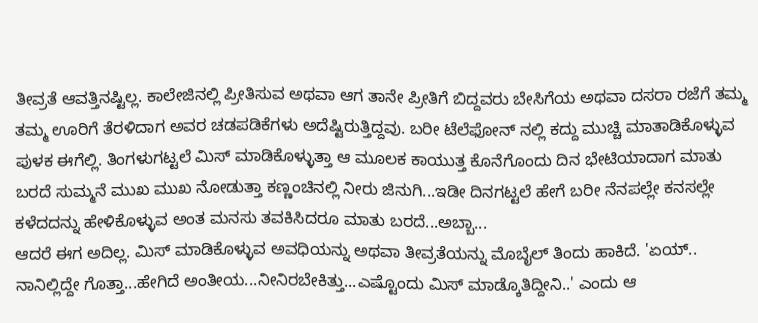ತೀವ್ರತೆ ಆವತ್ತಿನಷ್ಟಿಲ್ಲ. ಕಾಲೇಜಿನಲ್ಲಿ ಪ್ರೀತಿಸುವ ಅಥವಾ ಆಗ ತಾನೇ ಪ್ರೀತಿಗೆ ಬಿದ್ದವರು ಬೇಸಿಗೆಯ ಅಥವಾ ದಸರಾ ರಜೆಗೆ ತಮ್ಮ ತಮ್ಮ ಊರಿಗೆ ತೆರಳಿದಾಗ ಅವರ ಚಡಪಡಿಕೆಗಳು ಅದೆಷ್ಟಿರುತ್ತಿದ್ದವು. ಬರೀ ಟೆಲೆಫೋನ್ ನಲ್ಲಿ ಕದ್ದು ಮುಚ್ಚಿ ಮಾತಾಡಿಕೊಳ್ಳುವ ಪುಳಕ ಈಗೆಲ್ಲಿ. ತಿಂಗಳುಗಟ್ಟಲೆ ಮಿಸ್ ಮಾಡಿಕೊಳ್ಳುತ್ತಾ ಆ ಮೂಲಕ ಕಾಯುತ್ತ ಕೊನೆಗೊಂದು ದಿನ ಭೇಟಿಯಾದಾಗ ಮಾತು ಬರದೆ ಸುಮ್ಮನೆ ಮುಖ ಮುಖ ನೋಡುತ್ತಾ ಕಣ್ಣಂಚಿನಲ್ಲಿ ನೀರು ಜಿನುಗಿ...ಇಡೀ ದಿನಗಟ್ಟಲೆ ಹೇಗೆ ಬರೀ ನೆನಪಲ್ಲೇ ಕನಸಲ್ಲೇ ಕಳೆದದನ್ನು ಹೇಳಿಕೊಳ್ಳುವ ಅಂತ ಮನಸು ತವಕಿಸಿದರೂ ಮಾತು ಬರದೆ...ಅಬ್ಬಾ...
ಆದರೆ ಈಗ ಅದಿಲ್ಲ. ಮಿಸ್ ಮಾಡಿಕೊಳ್ಳುವ ಅವಧಿಯನ್ನು ಅಥವಾ ತೀವ್ರತೆಯನ್ನು ಮೊಬೈಲ್ ತಿಂದು ಹಾಕಿದೆ. 'ಏಯ್.. ನಾನಿಲ್ಲಿದ್ದೇ ಗೊತ್ತಾ...ಹೇಗಿದೆ ಅಂತೀಯ...ನೀನಿರಬೇಕಿತ್ತು...ಎಷ್ಟೊಂದು ಮಿಸ್ ಮಾಡ್ಕೊತಿದ್ದೀನಿ..' ಎಂದು ಆ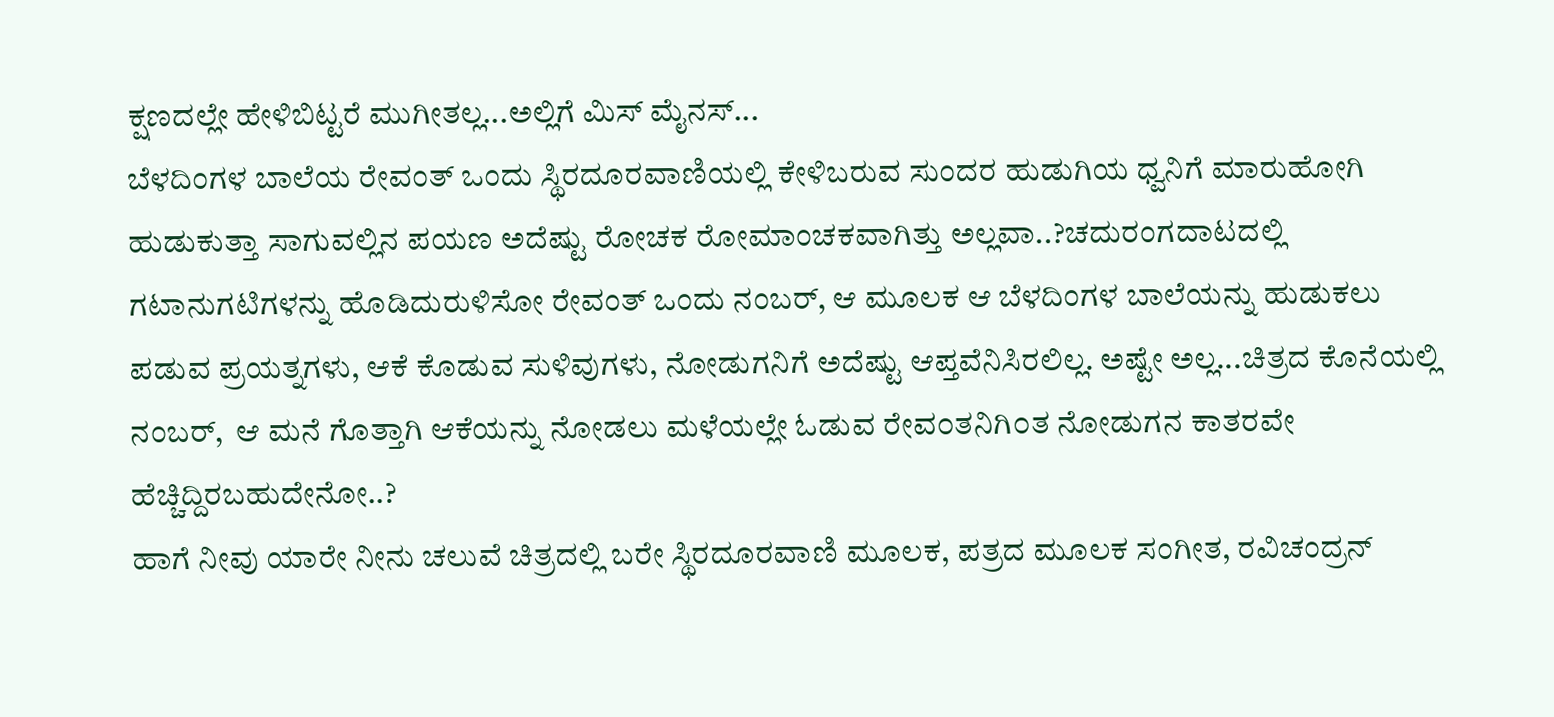ಕ್ಷಣದಲ್ಲೇ ಹೇಳಿಬಿಟ್ಟರೆ ಮುಗೀತಲ್ಲ...ಅಲ್ಲಿಗೆ ಮಿಸ್ ಮೈನಸ್...
ಬೆಳದಿಂಗಳ ಬಾಲೆಯ ರೇವಂತ್ ಒಂದು ಸ್ಥಿರದೂರವಾಣಿಯಲ್ಲಿ ಕೇಳಿಬರುವ ಸುಂದರ ಹುಡುಗಿಯ ಧ್ವನಿಗೆ ಮಾರುಹೋಗಿ ಹುಡುಕುತ್ತಾ ಸಾಗುವಲ್ಲಿನ ಪಯಣ ಅದೆಷ್ಟು ರೋಚಕ ರೋಮಾಂಚಕವಾಗಿತ್ತು ಅಲ್ಲವಾ..?ಚದುರಂಗದಾಟದಲ್ಲಿ ಗಟಾನುಗಟಿಗಳನ್ನು ಹೊಡಿದುರುಳಿಸೋ ರೇವಂತ್ ಒಂದು ನಂಬರ್, ಆ ಮೂಲಕ ಆ ಬೆಳದಿಂಗಳ ಬಾಲೆಯನ್ನು ಹುಡುಕಲು ಪಡುವ ಪ್ರಯತ್ನಗಳು, ಆಕೆ ಕೊಡುವ ಸುಳಿವುಗಳು, ನೋಡುಗನಿಗೆ ಅದೆಷ್ಟು ಆಪ್ತವೆನಿಸಿರಲಿಲ್ಲ. ಅಷ್ಟೇ ಅಲ್ಲ...ಚಿತ್ರದ ಕೊನೆಯಲ್ಲಿ ನಂಬರ್,  ಆ ಮನೆ ಗೊತ್ತಾಗಿ ಆಕೆಯನ್ನು ನೋಡಲು ಮಳೆಯಲ್ಲೇ ಓಡುವ ರೇವ೦ತನಿಗಿ೦ತ ನೋಡುಗನ ಕಾತರವೇ ಹೆಚ್ಚಿದ್ದಿರಬಹುದೇನೋ..?
ಹಾಗೆ ನೀವು ಯಾರೇ ನೀನು ಚಲುವೆ ಚಿತ್ರದಲ್ಲಿ ಬರೇ ಸ್ಥಿರದೂರವಾಣಿ ಮೂಲಕ, ಪತ್ರದ ಮೂಲಕ ಸಂಗೀತ, ರವಿಚಂದ್ರನ್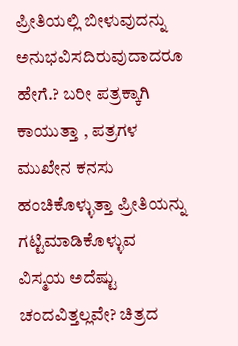ಪ್ರೀತಿಯಲ್ಲಿ ಬೀಳುವುದನ್ನು ಅನುಭವಿಸದಿರುವುದಾದರೂ ಹೇಗೆ.? ಬರೀ ಪತ್ರಕ್ಕಾಗಿ ಕಾಯುತ್ತಾ , ಪತ್ರಗಳ ಮುಖೇನ ಕನಸು  ಹಂಚಿಕೊಳ್ಳುತ್ತಾ ಪ್ರೀತಿಯನ್ನು ಗಟ್ಟಿಮಾಡಿಕೊಳ್ಳುವ ವಿಸ್ಮಯ ಅದೆಷ್ಟು ಚಂದವಿತ್ತಲ್ಲವೇ? ಚಿತ್ರದ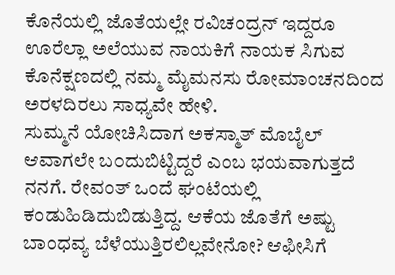ಕೊನೆಯಲ್ಲಿ ಜೊತೆಯಲ್ಲೇ ರವಿಚಂದ್ರನ್ ಇದ್ದರೂ ಊರೆಲ್ಲಾ ಅಲೆಯುವ ನಾಯಕಿಗೆ ನಾಯಕ ಸಿಗುವ ಕೊನೆಕ್ಷಣದಲ್ಲಿ ನಮ್ಮ ಮೈಮನಸು ರೋಮಾಂಚನದಿಂದ ಅರಳದಿರಲು ಸಾಧ್ಯವೇ ಹೇಳಿ.
ಸುಮ್ಮನೆ ಯೋಚಿಸಿದಾಗ ಅಕಸ್ಮಾತ್ ಮೊಬೈಲ್ ಆವಾಗಲೇ ಬ೦ದುಬಿಟ್ಟಿದ್ದರೆ ಎಂಬ ಭಯವಾಗುತ್ತದೆ ನನಗೆ. ರೇವಂತ್ ಒಂದೆ ಘಂಟೆಯಲ್ಲಿ ಕಂಡುಹಿಡಿದುಬಿಡುತ್ತಿದ್ದ. ಆಕೆಯ ಜೊತೆಗೆ ಅಷ್ಟು ಬಾಂಧವ್ಯ ಬೆಳೆಯುತ್ತಿರಲಿಲ್ಲವೇನೋ? ಆಫೀಸಿಗೆ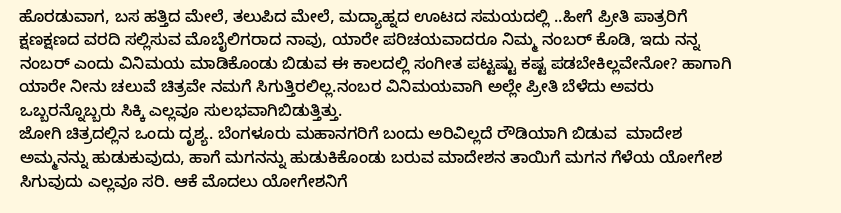ಹೊರಡುವಾಗ, ಬಸ ಹತ್ತಿದ ಮೇಲೆ, ತಲುಪಿದ ಮೇಲೆ, ಮದ್ಯಾಹ್ನದ ಊಟದ ಸಮಯದಲ್ಲಿ ..ಹೀಗೆ ಪ್ರೀತಿ ಪಾತ್ರರಿಗೆ ಕ್ಷಣಕ್ಷಣದ ವರದಿ ಸಲ್ಲಿಸುವ ಮೊಬೈಲಿಗರಾದ ನಾವು, ಯಾರೇ ಪರಿಚಯವಾದರೂ ನಿಮ್ಮ ನಂಬರ್ ಕೊಡಿ, ಇದು ನನ್ನ ನಂಬರ್ ಎಂದು ವಿನಿಮಯ ಮಾಡಿಕೊಂಡು ಬಿಡುವ ಈ ಕಾಲದಲ್ಲಿ ಸಂಗೀತ ಪಟ್ಟಷ್ಟು ಕಷ್ಟ ಪಡಬೇಕಿಲ್ಲವೇನೋ? ಹಾಗಾಗಿ ಯಾರೇ ನೀನು ಚಲುವೆ ಚಿತ್ರವೇ ನಮಗೆ ಸಿಗುತ್ತಿರಲಿಲ್ಲ.ನಂಬರ ವಿನಿಮಯವಾಗಿ ಅಲ್ಲೇ ಪ್ರೀತಿ ಬೆಳೆದು ಅವರು ಒಬ್ಬರನ್ನೊಬ್ಬರು ಸಿಕ್ಕಿ ಎಲ್ಲವೂ ಸುಲಭವಾಗಿಬಿಡುತ್ತಿತ್ತು.
ಜೋಗಿ ಚಿತ್ರದಲ್ಲಿನ ಒಂದು ದೃಶ್ಯ. ಬೆಂಗಳೂರು ಮಹಾನಗರಿಗೆ ಬಂದು ಅರಿವಿಲ್ಲದೆ ರೌಡಿಯಾಗಿ ಬಿಡುವ  ಮಾದೇಶ ಅಮ್ಮನನ್ನು ಹುಡುಕುವುದು, ಹಾಗೆ ಮಗನನ್ನು ಹುಡುಕಿಕೊಂಡು ಬರುವ ಮಾದೇಶನ ತಾಯಿಗೆ ಮಗನ ಗೆಳೆಯ ಯೋಗೇಶ ಸಿಗುವುದು ಎಲ್ಲವೂ ಸರಿ. ಆಕೆ ಮೊದಲು ಯೋಗೇಶನಿಗೆ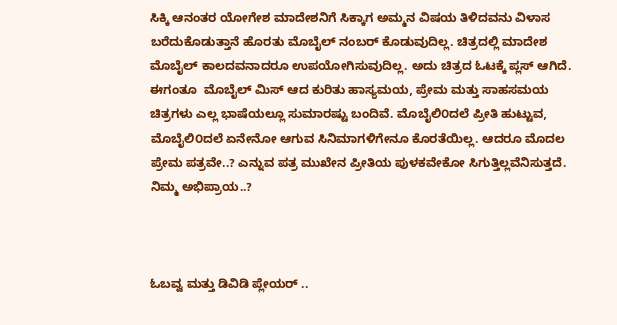ಸಿಕ್ಕಿ ಆನಂತರ ಯೋಗೇಶ ಮಾದೇಶನಿಗೆ ಸಿಕ್ಕಾಗ ಅಮ್ಮನ ವಿಷಯ ತಿಳಿದವನು ವಿಳಾಸ ಬರೆದುಕೊಡುತ್ತಾನೆ ಹೊರತು ಮೊಬೈಲ್ ನಂಬರ್ ಕೊಡುವುದಿಲ್ಲ. ಚಿತ್ರದಲ್ಲಿ ಮಾದೇಶ ಮೊಬೈಲ್ ಕಾಲದವನಾದರೂ ಉಪಯೋಗಿಸುವುದಿಲ್ಲ. ಅದು ಚಿತ್ರದ ಓಟಕ್ಕೆ ಪ್ಲಸ್ ಆಗಿದೆ.
ಈಗಂತೂ  ಮೊಬೈಲ್ ಮಿಸ್ ಆದ ಕುರಿತು ಹಾಸ್ಯಮಯ, ಪ್ರೇಮ ಮತ್ತು ಸಾಹಸಮಯ ಚಿತ್ರಗಳು ಎಲ್ಲ ಭಾಷೆಯಲ್ಲೂ ಸುಮಾರಷ್ಟು ಬಂದಿವೆ. ಮೊಬೈಲಿ೦ದಲೆ ಪ್ರೀತಿ ಹುಟ್ಟುವ, ಮೊಬೈಲಿ೦ದಲೆ ಏನೇನೋ ಆಗುವ ಸಿನಿಮಾಗಳಿಗೇನೂ ಕೊರತೆಯಿಲ್ಲ. ಆದರೂ ಮೊದಲ ಪ್ರೇಮ ಪತ್ರವೇ..? ಎನ್ನುವ ಪತ್ರ ಮುಖೇನ ಪ್ರೀತಿಯ ಪುಳಕವೇಕೋ ಸಿಗುತ್ತಿಲ್ಲವೆನಿಸುತ್ತದೆ.
ನಿಮ್ಮ ಅಭಿಪ್ರಾಯ..?



ಓಬವ್ವ ಮತ್ತು ಡಿವಿಡಿ ಪ್ಲೇಯರ್ ..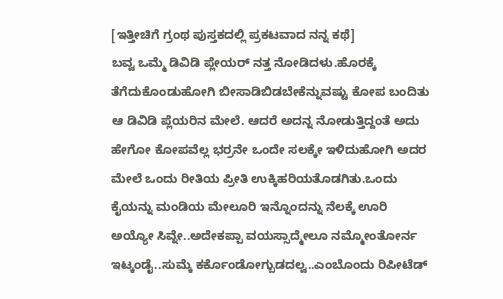[ಇತ್ತೀಚಿಗೆ ಗ್ರಂಥ ಪುಸ್ತಕದಲ್ಲಿ ಪ್ರಕಟವಾದ ನನ್ನ ಕಥೆ]
ಬವ್ವ ಒಮ್ಮೆ ಡಿವಿಡಿ ಪ್ಲೇಯರ್ ನತ್ತ ನೋಡಿದಳು.ಹೊರಕ್ಕೆ ತೆಗೆದುಕೊಂಡುಹೋಗಿ ಬೀಸಾಡಿಬಿಡಬೇಕೆನ್ನುವಷ್ಟು ಕೋಪ ಬಂದಿತು ಆ ಡಿವಿಡಿ ಪ್ಲೆಯರಿನ ಮೇಲೆ. ಆದರೆ ಅದನ್ನ ನೋಡುತ್ತಿದ್ದಂತೆ ಅದು ಹೇಗೋ ಕೋಪವೆಲ್ಲ ಭರ್ರನೇ ಒಂದೇ ಸಲಕ್ಕೇ ಇಳಿದುಹೋಗಿ ಅದರ ಮೇಲೆ ಒಂದು ರೀತಿಯ ಪ್ರೀತಿ ಉಕ್ಕಿಹರಿಯತೊಡಗಿತು.ಒಂದು ಕೈಯನ್ನು ಮಂಡಿಯ ಮೇಲೂರಿ ಇನ್ನೊಂದನ್ನು ನೆಲಕ್ಕೆ ಊರಿ ಅಯ್ಯೋ ಸಿವ್ನೇ..ಅದೇಕಪ್ಪಾ ವಯಸ್ಸಾದ್ಮೇಲೂ ನಮ್ಮೋಂತೋರ್ನ ಇಟ್ಕಂಡೈ..ಸುಮ್ಕೆ ಕರ್ಕೊಂಡೋಗ್ಬುಡದಲ್ವ..ಎಂಬೊಂದು ರಿಪೀಟೆಡ್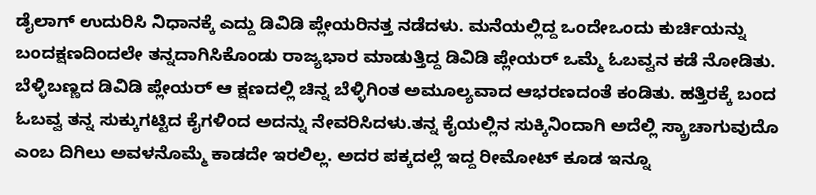ಡೈಲಾಗ್ ಉದುರಿಸಿ ನಿಧಾನಕ್ಕೆ ಎದ್ದು ಡಿವಿಡಿ ಪ್ಲೇಯರಿನತ್ತ ನಡೆದಳು. ಮನೆಯಲ್ಲಿದ್ದ ಒಂದೇಒಂದು ಕುರ್ಚಿಯನ್ನು ಬಂದಕ್ಷಣದಿಂದಲೇ ತನ್ನದಾಗಿಸಿಕೊಂಡು ರಾಜ್ಯಭಾರ ಮಾಡುತ್ತಿದ್ದ ಡಿವಿಡಿ ಪ್ಲೇಯರ್ ಒಮ್ಮೆ ಓಬವ್ವನ ಕಡೆ ನೋಡಿತು. ಬೆಳ್ಳಿಬಣ್ಣದ ಡಿವಿಡಿ ಪ್ಲೇಯರ್ ಆ ಕ್ಷಣದಲ್ಲಿ ಚಿನ್ನ ಬೆಳ್ಳಿಗಿಂತ ಅಮೂಲ್ಯವಾದ ಆಭರಣದಂತೆ ಕಂಡಿತು. ಹತ್ತಿರಕ್ಕೆ ಬಂದ ಓಬವ್ವ ತನ್ನ ಸುಕ್ಕುಗಟ್ಟಿದ ಕೈಗಳಿಂದ ಅದನ್ನು ನೇವರಿಸಿದಳು.ತನ್ನ ಕೈಯಲ್ಲಿನ ಸುಕ್ಕಿನಿಂದಾಗಿ ಅದೆಲ್ಲಿ ಸ್ಕ್ರಾಚಾಗುವುದೊ ಎಂಬ ದಿಗಿಲು ಅವಳನೊಮ್ಮೆ ಕಾಡದೇ ಇರಲಿಲ್ಲ. ಅದರ ಪಕ್ಕದಲ್ಲೆ ಇದ್ದ ರೀಮೋಟ್ ಕೂಡ ಇನ್ನೂ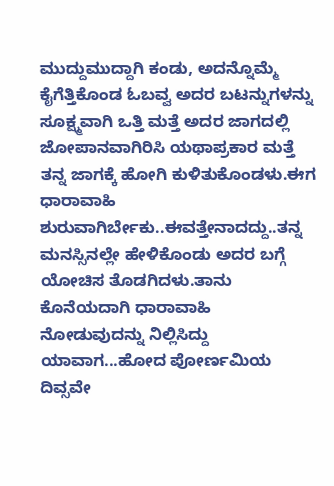ಮುದ್ದುಮುದ್ದಾಗಿ ಕಂಡು, ಅದನ್ನೊಮ್ಮೆ ಕೈಗೆತ್ತಿಕೊಂಡ ಓಬವ್ವ ಅದರ ಬಟನ್ನುಗಳನ್ನು ಸೂಕ್ಷ್ಮವಾಗಿ ಒತ್ತಿ ಮತ್ತೆ ಅದರ ಜಾಗದಲ್ಲಿ ಜೋಪಾನವಾಗಿರಿಸಿ ಯಥಾಪ್ರಕಾರ ಮತ್ತೆ ತನ್ನ ಜಾಗಕ್ಕೆ ಹೋಗಿ ಕುಳಿತುಕೊಂಡಳು.ಈಗ ಧಾರಾವಾಹಿ ಶುರುವಾಗಿರ್ಬೇಕು..ಈವತ್ತೇನಾದದ್ದು..ತನ್ನ ಮನಸ್ಸಿನಲ್ಲೇ ಹೇಳಿಕೊಂಡು ಅದರ ಬಗ್ಗೆ ಯೋಚಿಸ ತೊಡಗಿದಳು.ತಾನು ಕೊನೆಯದಾಗಿ ಧಾರಾವಾಹಿ ನೋಡುವುದನ್ನು ನಿಲ್ಲಿಸಿದ್ದು ಯಾವಾಗ...ಹೋದ ಪೋರ್ಣಮಿಯ ದಿವ್ಸವೇ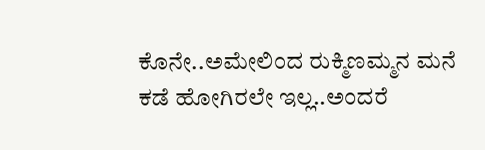ಕೊನೇ..ಅಮೇಲಿಂದ ರುಕ್ಮಿಣಮ್ಮನ ಮನೆ ಕಡೆ ಹೋಗಿರಲೇ ಇಲ್ಲ..ಅಂದರೆ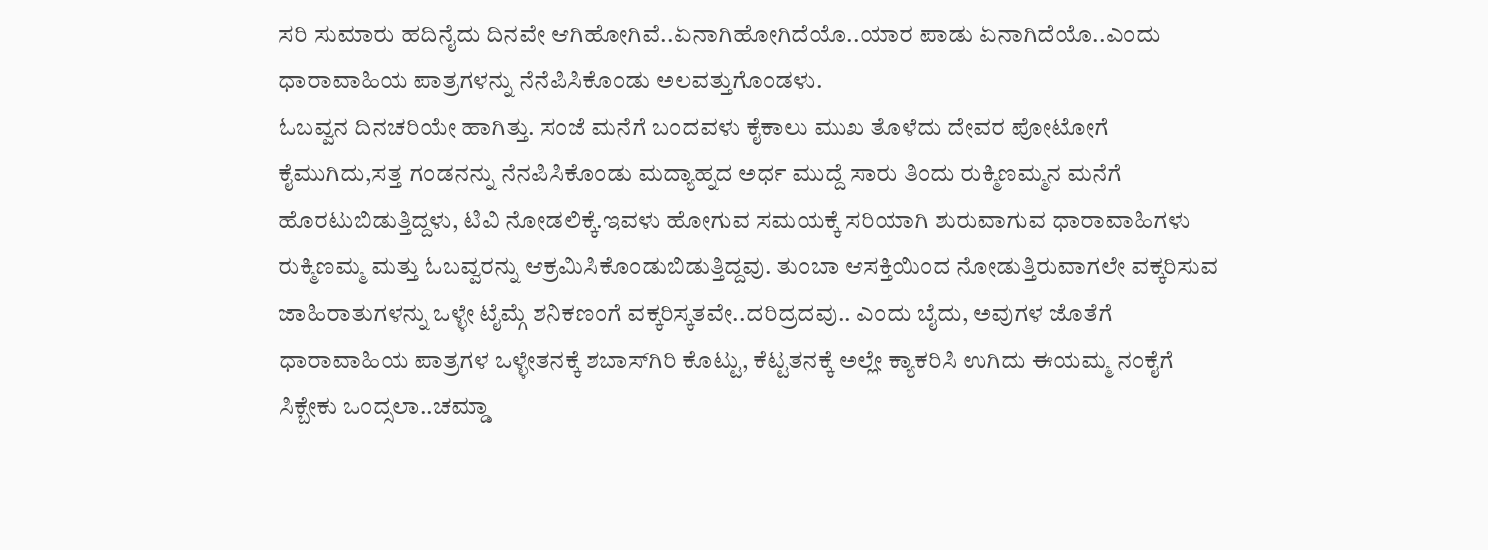ಸರಿ ಸುಮಾರು ಹದಿನೈದು ದಿನವೇ ಆಗಿಹೋಗಿವೆ..ಏನಾಗಿಹೋಗಿದೆಯೊ..ಯಾರ ಪಾಡು ಏನಾಗಿದೆಯೊ..ಎಂದು ಧಾರಾವಾಹಿಯ ಪಾತ್ರಗಳನ್ನು ನೆನೆಪಿಸಿಕೊಂಡು ಅಲವತ್ತುಗೊಂಡಳು.
ಓಬವ್ವನ ದಿನಚರಿಯೇ ಹಾಗಿತ್ತು. ಸಂಜೆ ಮನೆಗೆ ಬಂದವಳು ಕೈಕಾಲು ಮುಖ ತೊಳೆದು ದೇವರ ಪೋಟೋಗೆ ಕೈಮುಗಿದು,ಸತ್ತ ಗಂಡನನ್ನು ನೆನಪಿಸಿಕೊಂಡು ಮದ್ಯಾಹ್ನದ ಅರ್ಧ ಮುದ್ದೆ ಸಾರು ತಿಂದು ರುಕ್ಮಿಣಮ್ಮನ ಮನೆಗೆ ಹೊರಟುಬಿಡುತ್ತಿದ್ದಳು, ಟಿವಿ ನೋಡಲಿಕ್ಕೆ.ಇವಳು ಹೋಗುವ ಸಮಯಕ್ಕೆ ಸರಿಯಾಗಿ ಶುರುವಾಗುವ ಧಾರಾವಾಹಿಗಳು ರುಕ್ಮಿಣಮ್ಮ ಮತ್ತು ಓಬವ್ವರನ್ನು ಆಕ್ರಮಿಸಿಕೊಂಡುಬಿಡುತ್ತಿದ್ದವು. ತುಂಬಾ ಆಸಕ್ತಿಯಿಂದ ನೋಡುತ್ತಿರುವಾಗಲೇ ವಕ್ಕರಿಸುವ ಜಾಹಿರಾತುಗಳನ್ನು ಒಳ್ಳೇ ಟೈಮ್ಗೆ ಶನಿಕಣಂಗೆ ವಕ್ಕರಿಸ್ಕತವೇ..ದರಿದ್ರದವು.. ಎಂದು ಬೈದು, ಅವುಗಳ ಜೊತೆಗೆ ಧಾರಾವಾಹಿಯ ಪಾತ್ರಗಳ ಒಳ್ಳೇತನಕ್ಕೆ ಶಬಾಸ್‌ಗಿರಿ ಕೊಟ್ಟು, ಕೆಟ್ಟತನಕ್ಕೆ ಅಲ್ಲೇ ಕ್ಯಾಕರಿಸಿ ಉಗಿದು ಈಯಮ್ಮ ನಂಕೈಗೆ ಸಿಕ್ಬೇಕು ಒಂದ್ಸಲಾ..ಚಮ್ಡಾ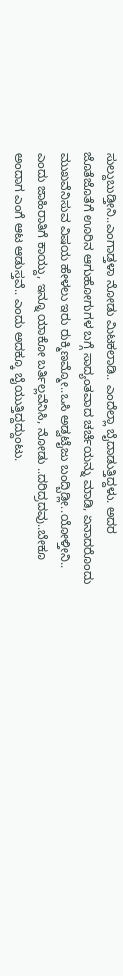ಸುಲ್ದುಬುಡ್ತೀನಿ..ಎಂಗಾಡ್ತಳಾ ನೋಡು ಮಿಟಕಲಾಡಿ.. ಎಂದೆಲ್ಲಾ ಬೈದಾಡುತ್ತಿದ್ದಳು. ಅದರ ಜೊತೆಜೊತೆಗೆ ಊರಿನ ಆಗುಹೋಗುಗಳ ಬಗ್ಗೆ ಸಾದ್ಯಂತವಾದ ಚರ್ಚೆಯನ್ನು ಮಾಡಿ, ಏನಾದರೊಂದು ಮುಖವೆನಿಸುವ ವಿಷಯ ಹೇಳಲು ಇರು ರುಕ್ಮಿಣಮ್ಮೋ..ಒಸಿ ಅಡ್ವಟೈಜು ಬಂದ್ಬಿಡ್ಲೀ..ಯೋಳ್ತೀನಿ.. ಎಂದು ಜಾಹಿರಾತಿಗೆ ಕಾಯ್ದು, ಇನ್ನೂ ಯಾಕೋ ಬರ್ತಿಲ್ಲವೆನಿಸಿ, ನೋಡು ..ದರಿದ್ರದವು..ಬೇಕೂ ಅಂದಾಗ ಎಂಗೆ ಆಟ ಆಡುಸ್ತವೆ.. ಎಂದು ಅದಕ್ಕೂ ಬೈಯುತ್ತಿದ್ದದ್ದುಂಟು.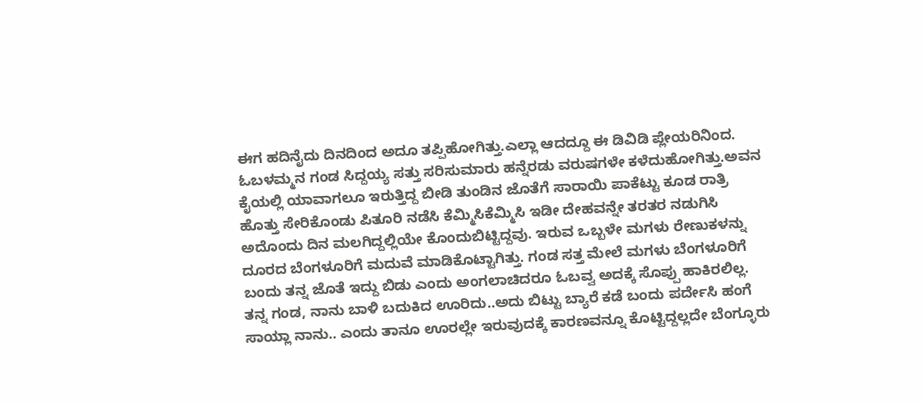ಈಗ ಹದಿನೈದು ದಿನದಿಂದ ಅದೂ ತಪ್ಪಿಹೋಗಿತ್ತು.ಎಲ್ಲಾ ಆದದ್ದೂ ಈ ಡಿವಿಡಿ ಪ್ಲೇಯರಿನಿಂದ.
ಓಬಳಮ್ಮನ ಗಂಡ ಸಿದ್ದಯ್ಯ ಸತ್ತು ಸರಿಸುಮಾರು ಹನ್ನೆರಡು ವರುಷಗಳೇ ಕಳೆದುಹೋಗಿತ್ತು.ಅವನ ಕೈಯಲ್ಲಿ ಯಾವಾಗಲೂ ಇರುತ್ತಿದ್ದ ಬೀಡಿ ತುಂಡಿನ ಜೊತೆಗೆ ಸಾರಾಯಿ ಪಾಕೆಟ್ಟು ಕೂಡ ರಾತ್ರಿ ಹೊತ್ತು ಸೇರಿಕೊಂಡು ಪಿತೂರಿ ನಡೆಸಿ ಕೆಮ್ಮಿಸಿಕೆಮ್ಮಿಸಿ ಇಡೀ ದೇಹವನ್ನೇ ತರತರ ನಡುಗಿಸಿ ಅದೊಂದು ದಿನ ಮಲಗಿದ್ದಲ್ಲಿಯೇ ಕೊಂದುಬಿಟ್ಟಿದ್ದವು. ಇರುವ ಒಬ್ಬಳೇ ಮಗಳು ರೇಣುಕಳನ್ನು ದೂರದ ಬೆಂಗಳೂರಿಗೆ ಮದುವೆ ಮಾಡಿಕೊಟ್ಟಾಗಿತ್ತು. ಗಂಡ ಸತ್ತ ಮೇಲೆ ಮಗಳು ಬೆಂಗಳೂರಿಗೆ ಬಂದು ತನ್ನ ಜೊತೆ ಇದ್ದು ಬಿಡು ಎಂದು ಅಂಗಲಾಚಿದರೂ ಓಬವ್ವ ಅದಕ್ಕೆ ಸೊಪ್ಪು ಹಾಕಿರಲಿಲ್ಲ. ತನ್ನ ಗಂಡ, ನಾನು ಬಾಳಿ ಬದುಕಿದ ಊರಿದು..ಅದು ಬಿಟ್ಟು ಬ್ಯಾರೆ ಕಡೆ ಬಂದು ಪರ್ದೇಸಿ ಹಂಗೆ ಸಾಯ್ಲಾ ನಾನು.. ಎಂದು ತಾನೂ ಊರಲ್ಲೇ ಇರುವುದಕ್ಕೆ ಕಾರಣವನ್ನೂ ಕೊಟ್ಟಿದ್ದಲ್ಲದೇ ಬೆಂಗ್ಳೂರು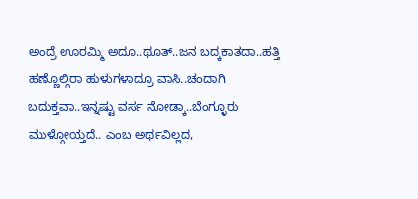ಅಂದ್ರೆ ಊರಮ್ಮಿ ಅದೂ..ಥೂತ್..ಜನ ಬದ್ಕಕಾತದಾ..ಹತ್ತಿ ಹಣ್ಣೊಲ್ಗಿರಾ ಹುಳುಗಳಾದ್ರೂ ವಾಸಿ..ಚಂದಾಗಿ ಬದುಕ್ತವಾ..ಇನ್ನಷ್ಟು ವರ್ಸ ನೋಡ್ಕಾ..ಬೆಂಗ್ಳೂರು ಮುಳ್ಗೋಯ್ತದೆ.. ಎಂಬ ಅರ್ಥವಿಲ್ಲದ,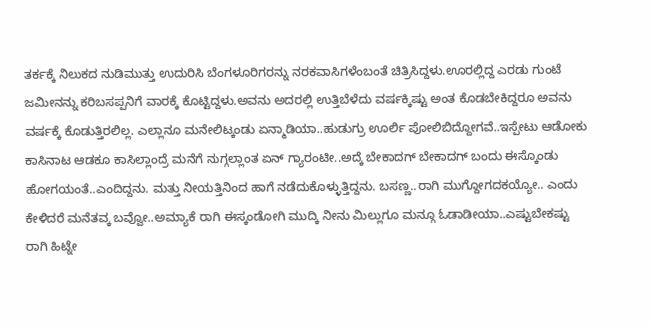ತರ್ಕಕ್ಕೆ ನಿಲುಕದ ನುಡಿಮುತ್ತು ಉದುರಿಸಿ ಬೆಂಗಳೂರಿಗರನ್ನು ನರಕವಾಸಿಗಳೆಂಬಂತೆ ಚಿತ್ರಿಸಿದ್ದಳು.ಊರಲ್ಲಿದ್ದ ಎರಡು ಗುಂಟೆ ಜಮೀನನ್ನು ಕರಿಬಸಪ್ಪನಿಗೆ ವಾರಕ್ಕೆ ಕೊಟ್ಟಿದ್ದಳು.ಅವನು ಅದರಲ್ಲಿ ಉತ್ತಿಬೆಳೆದು ವರ್ಷಕ್ಕಿಷ್ಟು ಅಂತ ಕೊಡಬೇಕಿದ್ದರೂ ಅವನು ವರ್ಷಕ್ಕೆ ಕೊಡುತ್ತಿರಲಿಲ್ಲ. ಎಲ್ಲಾನೂ ಮನೇಲಿಟ್ಕಂಡು ಏನ್ಮಾಡಿಯಾ..ಹುಡುಗ್ರು ಊರ್ಲಿ ಪೋಲಿಬಿದ್ದೋಗವೆ..ಇಸ್ಪೇಟು ಆಡೋಕು ಕಾಸಿನಾಟ ಆಡಕೂ ಕಾಸಿಲ್ಲಾಂದ್ರೆ ಮನೆಗೆ ನುಗ್ಗಲ್ಲಾಂತ ಏನ್ ಗ್ಯಾರಂಟೀ..ಅದ್ಕೆ ಬೇಕಾದಗ್ ಬೇಕಾದಗ್ ಬಂದು ಈಸ್ಕೊಂಡು ಹೋಗಯಂತೆ..ಎಂದಿದ್ದನು. ಮತ್ತು ನೀಯತ್ತಿನಿಂದ ಹಾಗೆ ನಡೆದುಕೊಳ್ಳುತ್ತಿದ್ದನು. ಬಸಣ್ಣ..ರಾಗಿ ಮುಗ್ದೋಗದಕಯ್ಯೋ.. ಎಂದು ಕೇಳಿದರೆ ಮನೆತವ್ಕ ಬವ್ವೋ..ಅಮ್ಯಾಕೆ ರಾಗಿ ಈಸ್ಕಂಡೋಗಿ ಮುದ್ಕಿ ನೀನು ಮಿಲ್ಲುಗೂ ಮನ್ಗೂ ಓಡಾಡೀಯಾ..ಎಷ್ಟುಬೇಕಷ್ಟು ರಾಗಿ ಹಿಟ್ನೇ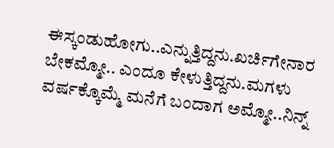ಈಸ್ಕಂಡುಹೋಗು..ಎನ್ನುತ್ತಿದ್ದನು.ಖರ್ಚಿಗೇನಾರ ಬೇಕಮ್ಮೋ.. ಎಂದೂ ಕೇಳುತ್ತಿದ್ದನು.ಮಗಳು ವರ್ಷಕ್ಕೊಮ್ಮೆ ಮನೆಗೆ ಬಂದಾಗ ಅಮ್ಮೋ..ನಿನ್ನ್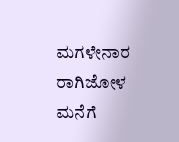ಮಗಳೇನಾರ ರಾಗಿಜೋಳ ಮನೆಗೆ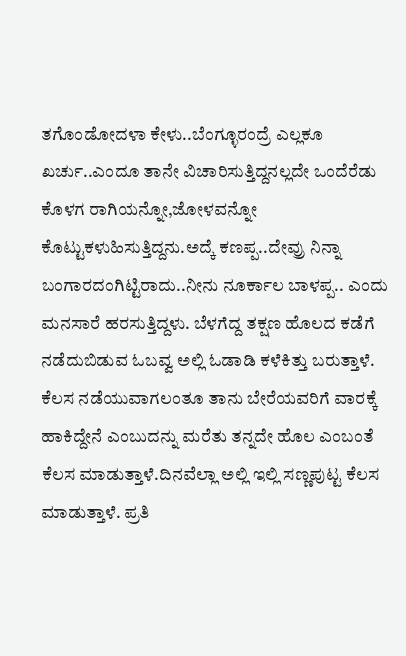ತಗೊಂಡೋದಳಾ ಕೇಳು..ಬೆಂಗ್ಳೂರಂದ್ರೆ ಎಲ್ಲಕೂ ಖರ್ಚು..ಎಂದೂ ತಾನೇ ವಿಚಾರಿಸುತ್ತಿದ್ದನಲ್ಲದೇ ಒಂದೆರೆಡು ಕೊಳಗ ರಾಗಿಯನ್ನೋ,ಜೋಳವನ್ನೋ ಕೊಟ್ಟುಕಳುಹಿಸುತ್ತಿದ್ದನು.ಅದ್ಕೆ ಕಣಪ್ಪ..ದೇವ್ರು ನಿನ್ನಾ ಬಂಗಾರದಂಗಿಟ್ಟಿರಾದು..ನೀನು ನೂರ್ಕಾಲ ಬಾಳಪ್ಪ.. ಎಂದು ಮನಸಾರೆ ಹರಸುತ್ತಿದ್ದಳು. ಬೆಳಗೆದ್ದ ತಕ್ಷಣ ಹೊಲದ ಕಡೆಗೆ ನಡೆದುಬಿಡುವ ಓಬವ್ವ ಅಲ್ಲಿ ಓಡಾಡಿ ಕಳೆಕಿತ್ತು ಬರುತ್ತಾಳೆ. ಕೆಲಸ ನಡೆಯುವಾಗಲಂತೂ ತಾನು ಬೇರೆಯವರಿಗೆ ವಾರಕ್ಕೆ ಹಾಕಿದ್ದೇನೆ ಎಂಬುದನ್ನು ಮರೆತು ತನ್ನದೇ ಹೊಲ ಎಂಬಂತೆ ಕೆಲಸ ಮಾಡುತ್ತಾಳೆ.ದಿನವೆಲ್ಲಾ ಅಲ್ಲಿ ಇಲ್ಲಿ ಸಣ್ಣಪುಟ್ಟ ಕೆಲಸ ಮಾಡುತ್ತಾಳೆ. ಪ್ರತಿ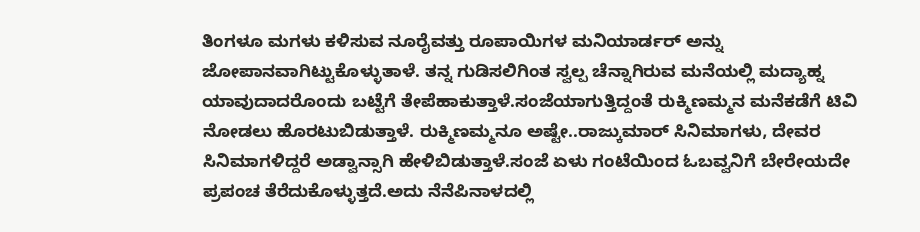ತಿಂಗಳೂ ಮಗಳು ಕಳಿಸುವ ನೂರೈವತ್ತು ರೂಪಾಯಿಗಳ ಮನಿಯಾರ್ಡರ್ ಅನ್ನು ಜೋಪಾನವಾಗಿಟ್ಟುಕೊಳ್ಳುತಾಳೆ. ತನ್ನ ಗುಡಿಸಲಿಗಿಂತ ಸ್ವಲ್ಪ ಚೆನ್ನಾಗಿರುವ ಮನೆಯಲ್ಲಿ ಮದ್ಯಾಹ್ನ ಯಾವುದಾದರೊಂದು ಬಟ್ಟೆಗೆ ತೇಪೆಹಾಕುತ್ತಾಳೆ.ಸಂಜೆಯಾಗುತ್ತಿದ್ದಂತೆ ರುಕ್ಮಿಣಮ್ಮನ ಮನೆಕಡೆಗೆ ಟಿವಿ ನೋಡಲು ಹೊರಟುಬಿಡುತ್ತಾಳೆ. ರುಕ್ಮಿಣಮ್ಮನೂ ಅಷ್ಟೇ..ರಾಜ್ಕುಮಾರ್ ಸಿನಿಮಾಗಳು, ದೇವರ ಸಿನಿಮಾಗಳಿದ್ದರೆ ಅಡ್ವಾನ್ಸಾಗಿ ಹೇಳಿಬಿಡುತ್ತಾಳೆ.ಸಂಜೆ ಏಳು ಗಂಟೆಯಿಂದ ಓಬವ್ವನಿಗೆ ಬೇರೇಯದೇ ಪ್ರಪಂಚ ತೆರೆದುಕೊಳ್ಳುತ್ತದೆ.ಅದು ನೆನೆಪಿನಾಳದಲ್ಲಿ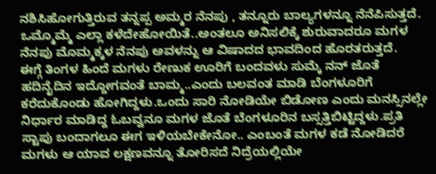ನಶಿಸಿಹೋಗುತ್ತಿರುವ ತನ್ನಪ್ಪ ಅಮ್ಮರ ನೆನಪು , ತನ್ನೂರು ಬಾಲ್ಯಗಳನ್ನೂ ನೆನೆಪಿಸುತ್ತದೆ. ಒಮ್ಮೊಮ್ಮೆ ಎಲ್ಲಾ ಕಳೆದೇಹೋಯಿತೆ..ಅಂತಲೂ ಅನಿಸಲಿಕ್ಕೆ ಶುರುವಾದರೂ ಮಗಳ ನೆನಪು ಮೊಮ್ಮಕ್ಕಳ ನೆನಪು ಅವಳನ್ನು ಆ ವಿಷಾದದ ಭಾವದಿಂದ ಹೊರತರುತ್ತದೆ.
ಈಗ್ಗೆ ತಿಂಗಳ ಹಿಂದೆ ಮಗಳು ರೇಣುಕ ಊರಿಗೆ ಬಂದವಳು ಸುಮ್ಕೆ ನನ್ ಜೊತೆ ಹದಿನೈದಿನ ಇದ್ದೋಗವಂತೆ ಬಾಮ್ಮ..ಎಂದು ಬಲವಂತ ಮಾಡಿ ಬೆಂಗಳೂರಿಗೆ ಕರೆದುಕೊಂಡು ಹೋಗಿದ್ದಳು.ಒಂದು ಸಾರಿ ನೋಡಿಯೇ ಬಿಡೋಣ ಎಂದು ಮನಸ್ಸಿನಲ್ಲೇ ನಿರ್ಧಾರ ಮಾಡಿದ್ದ ಓಬವ್ವನೂ ಮಗಳ ಜೊತೆ ಬೆಂಗಳೂರಿನ ಬಸ್ಸತ್ತಿಬಿಟ್ಟಿದ್ದಳು.ಪ್ರತಿ ಸ್ಟಾಪು ಬಂದಾಗಲೂ ಈಗ ಇಳಿಯಬೇಕೇನೋ.. ಎಂಬಂತೆ ಮಗಳ ಕಡೆ ನೋಡಿದರೆ ಮಗಳು ಆ ಯಾವ ಲಕ್ಷಣವನ್ನೂ ತೋರಿಸದೆ ನಿದ್ರೆಯಲ್ಲಿಯೇ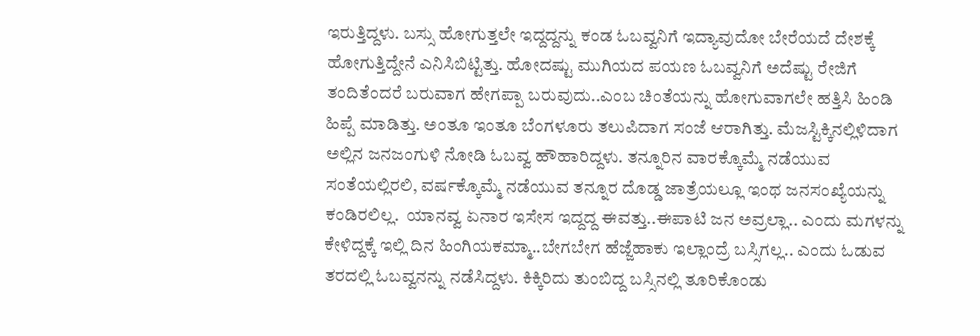ಇರುತ್ತಿದ್ದಳು. ಬಸ್ಸು ಹೋಗುತ್ತಲೇ ಇದ್ದದ್ದನ್ನು ಕಂಡ ಓಬವ್ವನಿಗೆ ಇದ್ಯಾವುದೋ ಬೇರೆಯದೆ ದೇಶಕ್ಕೆ ಹೋಗುತ್ತಿದ್ದೇನೆ ಎನಿಸಿಬಿಟ್ಟಿತ್ತು. ಹೋದಷ್ಟು ಮುಗಿಯದ ಪಯಣ ಓಬವ್ವನಿಗೆ ಅದೆಷ್ಟು ರೇಜಿಗೆ ತಂದಿತೆಂದರೆ ಬರುವಾಗ ಹೇಗಪ್ಪಾ ಬರುವುದು..ಎಂಬ ಚಿಂತೆಯನ್ನು ಹೋಗುವಾಗಲೇ ಹತ್ತಿಸಿ ಹಿಂಡಿ ಹಿಪ್ಪೆ ಮಾಡಿತ್ತು. ಅಂತೂ ಇಂತೂ ಬೆಂಗಳೂರು ತಲುಪಿದಾಗ ಸಂಜೆ ಆರಾಗಿತ್ತು. ಮೆಜಸ್ಟಿಕ್ಕಿನಲ್ಲಿಳಿದಾಗ ಅಲ್ಲಿನ ಜನಜಂಗುಳಿ ನೋಡಿ ಓಬವ್ವ ಹೌಹಾರಿದ್ದಳು. ತನ್ನೂರಿನ ವಾರಕ್ಕೊಮ್ಮೆ ನಡೆಯುವ ಸಂತೆಯಲ್ಲಿರಲಿ, ವರ್ಷಕ್ಕೊಮ್ಮೆ ನಡೆಯುವ ತನ್ನೂರ ದೊಡ್ಡ ಜಾತ್ರೆಯಲ್ಲೂ ಇಂಥ ಜನಸಂಖ್ಯೆಯನ್ನು ಕಂಡಿರಲಿಲ್ಲ.  ಯಾನವ್ವ ಏನಾರ ಇಸೇಸ ಇದ್ದದ್ದ ಈವತ್ತು..ಈಪಾಟಿ ಜನ ಅವ್ರಲ್ಲಾ.. ಎಂದು ಮಗಳನ್ನು ಕೇಳಿದ್ದಕ್ಕೆ ಇಲ್ಲಿ ದಿನ ಹಿಂಗಿಯಕಮ್ಮಾ..ಬೇಗಬೇಗ ಹೆಜ್ಜೆಹಾಕು ಇಲ್ಲಾಂದ್ರೆ ಬಸ್ಸಿಗಲ್ಲ.. ಎಂದು ಓಡುವ ತರದಲ್ಲಿ ಓಬವ್ವನನ್ನು ನಡೆಸಿದ್ದಳು. ಕಿಕ್ಕಿರಿದು ತುಂಬಿದ್ದ ಬಸ್ಸಿನಲ್ಲಿ ತೂರಿಕೊಂಡು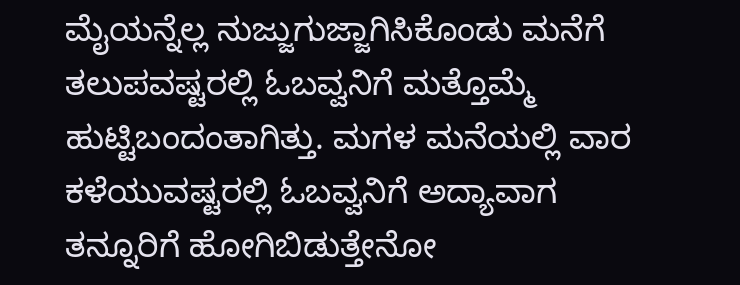ಮೈಯನ್ನೆಲ್ಲ ನುಜ್ಜುಗುಜ್ಜಾಗಿಸಿಕೊಂಡು ಮನೆಗೆ ತಲುಪವಷ್ಟರಲ್ಲಿ ಓಬವ್ವನಿಗೆ ಮತ್ತೊಮ್ಮೆ ಹುಟ್ಟಿಬಂದಂತಾಗಿತ್ತು. ಮಗಳ ಮನೆಯಲ್ಲಿ ವಾರ ಕಳೆಯುವಷ್ಟರಲ್ಲಿ ಓಬವ್ವನಿಗೆ ಅದ್ಯಾವಾಗ ತನ್ನೂರಿಗೆ ಹೋಗಿಬಿಡುತ್ತೇನೋ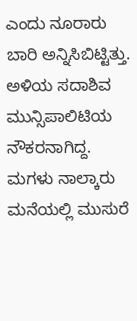ಎಂದು ನೂರಾರು ಬಾರಿ ಅನ್ನಿಸಿಬಿಟ್ಟಿತ್ತು. ಅಳಿಯ ಸದಾಶಿವ ಮುನ್ಸಿಪಾಲಿಟಿಯ ನೌಕರನಾಗಿದ್ದ. ಮಗಳು ನಾಲ್ಕಾರು ಮನೆಯಲ್ಲಿ ಮುಸುರೆ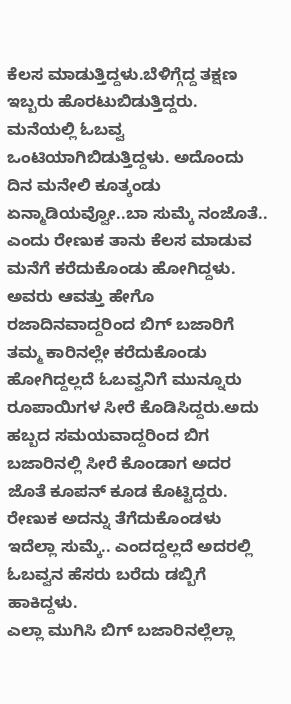ಕೆಲಸ ಮಾಡುತ್ತಿದ್ದಳು.ಬೆಳಿಗ್ಗೆದ್ದ ತಕ್ಷಣ ಇಬ್ಬರು ಹೊರಟುಬಿಡುತ್ತಿದ್ದರು. ಮನೆಯಲ್ಲಿ ಓಬವ್ವ ಒಂಟಿಯಾಗಿಬಿಡುತ್ತಿದ್ದಳು. ಅದೊಂದು ದಿನ ಮನೇಲಿ ಕೂತ್ಕಂಡು ಏನ್ಮಾಡಿಯವ್ವೋ..ಬಾ ಸುಮ್ಕೆ ನಂಜೊತೆ.. ಎಂದು ರೇಣುಕ ತಾನು ಕೆಲಸ ಮಾಡುವ ಮನೆಗೆ ಕರೆದುಕೊಂಡು ಹೋಗಿದ್ದಳು. ಅವರು ಆವತ್ತು ಹೇಗೊ ರಜಾದಿನವಾದ್ದರಿಂದ ಬಿಗ್ ಬಜಾರಿಗೆ ತಮ್ಮ ಕಾರಿನಲ್ಲೇ ಕರೆದುಕೊಂಡು ಹೋಗಿದ್ದಲ್ಲದೆ ಓಬವ್ವನಿಗೆ ಮುನ್ನೂರು ರೂಪಾಯಿಗಳ ಸೀರೆ ಕೊಡಿಸಿದ್ದರು.ಅದು ಹಬ್ಬದ ಸಮಯವಾದ್ದರಿಂದ ಬಿಗ ಬಜಾರಿನಲ್ಲಿ ಸೀರೆ ಕೊಂಡಾಗ ಅದರ ಜೊತೆ ಕೂಪನ್ ಕೂಡ ಕೊಟ್ಟಿದ್ದರು. ರೇಣುಕ ಅದನ್ನು ತೆಗೆದುಕೊಂಡಳು ಇದೆಲ್ಲಾ ಸುಮ್ಕೆ.. ಎಂದದ್ದಲ್ಲದೆ ಅದರಲ್ಲಿ ಓಬವ್ವನ ಹೆಸರು ಬರೆದು ಡಬ್ಬಿಗೆ ಹಾಕಿದ್ದಳು.
ಎಲ್ಲಾ ಮುಗಿಸಿ ಬಿಗ್ ಬಜಾರಿನಲ್ಲೆಲ್ಲಾ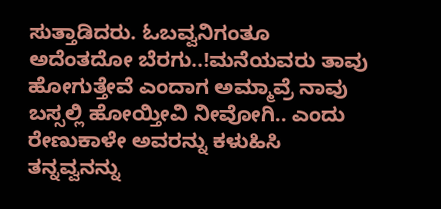ಸುತ್ತಾಡಿದರು. ಓಬವ್ವನಿಗಂತೂ ಅದೆಂತದೋ ಬೆರಗು..!ಮನೆಯವರು ತಾವು ಹೋಗುತ್ತೇವೆ ಎಂದಾಗ ಅಮ್ಮಾವ್ರೆ ನಾವು ಬಸ್ಸಲ್ಲಿ ಹೋಯ್ತೀವಿ ನೀವೋಗಿ.. ಎಂದು ರೇಣುಕಾಳೇ ಅವರನ್ನು ಕಳುಹಿಸಿ ತನ್ನವ್ವನನ್ನು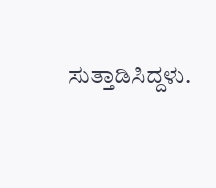ಸುತ್ತಾಡಿಸಿದ್ದಳು.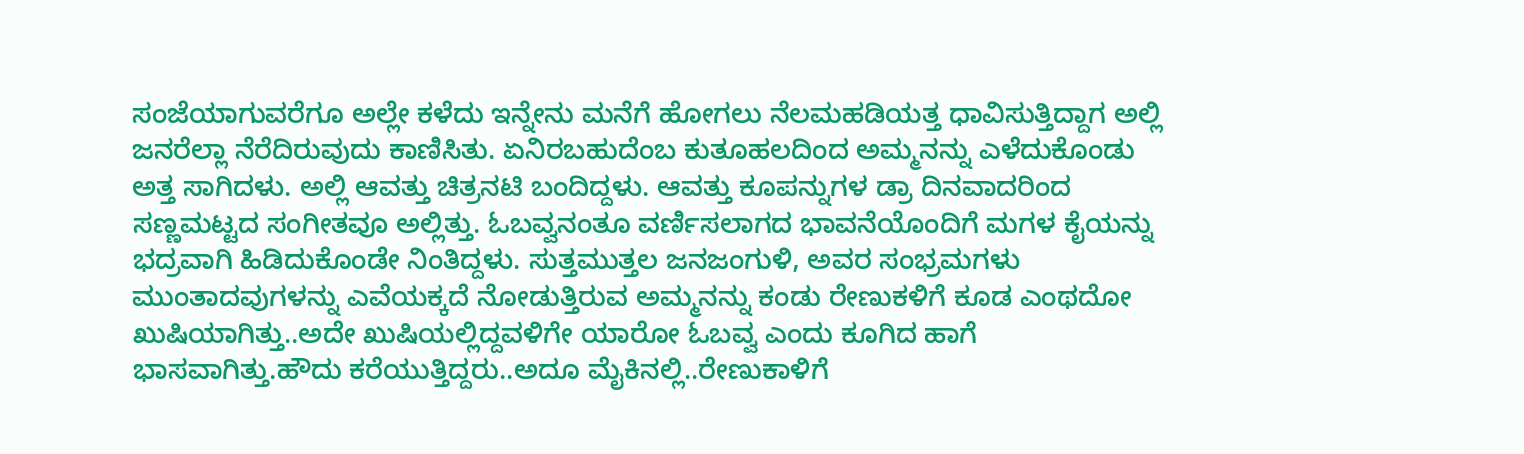ಸಂಜೆಯಾಗುವರೆಗೂ ಅಲ್ಲೇ ಕಳೆದು ಇನ್ನೇನು ಮನೆಗೆ ಹೋಗಲು ನೆಲಮಹಡಿಯತ್ತ ಧಾವಿಸುತ್ತಿದ್ದಾಗ ಅಲ್ಲಿ ಜನರೆಲ್ಲಾ ನೆರೆದಿರುವುದು ಕಾಣಿಸಿತು. ಏನಿರಬಹುದೆಂಬ ಕುತೂಹಲದಿಂದ ಅಮ್ಮನನ್ನು ಎಳೆದುಕೊಂಡು ಅತ್ತ ಸಾಗಿದಳು. ಅಲ್ಲಿ ಆವತ್ತು ಚಿತ್ರನಟಿ ಬಂದಿದ್ದಳು. ಆವತ್ತು ಕೂಪನ್ನುಗಳ ಡ್ರಾ ದಿನವಾದರಿಂದ ಸಣ್ಣಮಟ್ಟದ ಸಂಗೀತವೂ ಅಲ್ಲಿತ್ತು. ಓಬವ್ವನಂತೂ ವರ್ಣಿಸಲಾಗದ ಭಾವನೆಯೊಂದಿಗೆ ಮಗಳ ಕೈಯನ್ನು ಭದ್ರವಾಗಿ ಹಿಡಿದುಕೊಂಡೇ ನಿಂತಿದ್ದಳು. ಸುತ್ತಮುತ್ತಲ ಜನಜಂಗುಳಿ, ಅವರ ಸಂಭ್ರಮಗಳು ಮುಂತಾದವುಗಳನ್ನು ಎವೆಯಕ್ಕದೆ ನೋಡುತ್ತಿರುವ ಅಮ್ಮನನ್ನು ಕಂಡು ರೇಣುಕಳಿಗೆ ಕೂಡ ಎಂಥದೋ ಖುಷಿಯಾಗಿತ್ತು..ಅದೇ ಖುಷಿಯಲ್ಲಿದ್ದವಳಿಗೇ ಯಾರೋ ಓಬವ್ವ ಎಂದು ಕೂಗಿದ ಹಾಗೆ ಭಾಸವಾಗಿತ್ತು.ಹೌದು ಕರೆಯುತ್ತಿದ್ದರು..ಅದೂ ಮೈಕಿನಲ್ಲಿ..ರೇಣುಕಾಳಿಗೆ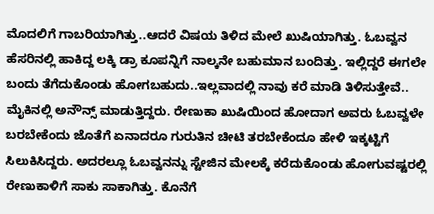ಮೊದಲಿಗೆ ಗಾಬರಿಯಾಗಿತ್ತು..ಆದರೆ ವಿಷಯ ತಿಳಿದ ಮೇಲೆ ಖುಷಿಯಾಗಿತ್ತು. ಓಬವ್ವನ ಹೆಸರಿನಲ್ಲಿ ಹಾಕಿದ್ದ ಲಕ್ಕಿ ಡ್ರಾ ಕೂಪನ್ನಿಗೆ ನಾಲ್ಕನೇ ಬಹುಮಾನ ಬಂದಿತ್ತು. ಇಲ್ಲಿದ್ದರೆ ಈಗಲೇ ಬಂದು ತೆಗೆದುಕೊಂಡು ಹೋಗಬಹುದು..ಇಲ್ಲವಾದಲ್ಲಿ ನಾವು ಕರೆ ಮಾಡಿ ತಿಳಿಸುತ್ತೇವೆ.. ಮೈಕಿನಲ್ಲಿ ಅನೌನ್ಸ್ ಮಾಡುತ್ತಿದ್ದರು. ರೇಣುಕಾ ಖುಷಿಯಿಂದ ಹೋದಾಗ ಅವರು ಓಬವ್ವಳೇ ಬರಬೇಕೆಂದು ಜೊತೆಗೆ ಏನಾದರೂ ಗುರುತಿನ ಚೀಟಿ ತರಬೇಕೆಂದೂ ಹೇಳಿ ಇಕ್ಕಟ್ಟಿಗೆ ಸಿಲುಕಿಸಿದ್ದರು. ಅದರಲ್ಲೂ ಓಬವ್ವನನ್ನು ಸ್ಟೇಜಿನ ಮೇಲಕ್ಕೆ ಕರೆದುಕೊಂಡು ಹೋಗುವಷ್ಟರಲ್ಲಿ ರೇಣುಕಾಳಿಗೆ ಸಾಕು ಸಾಕಾಗಿತ್ತು. ಕೊನೆಗೆ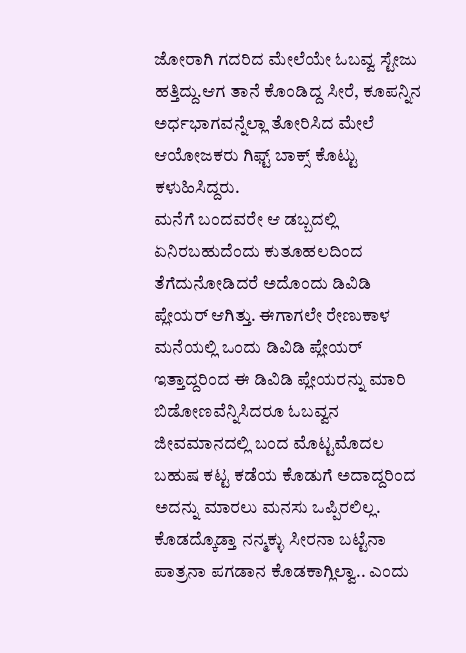ಜೋರಾಗಿ ಗದರಿದ ಮೇಲೆಯೇ ಓಬವ್ವ ಸ್ಟೇಜು ಹತ್ತಿದ್ದು.ಆಗ ತಾನೆ ಕೊಂಡಿದ್ದ ಸೀರೆ, ಕೂಪನ್ನಿನ ಅರ್ಧಭಾಗವನ್ನೆಲ್ಲಾ ತೋರಿಸಿದ ಮೇಲೆ ಆಯೋಜಕರು ಗಿಫ್ಟ್ ಬಾಕ್ಸ್ ಕೊಟ್ಟು ಕಳುಹಿಸಿದ್ದರು.
ಮನೆಗೆ ಬಂದವರೇ ಆ ಡಬ್ಬದಲ್ಲಿ ಏನಿರಬಹುದೆಂದು ಕುತೂಹಲದಿಂದ ತೆಗೆದುನೋಡಿದರೆ ಅದೊಂದು ಡಿವಿಡಿ ಪ್ಲೇಯರ್ ಆಗಿತ್ತು. ಈಗಾಗಲೇ ರೇಣುಕಾಳ ಮನೆಯಲ್ಲಿ ಒಂದು ಡಿವಿಡಿ ಪ್ಲೇಯರ್ ಇತ್ತಾದ್ದರಿಂದ ಈ ಡಿವಿಡಿ ಪ್ಲೇಯರನ್ನು ಮಾರಿ ಬಿಡೋಣವೆನ್ನಿಸಿದರೂ ಓಬವ್ವನ ಜೀವಮಾನದಲ್ಲಿ ಬಂದ ಮೊಟ್ಟಮೊದಲ ಬಹುಷ ಕಟ್ಟ ಕಡೆಯ ಕೊಡುಗೆ ಅದಾದ್ದರಿಂದ ಅದನ್ನು ಮಾರಲು ಮನಸು ಒಪ್ಪಿರಲಿಲ್ಲ. ಕೊಡದ್ಕೊಡ್ತಾ ನನ್ಮಕ್ಳು ಸೀರನಾ ಬಟ್ಟೆನಾ ಪಾತ್ರನಾ ಪಗಡಾನ ಕೊಡಕಾಗ್ಲಿಲ್ವಾ.. ಎಂದು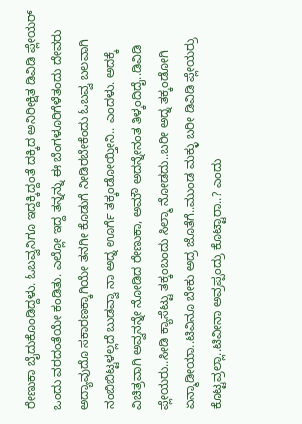ರೇಣುಕಾ ಬೈದುಕೊಂಡಿದ್ದಳು. ಓಬವ್ವನಿಗೂ ಇದ್ದಕ್ಕಿದ್ದಂತೆ ದಕ್ಕಿದ ಅನಿರೀಕ್ಷಿತ ಡಿವಿಡಿ ಪ್ಲೇಯರ್ ಒಂದು ವರದಂತೆಯೇ ಕಂಡಿತು. ಎಲ್ಲೋ ಇದ್ದ ತನ್ನನ್ನು ಈ ಬೆಂಗಳೂರಿಗೆಳೆತಂದು ದೇವರು ಅದ್ಯಾವುದೊ ಸಕಾರಣಕ್ಕಾಗಿಯೇ ತನಗೀ ಕೊಡುಗೆ ನೀಡಿರಬೇಕೆಂದು ಓಬವ್ವ ಬಲವಾಗಿ ನಂಬಿಬಿಟ್ಟಳಲ್ಲದೆ ಬುಡವ್ವಾ ನಾ ಅದ್ನ ಊರ್ಗೆ ತಕ್ಕಂಡೋಯ್ತೀನಿ.. ಎಂದಳು. ಅದಕ್ಕೆ ವಿಚಿತ್ರವಾಗಿ ಅವ್ವನನ್ನೇ ನೋಡಿದ ರೇಣುಕಾ, ಅಮೌ ಅದನ್ನೇನಂತ ತಿಳ್ಕಂದಿದೈ..ಡಿವಿಡಿ ಪ್ಲೇಯರು..ಸೀಡಿ ಕ್ಯಾಸೆಟ್ಟು ತಕ್ಕಂಬಂದು ಸಿಲ್ಮಾ ನೋಡದು..ಬರೀ ಅದ್ನ ತಕ್ಕಂಡೋಗಿ ಏನ್ಮಾಡೀಯಾ..ಟಿವಿನೂ ಬೇಕು ಅದ್ರ ಜೊತೆಗೆ..ಮುಂಡ ಮಕ್ಳು ಬರೀ ಡಿವಿಡಿ ಪ್ಲೇಯರ್ರು ಕೊಟ್ಟವ್ರಲ್ಲಾ..ಟಿವೀನಾ ಅವ್ರಪ್ಪಂದ್ರು ಕೊಟ್ಟಾರಾ..? ಎಂದು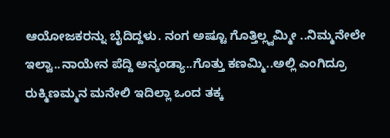ಆಯೋಜಕರನ್ನು ಬೈದಿದ್ದಳು. ನಂಗ ಅಷ್ಟೂ ಗೊತ್ತಿಲ್ಲ್ವಮ್ಮೀ ..ನಿಮ್ಮನೇಲೇ ಇಲ್ವಾ..ನಾಯೇನ ಪೆದ್ದಿ ಅನ್ಕಂಡ್ಯಾ..ಗೊತ್ತು ಕಣಮ್ಮಿ..ಅಲ್ಲಿ ಎಂಗಿದ್ರೂ ರುಕ್ಮಿಣಮ್ಮನ ಮನೇಲಿ ಇದಿಲ್ಲಾ ಒಂದ ತಕ್ಕ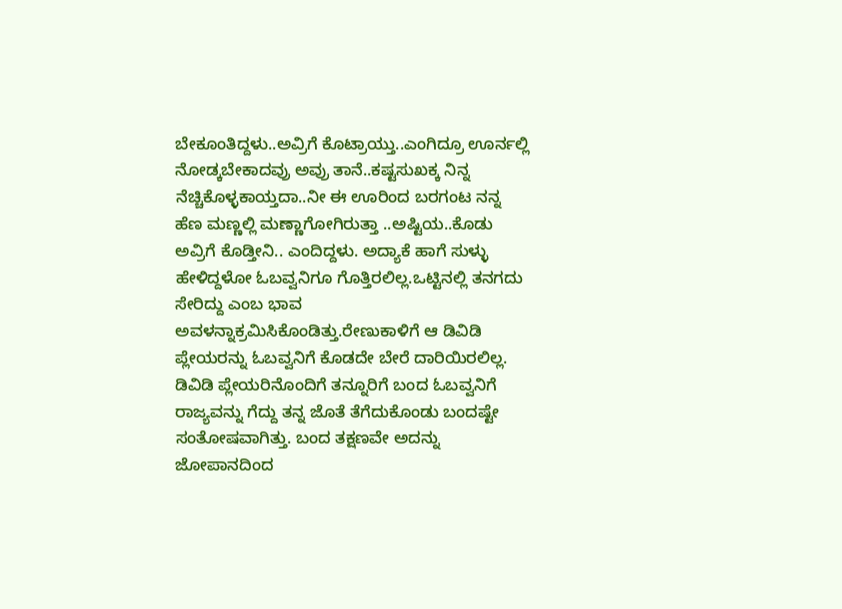ಬೇಕೂಂತಿದ್ದಳು..ಅವ್ರಿಗೆ ಕೊಟ್ರಾಯ್ತು..ಎಂಗಿದ್ರೂ ಊರ್ನಲ್ಲಿ ನೋಡ್ಕಬೇಕಾದವ್ರು ಅವ್ರು ತಾನೆ..ಕಷ್ಟಸುಖಕ್ಕ ನಿನ್ನ ನೆಚ್ಚಿಕೊಳ್ಳಕಾಯ್ತದಾ..ನೀ ಈ ಊರಿಂದ ಬರಗಂಟ ನನ್ನ ಹೆಣ ಮಣ್ಣಲ್ಲಿ ಮಣ್ಣಾಗೋಗಿರುತ್ತಾ ..ಅಷ್ಟಿಯ..ಕೊಡು ಅವ್ರಿಗೆ ಕೊಡ್ತೀನಿ.. ಎಂದಿದ್ದಳು. ಅದ್ಯಾಕೆ ಹಾಗೆ ಸುಳ್ಳು ಹೇಳಿದ್ದಳೋ ಓಬವ್ವನಿಗೂ ಗೊತ್ತಿರಲಿಲ್ಲ.ಒಟ್ಟಿನಲ್ಲಿ ತನಗದು ಸೇರಿದ್ದು ಎಂಬ ಭಾವ ಅವಳನ್ನಾಕ್ರಮಿಸಿಕೊಂಡಿತ್ತು.ರೇಣುಕಾಳಿಗೆ ಆ ಡಿವಿಡಿ ಪ್ಲೇಯರನ್ನು ಓಬವ್ವನಿಗೆ ಕೊಡದೇ ಬೇರೆ ದಾರಿಯಿರಲಿಲ್ಲ.
ಡಿವಿಡಿ ಪ್ಲೇಯರಿನೊಂದಿಗೆ ತನ್ನೂರಿಗೆ ಬಂದ ಓಬವ್ವನಿಗೆ ರಾಜ್ಯವನ್ನು ಗೆದ್ದು ತನ್ನ ಜೊತೆ ತೆಗೆದುಕೊಂಡು ಬಂದಷ್ಟೇ ಸಂತೋಷವಾಗಿತ್ತು. ಬಂದ ತಕ್ಷಣವೇ ಅದನ್ನು ಜೋಪಾನದಿಂದ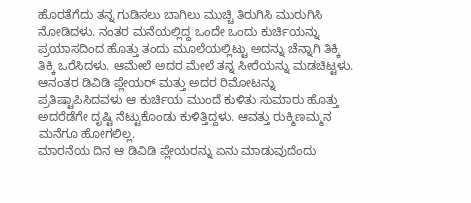ಹೊರತೆಗೆದು ತನ್ನ ಗುಡಿಸಲು ಬಾಗಿಲು ಮುಚ್ಚಿ ತಿರುಗಿಸಿ ಮುರುಗಿಸಿ ನೋಡಿದಳು. ನಂತರ ಮನೆಯಲ್ಲಿದ್ದ ಒಂದೇ ಒಂದು ಕುರ್ಚಿಯನ್ನು ಪ್ರಯಾಸದಿಂದ ಹೊತ್ತು ತಂದು ಮೂಲೆಯಲ್ಲಿಟ್ಟು ಅದನ್ನು ಚೆನ್ನಾಗಿ ತಿಕ್ಕಿ ತಿಕ್ಕಿ ಒರೆಸಿದಳು. ಆಮೇಲೆ ಅದರ ಮೇಲೆ ತನ್ನ ಸೀರೆಯನ್ನು ಮಡಚಿಟ್ಟಳು. ಆನಂತರ ಡಿವಿಡಿ ಪ್ಲೇಯರ್ ಮತ್ತು ಅದರ ರಿಮೋಟನ್ನು ಪ್ರತಿಷ್ಟಾಪಿಸಿದವಳು ಆ ಕುರ್ಚಿಯ ಮುಂದೆ ಕುಳಿತು ಸುಮಾರು ಹೊತ್ತು ಅದರೆಡೆಗೇ ದೃಷ್ಟಿ ನೆಟ್ಟುಕೊಂಡು ಕುಳಿತ್ತಿದ್ದಳು. ಆವತ್ತು ರುಕ್ಮಿಣಮ್ಮನ ಮನೆಗೂ ಹೋಗಲಿಲ್ಲ.
ಮಾರನೆಯ ದಿನ ಆ ಡಿವಿಡಿ ಪ್ಲೇಯರನ್ನು ಏನು ಮಾಡುವುದೆಂದು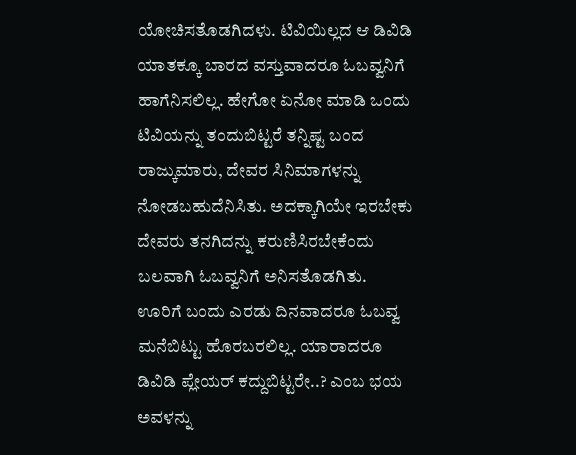ಯೋಚಿಸತೊಡಗಿದಳು. ಟಿವಿಯಿಲ್ಲದ ಆ ಡಿವಿಡಿ ಯಾತಕ್ಕೂ ಬಾರದ ವಸ್ತುವಾದರೂ ಓಬವ್ವನಿಗೆ ಹಾಗೆನಿಸಲಿಲ್ಲ. ಹೇಗೋ ಏನೋ ಮಾಡಿ ಒಂದು ಟಿವಿಯನ್ನು ತಂದುಬಿಟ್ಟರೆ ತನ್ನಿಷ್ಟ ಬಂದ ರಾಜ್ಕುಮಾರು, ದೇವರ ಸಿನಿಮಾಗಳನ್ನು ನೋಡಬಹುದೆನಿಸಿತು. ಅದಕ್ಕಾಗಿಯೇ ಇರಬೇಕು ದೇವರು ತನಗಿದನ್ನು ಕರುಣಿಸಿರಬೇಕೆಂದು ಬಲವಾಗಿ ಓಬವ್ವನಿಗೆ ಅನಿಸತೊಡಗಿತು. ಊರಿಗೆ ಬಂದು ಎರಡು ದಿನವಾದರೂ ಓಬವ್ವ ಮನೆಬಿಟ್ಟು ಹೊರಬರಲಿಲ್ಲ. ಯಾರಾದರೂ ಡಿವಿಡಿ ಪ್ಲೇಯರ್ ಕದ್ದುಬಿಟ್ಟರೇ..? ಎಂಬ ಭಯ ಅವಳನ್ನು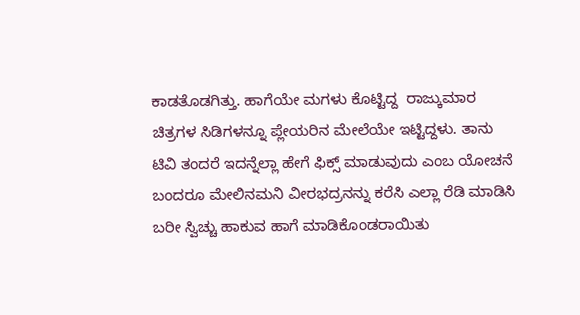ಕಾಡತೊಡಗಿತ್ತು. ಹಾಗೆಯೇ ಮಗಳು ಕೊಟ್ಟಿದ್ದ  ರಾಜ್ಕುಮಾರ ಚಿತ್ರಗಳ ಸಿಡಿಗಳನ್ನೂ ಪ್ಲೇಯರಿನ ಮೇಲೆಯೇ ಇಟ್ಟಿದ್ದಳು. ತಾನು ಟಿವಿ ತಂದರೆ ಇದನ್ನೆಲ್ಲಾ ಹೇಗೆ ಫಿಕ್ಸ್ ಮಾಡುವುದು ಎಂಬ ಯೋಚನೆ ಬಂದರೂ ಮೇಲಿನಮನಿ ವೀರಭದ್ರನನ್ನು ಕರೆಸಿ ಎಲ್ಲಾ ರೆಡಿ ಮಾಡಿಸಿ ಬರೀ ಸ್ವಿಚ್ಚು ಹಾಕುವ ಹಾಗೆ ಮಾಡಿಕೊಂಡರಾಯಿತು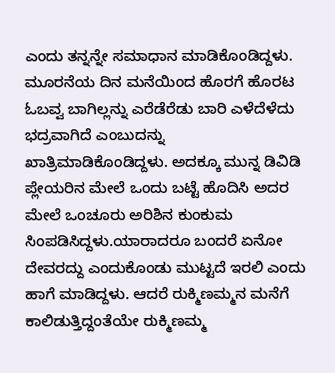ಎಂದು ತನ್ನನ್ನೇ ಸಮಾಧಾನ ಮಾಡಿಕೊಂಡಿದ್ದಳು.
ಮೂರನೆಯ ದಿನ ಮನೆಯಿಂದ ಹೊರಗೆ ಹೊರಟ ಓಬವ್ವ ಬಾಗಿಲ್ಲನ್ನು ಎರೆಡೆರೆಡು ಬಾರಿ ಎಳೆದೆಳೆದು ಭದ್ರವಾಗಿದೆ ಎಂಬುದನ್ನು ಖಾತ್ರಿಮಾಡಿಕೊಂಡಿದ್ದಳು. ಅದಕ್ಕೂ ಮುನ್ನ ಡಿವಿಡಿ ಪ್ಲೇಯರಿನ ಮೇಲೆ ಒಂದು ಬಟ್ಟೆ ಹೊದಿಸಿ ಅದರ ಮೇಲೆ ಒಂಚೂರು ಅರಿಶಿನ ಕುಂಕುಮ ಸಿಂಪಡಿಸಿದ್ದಳು.ಯಾರಾದರೂ ಬಂದರೆ ಏನೋ ದೇವರದ್ದು ಎಂದುಕೊಂಡು ಮುಟ್ಟದೆ ಇರಲಿ ಎಂದು ಹಾಗೆ ಮಾಡಿದ್ದಳು. ಆದರೆ ರುಕ್ಮಿಣಮ್ಮನ ಮನೆಗೆ ಕಾಲಿಡುತ್ತಿದ್ದಂತೆಯೇ ರುಕ್ಮಿಣಮ್ಮ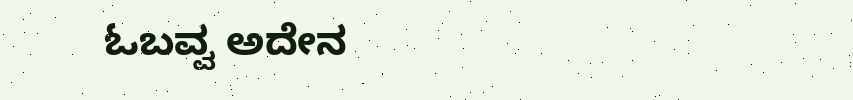ಓಬವ್ವ ಅದೇನ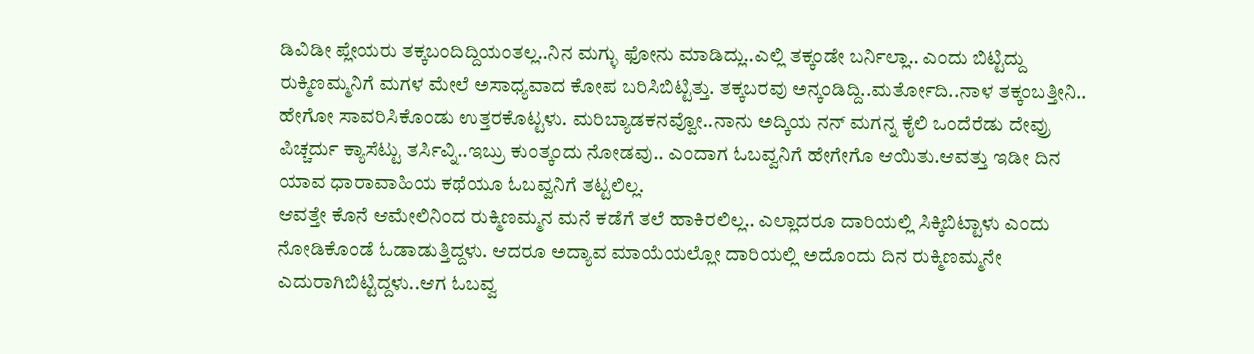ಡಿವಿಡೀ ಪ್ಲೇಯರು ತಕ್ಕಬಂದಿದ್ದಿಯಂತಲ್ಲ..ನಿನ ಮಗ್ಳು ಫೋನು ಮಾಡಿದ್ಲು..ಎಲ್ಲಿ ತಕ್ಕಂಡೇ ಬರ್ನಿಲ್ಲಾ.. ಎಂದು ಬಿಟ್ಟಿದ್ದು ರುಕ್ಮಿಣಮ್ಮನಿಗೆ ಮಗಳ ಮೇಲೆ ಅಸಾಧ್ಯವಾದ ಕೋಪ ಬರಿಸಿಬಿಟ್ಟಿತ್ತು. ತಕ್ಕಬರವು ಅನ್ಕಂಡಿದ್ದಿ..ಮರ್ತೋದಿ..ನಾಳ ತಕ್ಕಂಬತ್ತೀನಿ.. ಹೇಗೋ ಸಾವರಿಸಿಕೊಂಡು ಉತ್ತರಕೊಟ್ಟಳು. ಮರಿಬ್ಯಾಡಕನವ್ವೋ..ನಾನು ಅದ್ಕಿಯ ನನ್ ಮಗನ್ನ ಕೈಲಿ ಒಂದೆರೆಡು ದೇವ್ರು ಪಿಚ್ಚರ್ದು ಕ್ಯಾಸೆಟ್ಟು ತರ್ಸಿವ್ನಿ..ಇಬ್ರು ಕುಂತ್ಕಂದು ನೋಡವು.. ಎಂದಾಗ ಓಬವ್ವನಿಗೆ ಹೇಗೇಗೊ ಆಯಿತು.ಆವತ್ತು ಇಡೀ ದಿನ ಯಾವ ಧಾರಾವಾಹಿಯ ಕಥೆಯೂ ಓಬವ್ವನಿಗೆ ತಟ್ಟಲಿಲ್ಲ.
ಆವತ್ತೇ ಕೊನೆ ಆಮೇಲಿನಿಂದ ರುಕ್ಮಿಣಮ್ಮನ ಮನೆ ಕಡೆಗೆ ತಲೆ ಹಾಕಿರಲಿಲ್ಲ.. ಎಲ್ಲಾದರೂ ದಾರಿಯಲ್ಲಿ ಸಿಕ್ಕಿಬಿಟ್ಟಾಳು ಎಂದು ನೋಡಿಕೊಂಡೆ ಓಡಾಡುತ್ತಿದ್ದಳು. ಆದರೂ ಅದ್ಯಾವ ಮಾಯೆಯಲ್ಲೋ ದಾರಿಯಲ್ಲಿ ಅದೊಂದು ದಿನ ರುಕ್ಮಿಣಮ್ಮನೇ ಎದುರಾಗಿಬಿಟ್ಟಿದ್ದಳು..ಆಗ ಓಬವ್ವ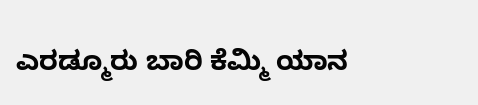ಎರಡ್ಮೂರು ಬಾರಿ ಕೆಮ್ಮಿ ಯಾನ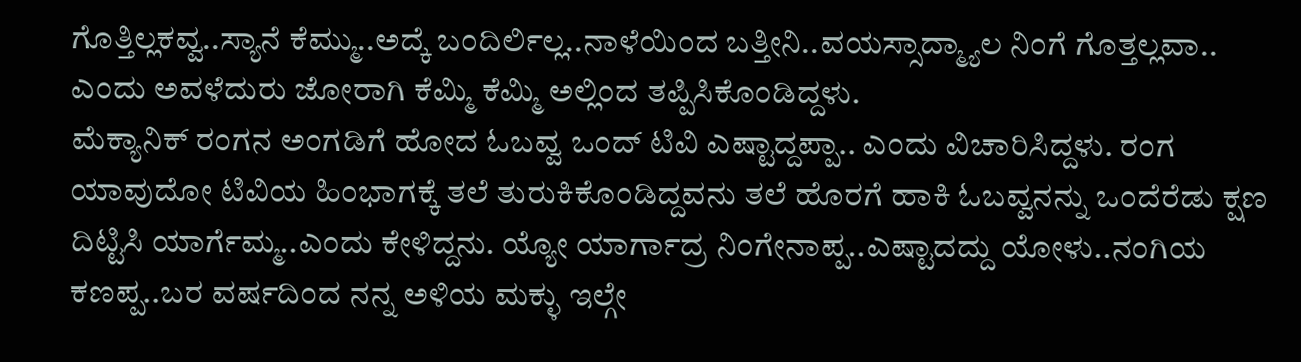ಗೊತ್ತಿಲ್ಲಕವ್ವ..ಸ್ಯಾನೆ ಕೆಮ್ಮು..ಅದ್ಕೆ ಬಂದಿರ್ಲಿಲ್ಲ..ನಾಳೆಯಿಂದ ಬತ್ತೀನಿ..ವಯಸ್ಸಾದ್ಮ್ಯಾಲ ನಿಂಗೆ ಗೊತ್ತಲ್ಲವಾ.. ಎಂದು ಅವಳೆದುರು ಜೋರಾಗಿ ಕೆಮ್ಮಿ ಕೆಮ್ಮಿ ಅಲ್ಲಿಂದ ತಪ್ಪಿಸಿಕೊಂಡಿದ್ದಳು.
ಮೆಕ್ಯಾನಿಕ್ ರಂಗನ ಅಂಗಡಿಗೆ ಹೋದ ಓಬವ್ವ ಒಂದ್ ಟಿವಿ ಎಷ್ಟಾದ್ದಪ್ಪಾ.. ಎಂದು ವಿಚಾರಿಸಿದ್ದಳು. ರಂಗ ಯಾವುದೋ ಟಿವಿಯ ಹಿಂಭಾಗಕ್ಕೆ ತಲೆ ತುರುಕಿಕೊಂಡಿದ್ದವನು ತಲೆ ಹೊರಗೆ ಹಾಕಿ ಓಬವ್ವನನ್ನು ಒಂದೆರೆಡು ಕ್ಷಣ ದಿಟ್ಟಿಸಿ ಯಾರ್ಗೆಮ್ಮ..ಎಂದು ಕೇಳಿದ್ದನು. ಯ್ಯೋ ಯಾರ್ಗಾದ್ರ ನಿಂಗೇನಾಪ್ಪ..ಎಷ್ಟಾದದ್ದು ಯೋಳು..ನಂಗಿಯ ಕಣಪ್ಪ..ಬರ ವರ್ಷದಿಂದ ನನ್ನ ಅಳಿಯ ಮಕ್ಳು ಇಲ್ಗೇ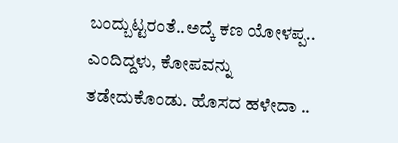ಬಂದ್ಬುಟ್ಟರಂತೆ..ಅದ್ಕೆ ಕಣ ಯೋಳಪ್ಪ.. ಎಂದಿದ್ದಳು, ಕೋಪವನ್ನು ತಡೇದುಕೊಂಡು. ಹೊಸದ ಹಳೇದಾ ..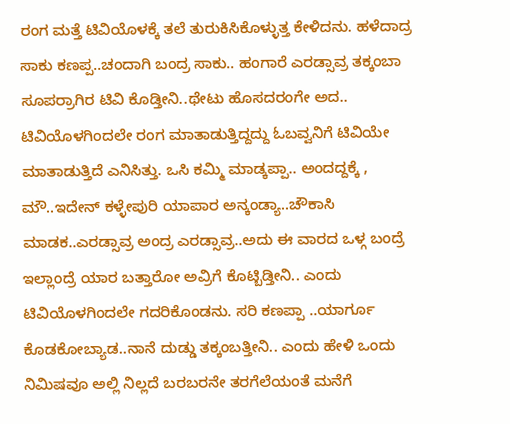ರಂಗ ಮತ್ತೆ ಟಿವಿಯೊಳಕ್ಕೆ ತಲೆ ತುರುಕಿಸಿಕೊಳ್ಳುತ್ತ ಕೇಳಿದನು. ಹಳೆದಾದ್ರ ಸಾಕು ಕಣಪ್ಪ..ಚಂದಾಗಿ ಬಂದ್ರ ಸಾಕು.. ಹಂಗಾರೆ ಎರಡ್ಸಾವ್ರ ತಕ್ಕಂಬಾ ಸೂಪರ್ರಾಗಿರ ಟಿವಿ ಕೊಡ್ತೀನಿ..ಥೇಟು ಹೊಸದರಂಗೇ ಅದ.. ಟಿವಿಯೊಳಗಿಂದಲೇ ರಂಗ ಮಾತಾಡುತ್ತಿದ್ದದ್ದು ಓಬವ್ವನಿಗೆ ಟಿವಿಯೇ ಮಾತಾಡುತ್ತಿದೆ ಎನಿಸಿತ್ತು. ಒಸಿ ಕಮ್ಮಿ ಮಾಡ್ಕಪ್ಪಾ.. ಅಂದದ್ದಕ್ಕೆ , ಮೌ..ಇದೇನ್ ಕಳ್ಳೇಪುರಿ ಯಾಪಾರ ಅನ್ಕಂಡ್ಯಾ..ಚೌಕಾಸಿ ಮಾಡಕ..ಎರಡ್ಸಾವ್ರ ಅಂದ್ರ ಎರಡ್ಸಾವ್ರ..ಅದು ಈ ವಾರದ ಒಳ್ಗ ಬಂದ್ರೆ ಇಲ್ಲಾಂದ್ರೆ ಯಾರ ಬತ್ತಾರೋ ಅವ್ರಿಗೆ ಕೊಟ್ಬಿಡ್ತೀನಿ.. ಎಂದು ಟಿವಿಯೊಳಗಿಂದಲೇ ಗದರಿಕೊಂಡನು. ಸರಿ ಕಣಪ್ಪಾ ..ಯಾರ್ಗೂ ಕೊಡಕೋಬ್ಯಾಡ..ನಾನೆ ದುಡ್ಡು ತಕ್ಕಂಬತ್ತೀನಿ.. ಎಂದು ಹೇಳಿ ಒಂದು ನಿಮಿಷವೂ ಅಲ್ಲಿ ನಿಲ್ಲದೆ ಬರಬರನೇ ತರಗೆಲೆಯಂತೆ ಮನೆಗೆ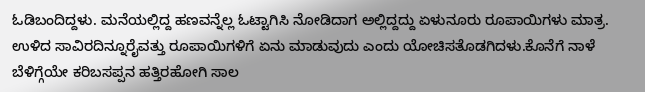ಓಡಿಬಂದಿದ್ದಳು. ಮನೆಯಲ್ಲಿದ್ದ ಹಣವನ್ನೆಲ್ಲ ಓಟ್ಟಾಗಿಸಿ ನೋಡಿದಾಗ ಅಲ್ಲಿದ್ದದ್ದು ಏಳುನೂರು ರೂಪಾಯಿಗಳು ಮಾತ್ರ. ಉಳಿದ ಸಾವಿರದಿನ್ನೂರೈವತ್ತು ರೂಪಾಯಿಗಳಿಗೆ ಏನು ಮಾಡುವುದು ಎಂದು ಯೋಚಿಸತೊಡಗಿದಳು.ಕೊನೆಗೆ ನಾಳೆ ಬೆಳಿಗ್ಗೆಯೇ ಕರಿಬಸಪ್ಪನ ಹತ್ತಿರಹೋಗಿ ಸಾಲ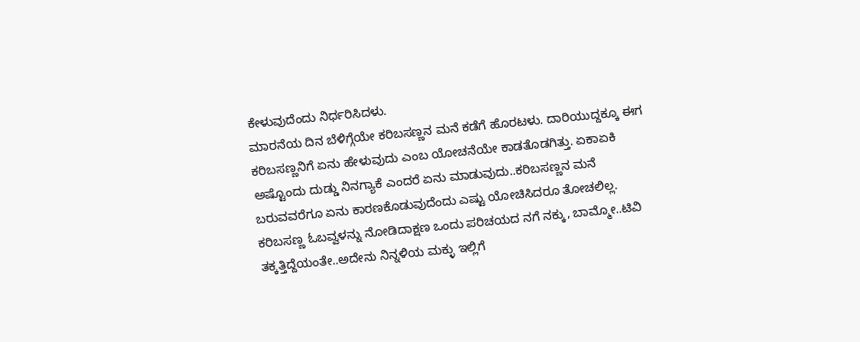ಕೇಳುವುದೆಂದು ನಿರ್ಧರಿಸಿದಳು.
ಮಾರನೆಯ ದಿನ ಬೆಳಿಗ್ಗೆಯೇ ಕರಿಬಸಣ್ಣನ ಮನೆ ಕಡೆಗೆ ಹೊರಟಳು. ದಾರಿಯುದ್ದಕ್ಕೂ ಈಗ ಕರಿಬಸಣ್ಣನಿಗೆ ಏನು ಹೇಳುವುದು ಎಂಬ ಯೋಚನೆಯೇ ಕಾಡತೊಡಗಿತ್ತು. ಏಕಾಏಕಿ ಅಷ್ಟೊಂದು ದುಡ್ಡು ನಿನಗ್ಯಾಕೆ ಎಂದರೆ ಏನು ಮಾಡುವುದು..ಕರಿಬಸಣ್ಣನ ಮನೆ ಬರುವವರೆಗೂ ಏನು ಕಾರಣಕೊಡುವುದೆಂದು ಎಷ್ಟು ಯೋಚಿಸಿದರೂ ತೋಚಲಿಲ್ಲ. ಕರಿಬಸಣ್ಣ ಓಬವ್ವಳನ್ನು ನೋಡಿದಾಕ್ಷಣ ಒಂದು ಪರಿಚಯದ ನಗೆ ನಕ್ಕು, ಬಾಮ್ಮೋ..ಟಿವಿ ತಕ್ಕತ್ತಿದ್ದೆಯಂತೇ..ಅದೇನು ನಿನ್ನಳಿಯ ಮಕ್ಳು ಇಲ್ಲಿಗೆ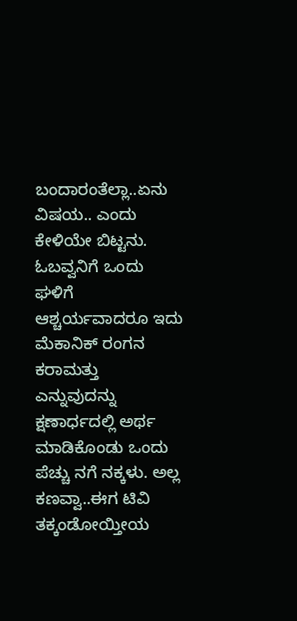ಬಂದಾರಂತೆಲ್ಲಾ..ಏನು ವಿಷಯ.. ಎಂದು ಕೇಳಿಯೇ ಬಿಟ್ಟನು. ಓಬವ್ವನಿಗೆ ಒಂದು ಘಳಿಗೆ ಆಶ್ಚರ್ಯವಾದರೂ ಇದು ಮೆಕಾನಿಕ್ ರಂಗನ ಕರಾಮತ್ತು ಎನ್ನುವುದನ್ನು ಕ್ಷಣಾರ್ಧದಲ್ಲಿ ಅರ್ಥ ಮಾಡಿಕೊಂಡು ಒಂದು ಪೆಚ್ಚು ನಗೆ ನಕ್ಕಳು. ಅಲ್ಲ ಕಣವ್ವಾ..ಈಗ ಟಿವಿ ತಕ್ಕಂಡೋಯ್ತೀಯ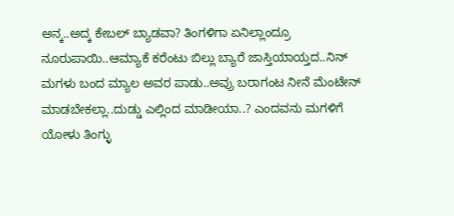ಅನ್ಕ..ಅದ್ಕ ಕೇಬಲ್ ಬ್ಯಾಡವಾ? ತಿಂಗಳಿಗಾ ಏನಿಲ್ಲಾಂದ್ರೂ ನೂರುಪಾಯಿ..ಆಮ್ಯಾಕೆ ಕರೆಂಟು ಬಿಲ್ಲು ಬ್ಯಾರೆ ಜಾಸ್ತಿಯಾಯ್ತದ..ನಿನ್ ಮಗಳು ಬಂದ ಮ್ಯಾಲ ಅವರ ಪಾಡು..ಅವ್ರು ಬರಾಗಂಟ ನೀನೆ ಮೆಂಟೇನ್ ಮಾಡಬೇಕಲ್ಲಾ..ದುಡ್ಡು ಎಲ್ಲಿಂದ ಮಾಡೀಯಾ..? ಎಂದವನು ಮಗಳಿಗೆ ಯೋಳು ತಿಂಗ್ಳು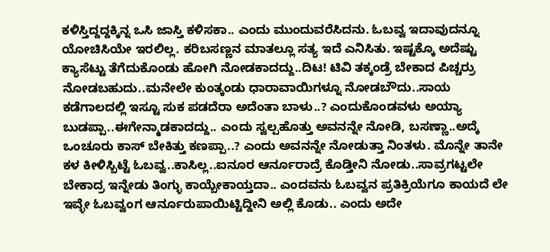ಕಳಿಸ್ತಿದ್ದದ್ದಕ್ಕಿನ್ನ ಒಸಿ ಜಾಸ್ತಿ ಕಳಿಸಕಾ.. ಎಂದು ಮುಂದುವರೆಸಿದನು. ಓಬವ್ವ ಇದಾವುದನ್ನೂ ಯೋಚಿಸಿಯೇ ಇರಲಿಲ್ಲ. ಕರಿಬಸಣ್ಣನ ಮಾತಲ್ಲೂ ಸತ್ಯ ಇದೆ ಎನಿಸಿತು. ಇಷ್ಟಕ್ಕೊ ಅದೆಷ್ಟು ಕ್ಯಾಸೆಟ್ಟು ತೆಗೆದುಕೊಂಡು ಹೋಗಿ ನೋಡಕಾದದ್ದು..ದಿಟ! ಟಿವಿ ತಕ್ಕಂಡ್ರೆ ಬೇಕಾದ ಪಿಚ್ಚರ್ರು ನೋಡಬಹುದು..ಮನೇಲೇ ಕುಂತ್ಕಂಡು ಧಾರಾವಾಯಿಗಳ್ನೂ ನೋಡಬೌದು..ಸಾಯ ಕಡೆಗಾಲದಲ್ಲಿ ಇಸ್ಟೂ ಸುಕ ಪಡದೆರಾ ಅದೆಂತಾ ಬಾಳು..? ಎಂದುಕೊಂಡವಳು ಅಯ್ಯಾ ಬುಡಪ್ಪಾ..ಈಗೇನ್ಮಾಡಕಾದದ್ದು.. ಎಂದು ಸ್ವಲ್ಪಹೊತ್ತು ಅವನನ್ನೇ ನೋಡಿ, ಬಸಣ್ಣಾ..ಅದ್ಕೆ ಒಂಚೂರು ಕಾಸ್ ಬೇಕಿತ್ತು ಕಣಪ್ಪಾ..? ಎಂದು ಅವನನ್ನೇ ನೋಡುತ್ತಾ ನಿಂತಳು. ಮೊನ್ನೇ ತಾನೇ ಕಳ ಕೀಳಿಸ್ಬಿಟ್ಟೆ ಓಬವ್ವ..ಕಾಸಿಲ್ಲ..ಐನೂರ ಆರ್ನೂರಾದ್ರೆ ಕೊಡ್ತೀನಿ ನೋಡು..ಸಾವ್ರಗಟ್ಟಲೇ ಬೇಕಾದ್ರ ಇನ್ನೇಡು ತಿಂಗ್ಳು ಕಾಯ್ಬೇಕಾಯ್ತದಾ.. ಎಂದವನು ಓಬವ್ವನ ಪ್ರತಿಕ್ರಿಯೆಗೂ ಕಾಯದೆ ಲೇ ಇವ್ಳೇ ಓಬವ್ವಂಗ ಆರ್ನೂರುಪಾಯಿಟ್ಟಿದ್ದೀನಿ ಅಲ್ಲಿ ಕೊಡು.. ಎಂದು ಅದೇ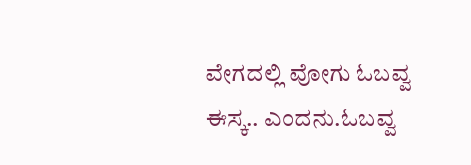ವೇಗದಲ್ಲಿ ವೋಗು ಓಬವ್ವ ಈಸ್ಕ.. ಎಂದನು.ಓಬವ್ವ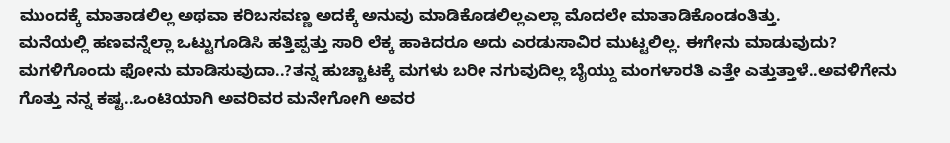ಮುಂದಕ್ಕೆ ಮಾತಾಡಲಿಲ್ಲ ಅಥವಾ ಕರಿಬಸವಣ್ಣ ಅದಕ್ಕೆ ಅನುವು ಮಾಡಿಕೊಡಲಿಲ್ಲಎಲ್ಲಾ ಮೊದಲೇ ಮಾತಾಡಿಕೊಂಡಂತಿತ್ತು.
ಮನೆಯಲ್ಲಿ ಹಣವನ್ನೆಲ್ಲಾ ಒಟ್ಟುಗೂಡಿಸಿ ಹತ್ತಿಪ್ಪತ್ತು ಸಾರಿ ಲೆಕ್ಕ ಹಾಕಿದರೂ ಅದು ಎರಡುಸಾವಿರ ಮುಟ್ಟಲಿಲ್ಲ. ಈಗೇನು ಮಾಡುವುದು? ಮಗಳಿಗೊಂದು ಫೋನು ಮಾಡಿಸುವುದಾ..?ತನ್ನ ಹುಚ್ಚಾಟಕ್ಕೆ ಮಗಳು ಬರೀ ನಗುವುದಿಲ್ಲ ಬೈಯ್ದು ಮಂಗಳಾರತಿ ಎತ್ತೇ ಎತ್ತುತ್ತಾಳೆ..ಅವಳಿಗೇನು ಗೊತ್ತು ನನ್ನ ಕಷ್ಟ..ಒಂಟಿಯಾಗಿ ಅವರಿವರ ಮನೇಗೋಗಿ ಅವರ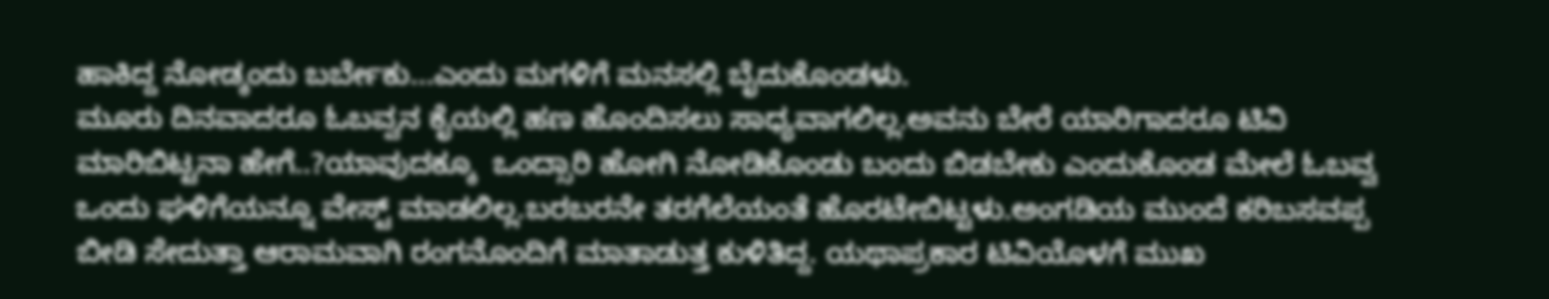ಹಾಕಿದ್ದ ನೋಡ್ಕಂದು ಬರ್ಬೇಕು...ಎಂದು ಮಗಳಿಗೆ ಮನಸಲ್ಲಿ ಬೈದುಕೊಂಡಳು.
ಮೂರು ದಿನವಾದರೂ ಓಬವ್ವನ ಕೈಯಲ್ಲಿ ಹಣ ಹೊಂದಿಸಲು ಸಾಧ್ಯವಾಗಲಿಲ್ಲ.ಅವನು ಬೇರೆ ಯಾರಿಗಾದರೂ ಟಿವಿ ಮಾರಿಬಿಟ್ಟನಾ ಹೇಗೆ..?ಯಾವುದಕ್ಕೂ  ಒಂದ್ಸಾರಿ ಹೋಗಿ ನೋಡಿಕೊಂಡು ಬಂದು ಬಿಡಬೇಕು ಎಂದುಕೊಂಡ ಮೇಲೆ ಓಬವ್ವ ಒಂದು ಘಳಿಗೆಯನ್ನೂ ವೇಸ್ಟ್ ಮಾಡಲಿಲ್ಲ.ಬರಬರನೇ ತರಗೆಲೆಯಂತೆ ಹೊರಟೇಬಿಟ್ಟಳು.ಅಂಗಡಿಯ ಮುಂದೆ ಕರಿಬಸವಪ್ಪ ಬೀಡಿ ಸೇದುತ್ತಾ ಆರಾಮವಾಗಿ ರಂಗನೊಂದಿಗೆ ಮಾತಾಡುತ್ತ ಕುಳಿತಿದ್ದ. ಯಥಾಪ್ರಕಾರ ಟಿವಿಯೊಳಗೆ ಮುಖ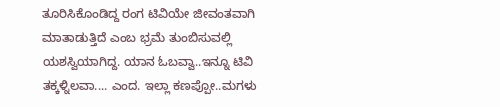ತೂರಿಸಿಕೊಂಡಿದ್ದ ರಂಗ ಟಿವಿಯೇ ಜೀವಂತವಾಗಿ ಮಾತಾಡುತ್ತಿದೆ ಎಂಬ ಭ್ರಮೆ ತುಂಬಿಸುವಲ್ಲಿ ಯಶಸ್ವಿಯಾಗಿದ್ದ. ಯಾನ ಓಬವ್ವಾ..ಇನ್ನೂ ಟಿವಿ ತಕ್ಕಳ್ನಿಲವಾ.... ಎಂದ. ಇಲ್ಲಾ ಕಣಪ್ಪೋ..ಮಗಳು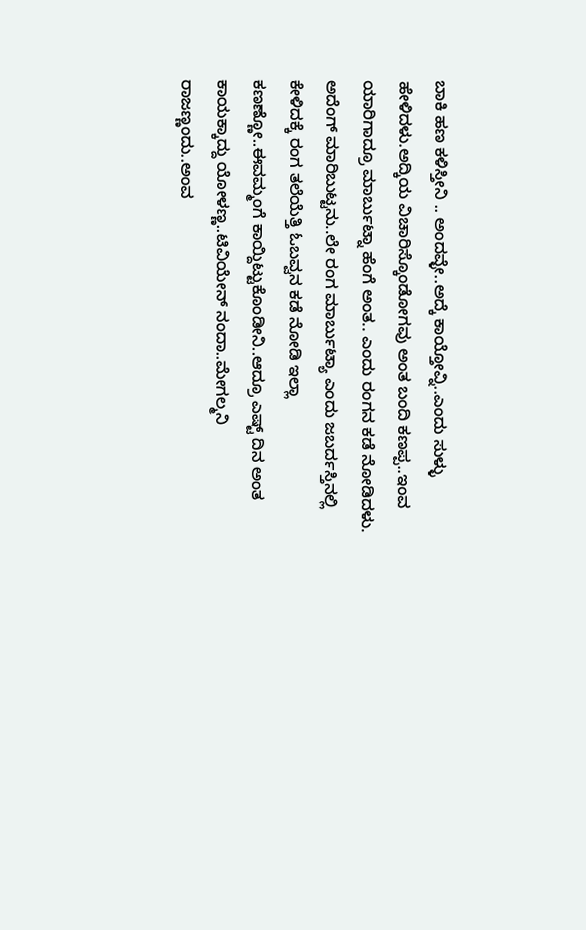ಬಾಕಿ ಹಣ ಕಳಿಸ್ತೀನಿ .. ಅಂದವ್ಳೇ..ಅದ್ಕೆ ಕಾಯ್ತೋವ್ನಿ..ಎಂದು ಸುಳ್ಳು ಹೇಳಿದಳು.ಅದ್ಕಿಯ ವಿಚಾರಿಸ್ಕೊಂಡೋಗವು ಅಂತ ಬಂದಿ ಕಣಪ್ಪ..ಇಂವ ಯಾರಿಗಾದ್ರೂ ಮಾರ್ಬುಟ್ನಾ ಹೆಂಗೆ ಅಂತ.. ಎಂದು ರಂಗನ ಕಡೆ ನೋಡಿದಳು. ಅದೆಂಗ್ ಮಾರಿಬುಟ್ಟನು..ಲೇ ರಂಗ ಮಾರ್ಬುಟ್ಯಾ ಎಂದು ಜಬರ್ದಸ್ತಿನಲ್ಲಿ ಕೇಳಿದಕ್ಕೆ ರಂಗ ತಲೆಯೆತ್ತಿ ಓಬವ್ವನ ಕಡೆ ನೋಡಿ ಇಲ್ಲಾ ಕಣಣ್ಣೋ..ಈವಮ್ಮಂಗೆ ಕಾಯ್ದಿಟ್ಟುಕೊಂಡೀನಿ..ಆದ್ರೂ ಎಷ್ಟ್ ದಿನ ಅಂತ ಕಾಯಕ್ಕಾದ್ದು ಯೋಳಣ್ಣ..ಟಿವಿಯೇನ್ ನಂದಾ..ಮೇಗಲ್ಮನಿ ರಾಜಣ್ಣಂದು..ಅಂವ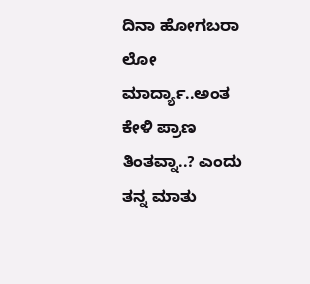ದಿನಾ ಹೋಗಬರಾ ಲೋ ಮಾರ್ದ್ಯಾ..ಅಂತ ಕೇಳಿ ಪ್ರಾಣ ತಿಂತವ್ನಾ..? ಎಂದು ತನ್ನ ಮಾತು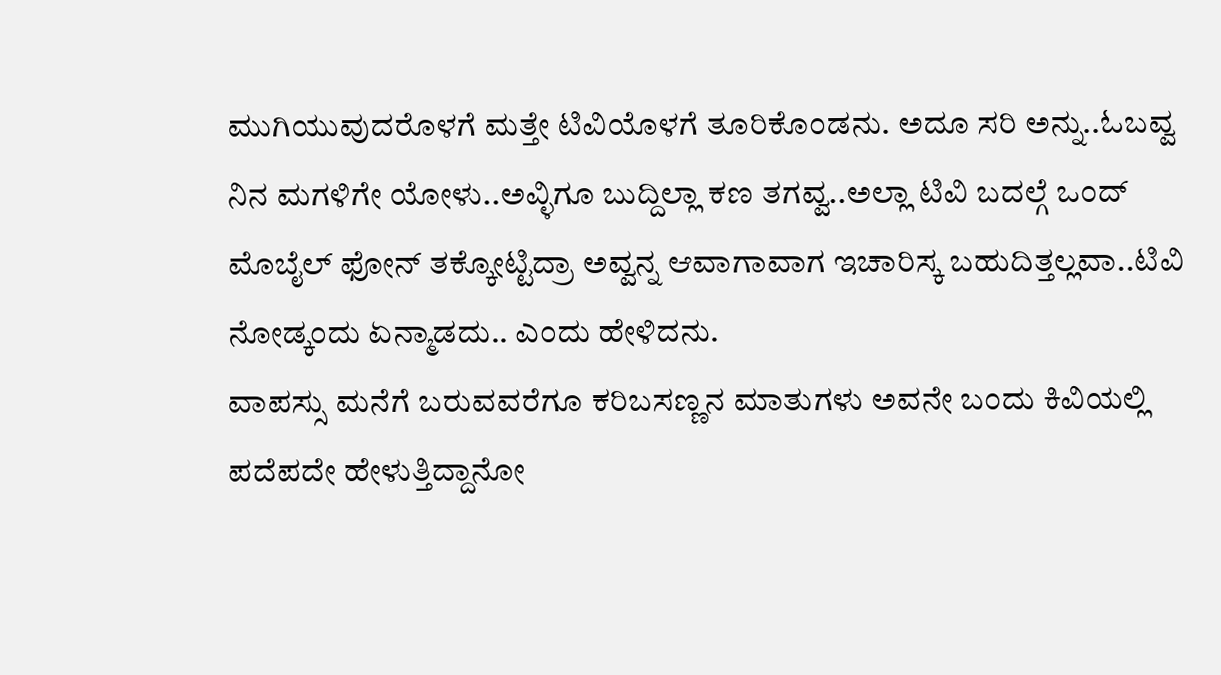ಮುಗಿಯುವುದರೊಳಗೆ ಮತ್ತೇ ಟಿವಿಯೊಳಗೆ ತೂರಿಕೊಂಡನು. ಅದೂ ಸರಿ ಅನ್ನು..ಓಬವ್ವ ನಿನ ಮಗಳಿಗೇ ಯೋಳು..ಅವ್ಳಿಗೂ ಬುದ್ದಿಲ್ಲಾ ಕಣ ತಗವ್ವ..ಅಲ್ಲಾ ಟಿವಿ ಬದಲ್ಗೆ ಒಂದ್ ಮೊಬೈಲ್ ಫೋನ್ ತಕ್ಕೋಟ್ಟಿದ್ರಾ ಅವ್ವನ್ನ ಆವಾಗಾವಾಗ ಇಚಾರಿಸ್ಕ ಬಹುದಿತ್ತಲ್ಲವಾ..ಟಿವಿ ನೋಡ್ಕಂದು ಏನ್ಮಾಡದು.. ಎಂದು ಹೇಳಿದನು.
ವಾಪಸ್ಸು ಮನೆಗೆ ಬರುವವರೆಗೂ ಕರಿಬಸಣ್ಣನ ಮಾತುಗಳು ಅವನೇ ಬಂದು ಕಿವಿಯಲ್ಲಿ ಪದೆಪದೇ ಹೇಳುತ್ತಿದ್ದಾನೋ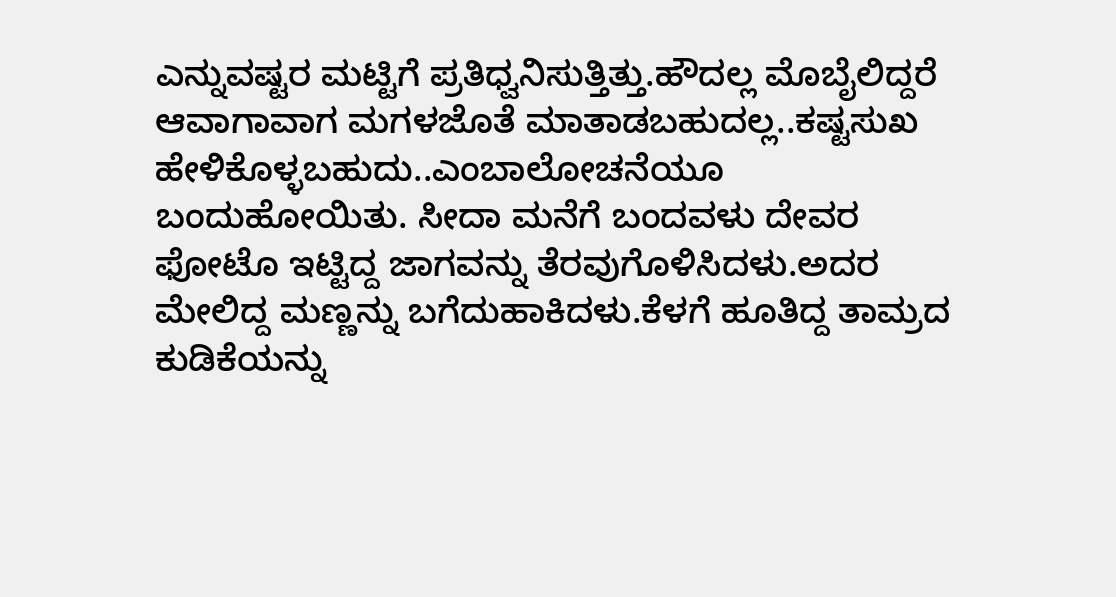ಎನ್ನುವಷ್ಟರ ಮಟ್ಟಿಗೆ ಪ್ರತಿಧ್ವನಿಸುತ್ತಿತ್ತು.ಹೌದಲ್ಲ ಮೊಬೈಲಿದ್ದರೆ ಆವಾಗಾವಾಗ ಮಗಳಜೊತೆ ಮಾತಾಡಬಹುದಲ್ಲ..ಕಷ್ಟಸುಖ ಹೇಳಿಕೊಳ್ಳಬಹುದು..ಎಂಬಾಲೋಚನೆಯೂ ಬಂದುಹೋಯಿತು. ಸೀದಾ ಮನೆಗೆ ಬಂದವಳು ದೇವರ ಫೋಟೊ ಇಟ್ಟಿದ್ದ ಜಾಗವನ್ನು ತೆರವುಗೊಳಿಸಿದಳು.ಅದರ ಮೇಲಿದ್ದ ಮಣ್ಣನ್ನು ಬಗೆದುಹಾಕಿದಳು.ಕೆಳಗೆ ಹೂತಿದ್ದ ತಾಮ್ರದ ಕುಡಿಕೆಯನ್ನು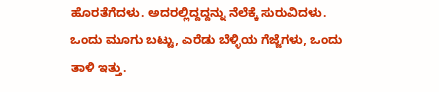ಹೊರತೆಗೆದಳು. ಅದರಲ್ಲಿದ್ದದ್ದನ್ನು ನೆಲೆಕ್ಕೆ ಸುರುವಿದಳು. ಒಂದು ಮೂಗು ಬಟ್ಟು, ಎರೆಡು ಬೆಳ್ಳಿಯ ಗೆಜ್ಜೆಗಳು, ಒಂದು ತಾಳಿ ಇತ್ತು.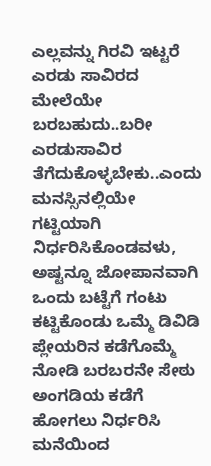ಎಲ್ಲವನ್ನು ಗಿರವಿ ಇಟ್ಟರೆ ಎರಡು ಸಾವಿರದ ಮೇಲೆಯೇ ಬರಬಹುದು..ಬರೀ ಎರಡುಸಾವಿರ ತೆಗೆದುಕೊಳ್ಳಬೇಕು..ಎಂದು ಮನಸ್ಸಿನಲ್ಲಿಯೇ ಗಟ್ಟಿಯಾಗಿ ನಿರ್ಧರಿಸಿಕೊಂಡವಳು, ಅಷ್ಟನ್ನೂ ಜೋಪಾನವಾಗಿ ಒಂದು ಬಟ್ಟೆಗೆ ಗಂಟು ಕಟ್ಟಿಕೊಂಡು ಒಮ್ಮೆ ಡಿವಿಡಿ ಪ್ಲೇಯರಿನ ಕಡೆಗೊಮ್ಮೆ ನೋಡಿ ಬರಬರನೇ ಸೇಠು ಅಂಗಡಿಯ ಕಡೆಗೆ ಹೋಗಲು ನಿರ್ಧರಿಸಿ ಮನೆಯಿಂದ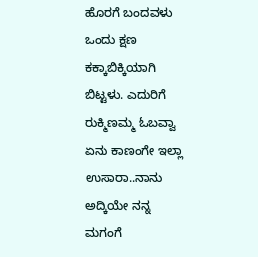ಹೊರಗೆ ಬಂದವಳು ಒಂದು ಕ್ಷಣ ಕಕ್ಕಾಬಿಕ್ಕಿಯಾಗಿ ಬಿಟ್ಟಳು. ಎದುರಿಗೆ ರುಕ್ಮಿಣಮ್ಮ ಓಬವ್ವಾ ಏನು ಕಾಣಂಗೇ ಇಲ್ಲಾ ಉಸಾರಾ..ನಾನು ಅದ್ಕಿಯೇ ನನ್ನ ಮಗಂಗೆ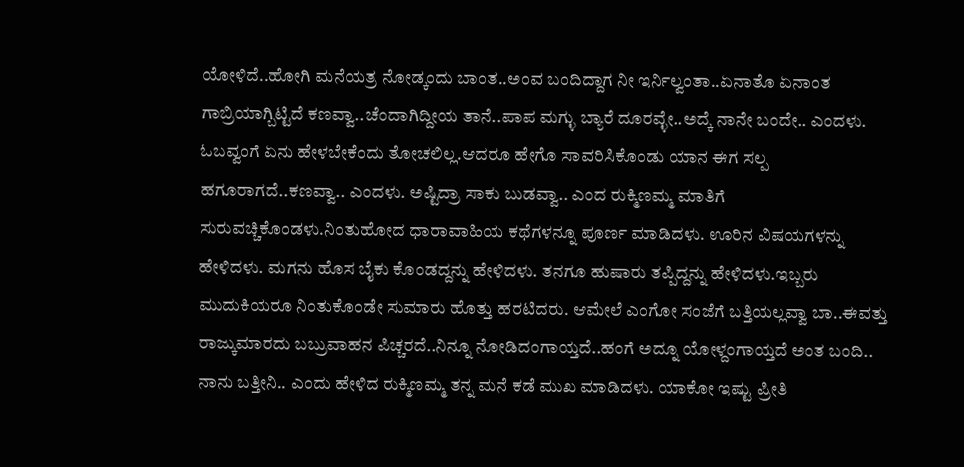ಯೋಳಿದೆ..ಹೋಗಿ ಮನೆಯತ್ರ ನೋಡ್ಕಂದು ಬಾಂತ..ಅಂವ ಬಂದಿದ್ದಾಗ ನೀ ಇರ್ನಿಲ್ವಂತಾ..ಏನಾತೊ ಏನಾಂತ ಗಾಬ್ರಿಯಾಗ್ಬಿಟ್ಟಿದೆ ಕಣವ್ವಾ..ಚೆಂದಾಗಿದ್ದೀಯ ತಾನೆ..ಪಾಪ ಮಗ್ಳು ಬ್ಯಾರೆ ದೂರವ್ಳೇ..ಅದ್ಕೆ ನಾನೇ ಬಂದೇ.. ಎಂದಳು. ಓಬವ್ವಂಗೆ ಏನು ಹೇಳಬೇಕೆಂದು ತೋಚಲಿಲ್ಲ.ಆದರೂ ಹೇಗೊ ಸಾವರಿಸಿಕೊಂಡು ಯಾನ ಈಗ ಸಲ್ಪ ಹಗೂರಾಗದೆ..ಕಣವ್ವಾ.. ಎಂದಳು. ಅಷ್ಟಿದ್ರಾ ಸಾಕು ಬುಡವ್ವಾ.. ಎಂದ ರುಕ್ಮಿಣಮ್ಮ ಮಾತಿಗೆ ಸುರುವಚ್ಚಿಕೊಂಡಳು.ನಿಂತುಹೋದ ಧಾರಾವಾಹಿಯ ಕಥೆಗಳನ್ನೂ ಪೂರ್ಣ ಮಾಡಿದಳು. ಊರಿನ ವಿಷಯಗಳನ್ನು ಹೇಳಿದಳು. ಮಗನು ಹೊಸ ಬೈಕು ಕೊಂಡದ್ದನ್ನು ಹೇಳಿದಳು. ತನಗೂ ಹುಷಾರು ತಪ್ಪಿದ್ದನ್ನು ಹೇಳಿದಳು.ಇಬ್ಬರು ಮುದುಕಿಯರೂ ನಿಂತುಕೊಂಡೇ ಸುಮಾರು ಹೊತ್ತು ಹರಟಿದರು. ಆಮೇಲೆ ಎಂಗೋ ಸಂಜೆಗೆ ಬತ್ತಿಯಲ್ಲವ್ವಾ ಬಾ..ಈವತ್ತು ರಾಜ್ಕುಮಾರದು ಬಬ್ರುವಾಹನ ಪಿಚ್ಚರದೆ..ನಿನ್ನೂ ನೋಡಿದಂಗಾಯ್ತದೆ..ಹಂಗೆ ಅದ್ನೂ ಯೋಳ್ದಂಗಾಯ್ತದೆ ಅಂತ ಬಂದಿ.. ನಾನು ಬತ್ತೀನಿ.. ಎಂದು ಹೇಳಿದ ರುಕ್ಮಿಣಮ್ಮ ತನ್ನ ಮನೆ ಕಡೆ ಮುಖ ಮಾಡಿದಳು. ಯಾಕೋ ಇಷ್ಟು ಪ್ರೀತಿ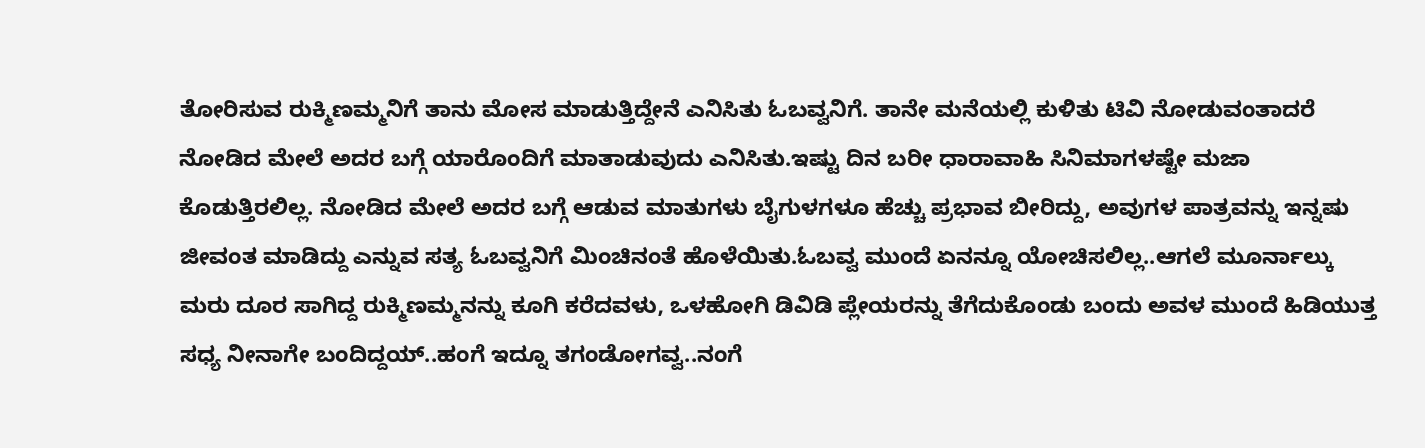ತೋರಿಸುವ ರುಕ್ಮಿಣಮ್ಮನಿಗೆ ತಾನು ಮೋಸ ಮಾಡುತ್ತಿದ್ದೇನೆ ಎನಿಸಿತು ಓಬವ್ವನಿಗೆ. ತಾನೇ ಮನೆಯಲ್ಲಿ ಕುಳಿತು ಟಿವಿ ನೋಡುವಂತಾದರೆ ನೋಡಿದ ಮೇಲೆ ಅದರ ಬಗ್ಗೆ ಯಾರೊಂದಿಗೆ ಮಾತಾಡುವುದು ಎನಿಸಿತು.ಇಷ್ಟು ದಿನ ಬರೀ ಧಾರಾವಾಹಿ ಸಿನಿಮಾಗಳಷ್ಟೇ ಮಜಾ ಕೊಡುತ್ತಿರಲಿಲ್ಲ. ನೋಡಿದ ಮೇಲೆ ಅದರ ಬಗ್ಗೆ ಆಡುವ ಮಾತುಗಳು ಬೈಗುಳಗಳೂ ಹೆಚ್ಚು ಪ್ರಭಾವ ಬೀರಿದ್ದು, ಅವುಗಳ ಪಾತ್ರವನ್ನು ಇನ್ನಷು ಜೀವಂತ ಮಾಡಿದ್ದು ಎನ್ನುವ ಸತ್ಯ ಓಬವ್ವನಿಗೆ ಮಿಂಚಿನಂತೆ ಹೊಳೆಯಿತು.ಓಬವ್ವ ಮುಂದೆ ಏನನ್ನೂ ಯೋಚಿಸಲಿಲ್ಲ..ಆಗಲೆ ಮೂರ್ನಾಲ್ಕು ಮರು ದೂರ ಸಾಗಿದ್ದ ರುಕ್ಮಿಣಮ್ಮನನ್ನು ಕೂಗಿ ಕರೆದವಳು, ಒಳಹೋಗಿ ಡಿವಿಡಿ ಪ್ಲೇಯರನ್ನು ತೆಗೆದುಕೊಂಡು ಬಂದು ಅವಳ ಮುಂದೆ ಹಿಡಿಯುತ್ತ  ಸಧ್ಯ ನೀನಾಗೇ ಬಂದಿದ್ದಯ್..ಹಂಗೆ ಇದ್ನೂ ತಗಂಡೋಗವ್ವ..ನಂಗೆ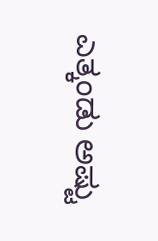ಎತ್ಕಂಡು ಅಷ್ಟು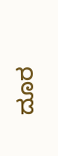ದೂರ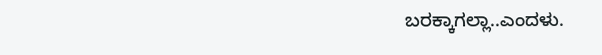ಬರಕ್ಕಾಗಲ್ಲಾ..ಎಂದಳು.